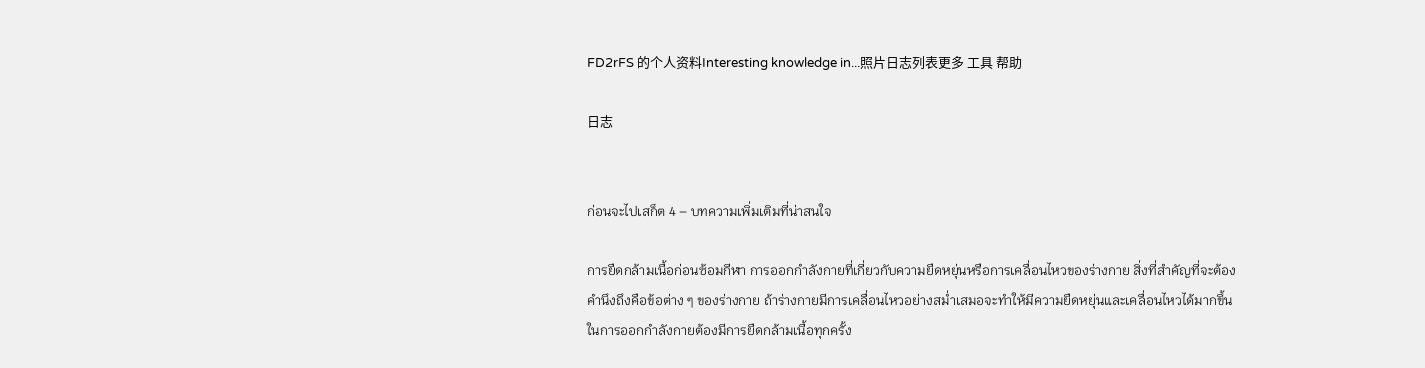FD2rFS 的个人资料Interesting knowledge in...照片日志列表更多 工具 帮助

日志


ก่อนจะไปเสก็ต 4 – บทความเพิ่มเติมที่น่าสนใจ

การยืดกล้ามเนื้อก่อนซ้อมกีฬา การออกกำลังกายที่เกี่ยวกับความยืดหยุ่นหรือการเคลื่อนไหวของร่างกาย สิ่งที่สำคัญที่จะต้องคำนึงถึงคือข้อต่าง ๆ ของร่างกาย ถ้าร่างกายมีการเคลื่อนไหวอย่างสม่ำเสมอจะทำให้มีความยืดหยุ่นและเคลื่อนไหวได้มากขึ้น   ในการออกกำลังกายต้องมีการยืดกล้ามเนื้อทุกครั้ง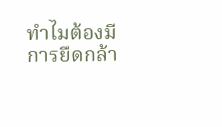ทำไมต้องมีการยืดกล้า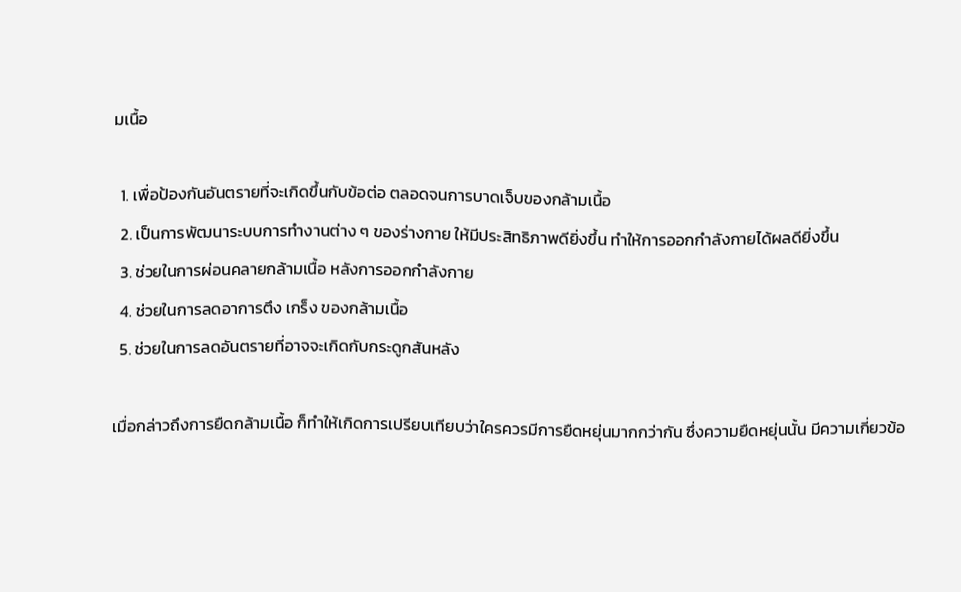มเนื้อ

  1. เพื่อป้องกันอันตรายที่จะเกิดขึ้นกับข้อต่อ ตลอดจนการบาดเจ็บของกล้ามเนื้อ
  2. เป็นการพัฒนาระบบการทำงานต่าง ๆ ของร่างกาย ให้มีประสิทธิภาพดียิ่งขึ้น ทำให้การออกกำลังกายได้ผลดียิ่งขึ้น
  3. ช่วยในการผ่อนคลายกล้ามเนื้อ หลังการออกกำลังกาย
  4. ช่วยในการลดอาการตึง เกร็ง ของกล้ามเนื้อ
  5. ช่วยในการลดอันตรายที่อาจจะเกิดกับกระดูกสันหลัง

เมื่อกล่าวถึงการยืดกล้ามเนื้อ ก็ทำให้เกิดการเปรียบเทียบว่าใครควรมีการยืดหยุ่นมากกว่ากัน ซึ่งความยืดหยุ่นนั้น มีความเกี่ยวข้อ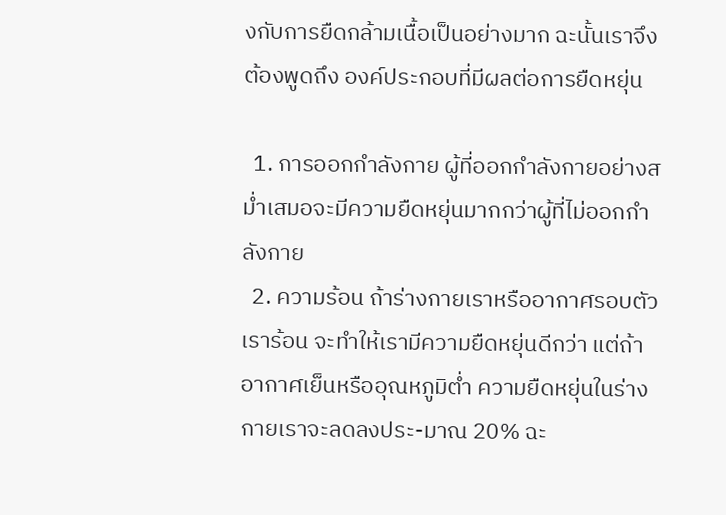งกับการยืดกล้ามเนื้อเป็นอย่างมาก ฉะนั้นเราจึงต้องพูดถึง องค์ประกอบที่มีผลต่อการยืดหยุ่น

  1. การออกกำลังกาย ผู้ที่ออกกำลังกายอย่างสม่ำเสมอจะมีความยืดหยุ่นมากกว่าผู้ที่ไม่ออกกำลังกาย
  2. ความร้อน ถ้าร่างกายเราหรืออากาศรอบตัวเราร้อน จะทำให้เรามีความยืดหยุ่นดีกว่า แต่ถ้าอากาศเย็นหรืออุณหภูมิต่ำ ความยืดหยุ่นในร่างกายเราจะลดลงประ-มาณ 20% ฉะ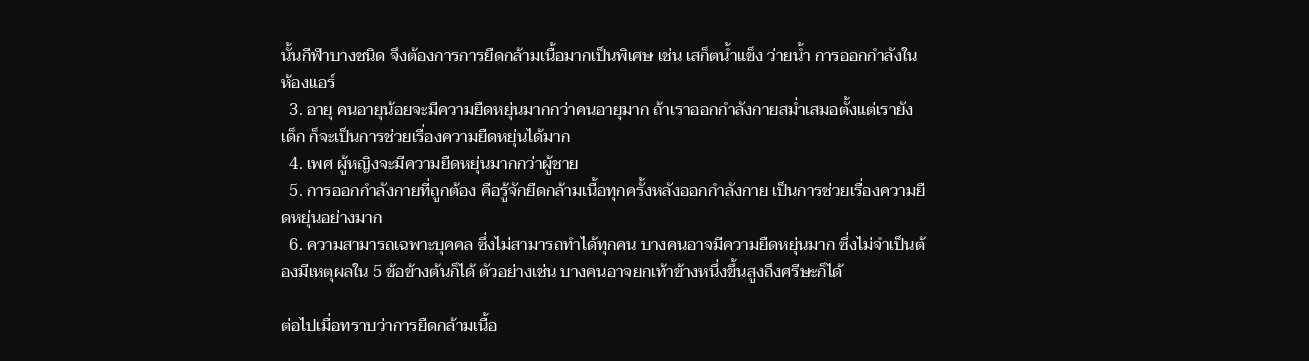นั้นกีฬาบางชนิด จึงต้องการการยืดกล้ามเนื้อมากเป็นพิเศษ เช่น เสก็ตน้ำแข็ง ว่ายน้ำ การออกกำลังในห้องแอร์
  3. อายุ คนอายุน้อยจะมีความยืดหยุ่นมากกว่าคนอายุมาก ถ้าเราออกกำลังกายสม่ำเสมอตั้งแต่เรายังเด็ก ก็จะเป็นการช่วยเรื่องความยืดหยุ่นได้มาก
  4. เพศ ผู้หญิงจะมีความยืดหยุ่นมากกว่าผู้ชาย
  5. การออกกำลังกายที่ถูกต้อง คือรู้จักยืดกล้ามเนื้อทุกครั้งหลังออกกำลังกาย เป็นการช่วยเรื่องความยืดหยุ่นอย่างมาก
  6. ความสามารถเฉพาะบุคคล ซึ่งไม่สามารถทำได้ทุกคน บางคนอาจมีความยืดหยุ่นมาก ซึ่งไม่จำเป็นต้องมีเหตุผลใน 5 ข้อข้างต้นก็ได้ ตัวอย่างเช่น บางคนอาจยกเท้าข้างหนึ่งขึ้นสูงถึงศรีษะก็ได้

ต่อไปเมื่อทราบว่าการยืดกล้ามเนื้อ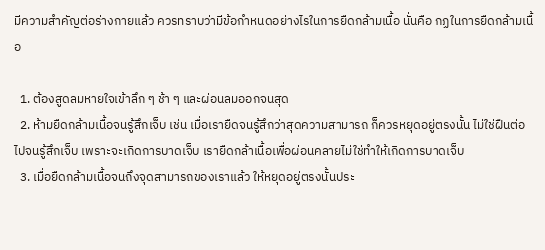มีความสำคัญต่อร่างกายแล้ว ควรทราบว่ามีข้อกำหนดอย่างไรในการยืดกล้ามเนื้อ นั่นคือ กฏในการยืดกล้ามเนื้อ

  1. ต้องสูดลมหายใจเข้าลึก ๆ ช้า ๆ และผ่อนลมออกจนสุด
  2. ห้ามยืดกล้ามเนื้อจนรู้สึกเจ็บ เช่น เมื่อเรายืดจนรู้สึกว่าสุดความสามารถ ก็ควรหยุดอยู่ตรงนั้น ไม่ใช่ฝืนต่อไปจนรู้สึกเจ็บ เพราะจะเกิดการบาดเจ็บ เรายืดกล้าเนื้อเพื่อผ่อนคลายไม่ใช่ทำให้เกิดการบาดเจ็บ
  3. เมื่อยืดกล้ามเนื้อจนถึงจุดสามารถของเราแล้ว ให้หยุดอยู่ตรงนั้นประ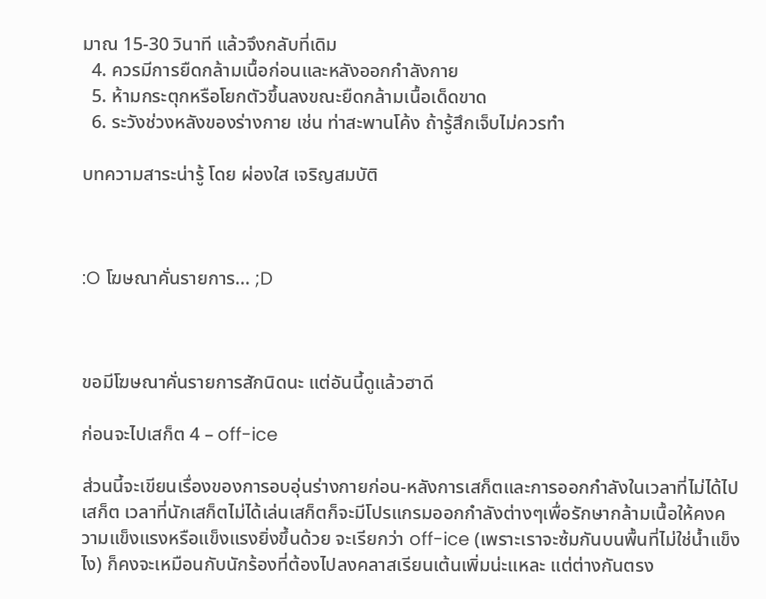มาณ 15-30 วินาที แล้วจึงกลับที่เดิม
  4. ควรมีการยืดกล้ามเนื้อก่อนและหลังออกกำลังกาย
  5. ห้ามกระตุกหรือโยกตัวขึ้นลงขณะยืดกล้ามเนื้อเด็ดขาด
  6. ระวังช่วงหลังของร่างกาย เช่น ท่าสะพานโค้ง ถ้ารู้สึกเจ็บไม่ควรทำ

บทความสาระน่ารู้ โดย ผ่องใส เจริญสมบัติ



:O โฆษณาคั่นรายการ... ;D



ขอมีโฆษณาคั่นรายการสักนิดนะ แต่อันนี้ดูแล้วฮาดี

ก่อนจะไปเสก็ต 4 – off-ice

ส่วนนี้จะเขียนเรื่องของการอบอุ่นร่างกายก่อน-หลังการเสก็ตและการออกกำลังในเวลาที่ไม่ได้ไปเสก็ต เวลาที่นักเสก็ตไม่ได้เล่นเสก็ตก็จะมีโปรแกรมออกกำลังต่างๆเพื่อรักษากล้ามเนื้อให้คงความแข็งแรงหรือแข็งแรงยิ่งขึ้นด้วย จะเรียกว่า off-ice (เพราะเราจะซ้มกันบนพื้นที่ไม่ใช่น้ำแข็งไง) ก็คงจะเหมือนกับนักร้องที่ต้องไปลงคลาสเรียนเต้นเพิ่มน่ะแหละ แต่ต่างกันตรง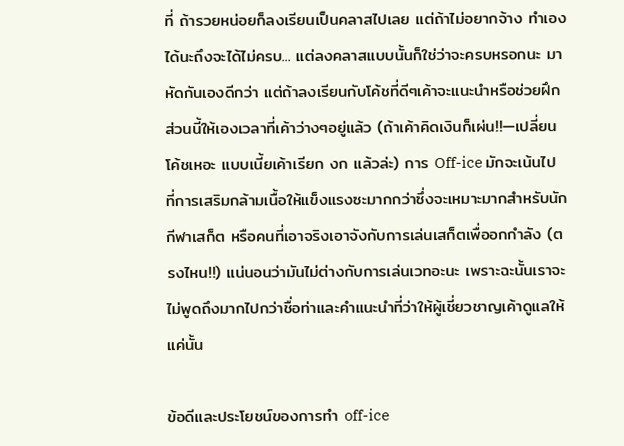ที่ ถ้ารวยหน่อยก็ลงเรียนเป็นคลาสไปเลย แต่ถ้าไม่อยากจ้าง ทำเองได้นะถึงจะได้ไม่ครบ... แต่ลงคลาสแบบนั้นก็ใช่ว่าจะครบหรอกนะ มาหัดกันเองดีกว่า แต่ถ้าลงเรียนกับโค้ชที่ดีๆเค้าจะแนะนำหรือช่วยฝึกส่วนนี้ให้เองเวลาที่เค้าว่างๆอยู่แล้ว (ถ้าเค้าคิดเงินก็เผ่น!!—เปลี่ยนโค้ชเหอะ แบบเนี้ยเค้าเรียก งก แล้วล่ะ) การ Off-ice มักจะเน้นไปที่การเสริมกล้ามเนื้อให้แข็งแรงซะมากกว่าซึ่งจะเหมาะมากสำหรับนักกีฬาเสก็ต หรือคนที่เอาจริงเอาจังกับการเล่นเสก็ตเพื่ออกกำลัง (ตรงไหน!!) แน่นอนว่ามันไม่ต่างกับการเล่นเวทอะนะ เพราะฉะนั้นเราจะไม่พูดถึงมากไปกว่าชื่อท่าและคำแนะนำที่ว่าให้ผู้เชี่ยวชาญเค้าดูแลให้ แค่นั้น

ข้อดีและประโยชน์ของการทำ off-ice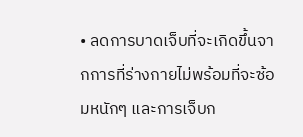• ลดการบาดเจ็บที่จะเกิดขึ้นจากการที่ร่างกายไม่พร้อมที่จะซ้อมหนักๆ และการเจ็บก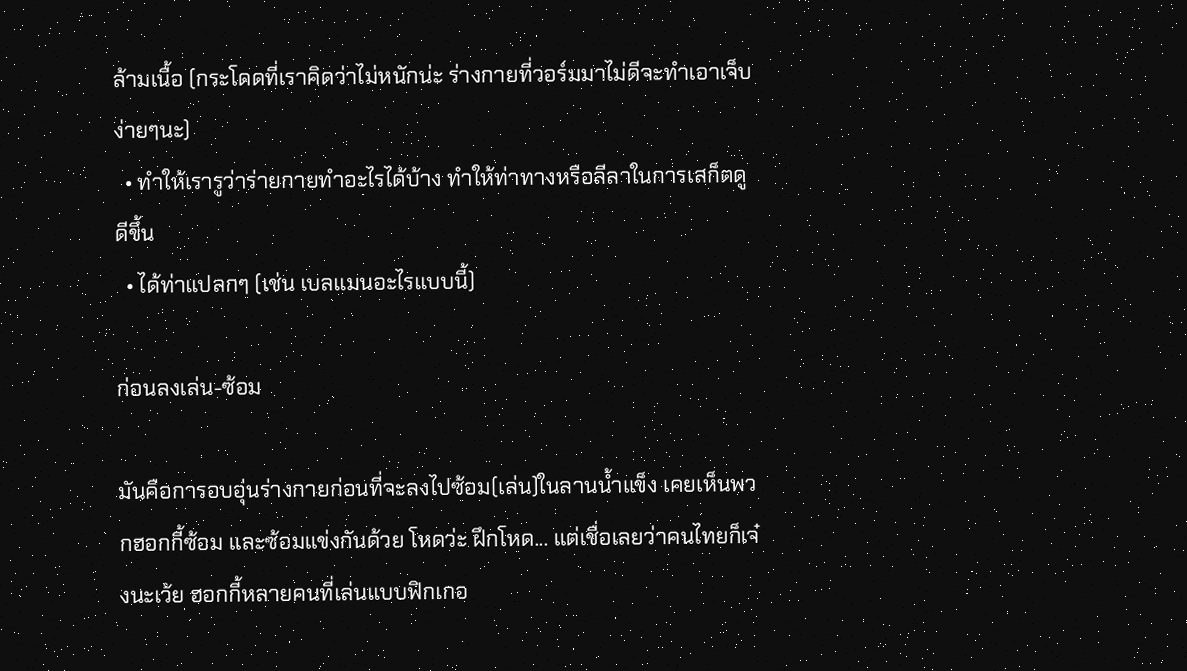ล้ามเนื้อ (กระโดดที่เราคิดว่าไม่หนักน่ะ ร่างกายที่วอร์มมาไม่ดีจะทำเอาเจ็บง่ายๆนะ)
  • ทำให้เรารูว่าร่ายกายทำอะไรได้บ้าง ทำให้ท่าทางหรือลีลาในการเสก็ตดูดีขึ้น
  • ได้ท่าแปลกๆ (เช่น เบลแมนอะไรแบบนี้)

ก่อนลงเล่น-ซ้อม

มันคือการอบอุ่นร่างกายก่อนที่จะลงไปซ้อม(เล่น)ในลานน้ำแข็ง เคยเห็นพวกฮอกกี้ซ้อม และซ้อมแข่งกันด้วย โหดว่ะ ฝึกโหด... แต่เชื่อเลยว่าคนไทยก็เจ๋งนะเว้ย ฮอกกี้หลายคนที่เล่นแบบฟิกเกอ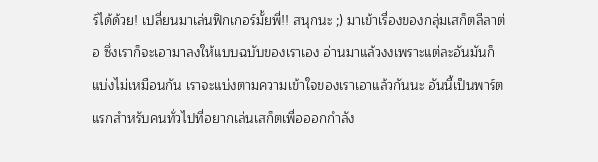ร์ได้ด้วย! เปลี่ยนมาเล่นฟิกเกอร์มั้ยพี่!! สนุกนะ ;) มาเข้าเรื่องของกลุ่มเสก็ตลีลาต่อ ซึ่งเราก็จะเอามาลงให้แบบฉบับของเราเอง อ่านมาแล้วงงเพราะแต่ละอันมันก็แบ่งไม่เหมือนกัน เราจะแบ่งตามความเข้าใจของเราเอาแล้วกันนะ อันนี้เป็นพาร์ตแรกสำหรับคนทั่วไปที่อยากเล่นเสก็ตเพื่อออกกำลัง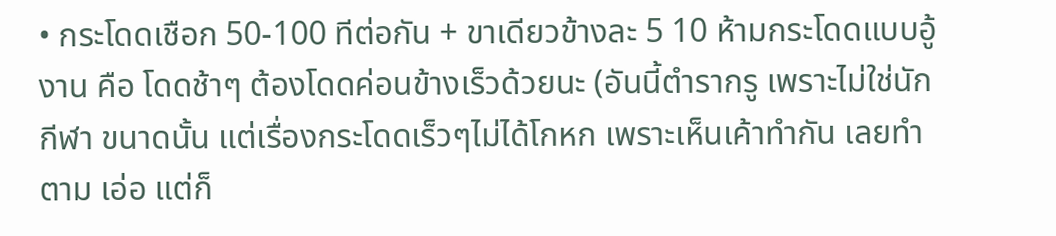• กระโดดเชือก 50-100 ทีต่อกัน + ขาเดียวข้างละ 5 10 ห้ามกระโดดแบบอู้งาน คือ โดดช้าๆ ต้องโดดค่อนข้างเร็วด้วยนะ (อันนี้ตำรากรู เพราะไม่ใช่นักกีฬา ขนาดนั้น แต่เรื่องกระโดดเร็วๆไม่ได้โกหก เพราะเห็นเค้าทำกัน เลยทำตาม เอ่อ แต่ก็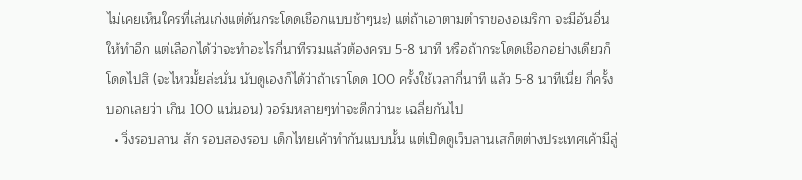ไม่เคยเห็นใครที่เล่นเก่งแต่ดันกระโดดเชือกแบบช้าๆนะ) แต่ถ้าเอาตามตำราของอเมริกา จะมีอันอื่นให้ทำอีก แต่เลือกได้ว่าจะทำอะไรกี่นาทีรวมแล้วต้องครบ 5-8 นาที หรือถ้ากระโดดเชือกอย่างเดียวก็โดดไปสิ (จะไหวมั้ยล่ะนั่น นับดูเองก็ได้ว่าถ้าเราโดด 100 ครั้งใช้เวลากี่นาที แล้ว 5-8 นาทีเนี่ย กี่ครั้ง บอกเลยว่า เกิน 100 แน่นอน) วอร์มหลายๆท่าจะดีกว่านะ เฉลี่ยกันไป
  • วิ่งรอบลาน สัก รอบสองรอบ เด็กไทยเค้าทำกันแบบนั้น แต่เปิดดูเว็บลานเสก็ตต่างประเทศเค้ามีลู่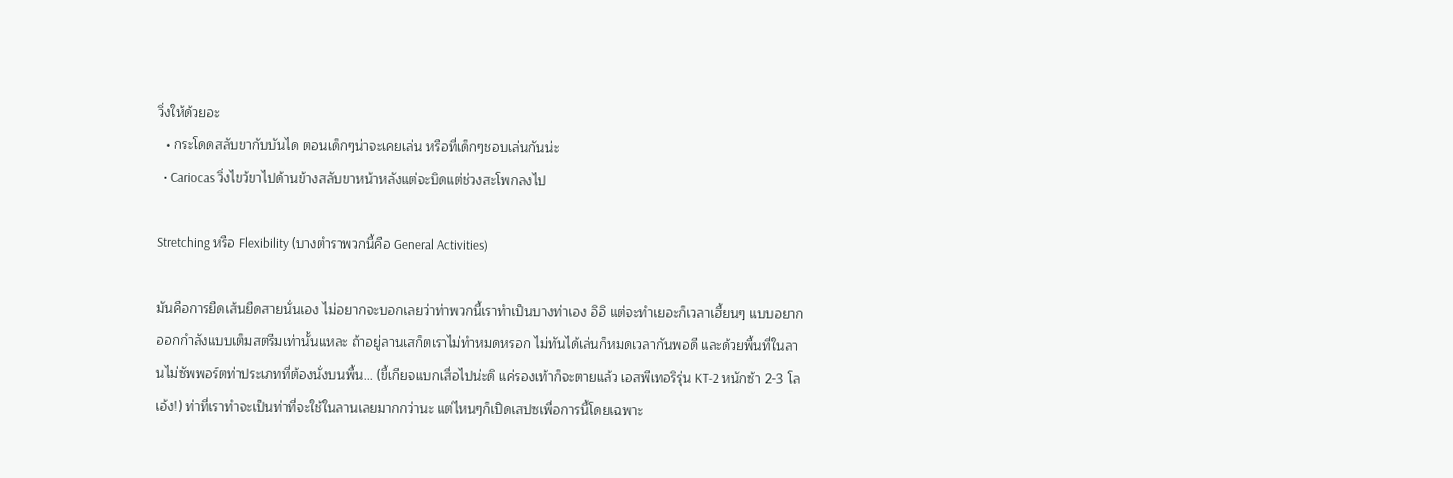วิ่งให้ด้วยอะ
  • กระโดดสลับขากับบันได ตอนเด็กๆน่าจะเคยเล่น หรือที่เด็กๆชอบเล่นกันน่ะ
  • Cariocas วิ่งไขว้ขาไปด้านข้างสลับขาหน้าหลังแต่จะบิดแต่ช่วงสะโพกลงไป

Stretching หรือ Flexibility (บางตำราพวกนี้คือ General Activities)

มันคือการยืดเส้นยืดสายนั่นเอง ไม่อยากจะบอกเลยว่าท่าพวกนี้เราทำเป็นบางท่าเอง อิอิ แต่จะทำเยอะก็เวลาเฮี้ยนๆ แบบอยากออกกำลังแบบเต็มสตรีมเท่านั้นแหละ ถ้าอยู่ลานเสก็ตเราไม่ทำหมดหรอก ไม่ทันได้เล่นก็หมดเวลากันพอดี และด้วยพื้นที่ในลานไม่ซัพพอร์ตท่าประเภทที่ต้องนั่งบนพื้น... (ขี้เกียจแบกเสื่อไปน่ะดิ แค่รองเท้าก็จะตายแล้ว เอสพีเทอริรุ่น KT-2 หนักซ้า 2-3 โล เอ้ง!) ท่าที่เราทำจะเป็นท่าที่จะใช้ในลานเลยมากกว่านะ แต่ไหนๆก็เปิดเสปซเพื่อการนี้โดยเฉพาะ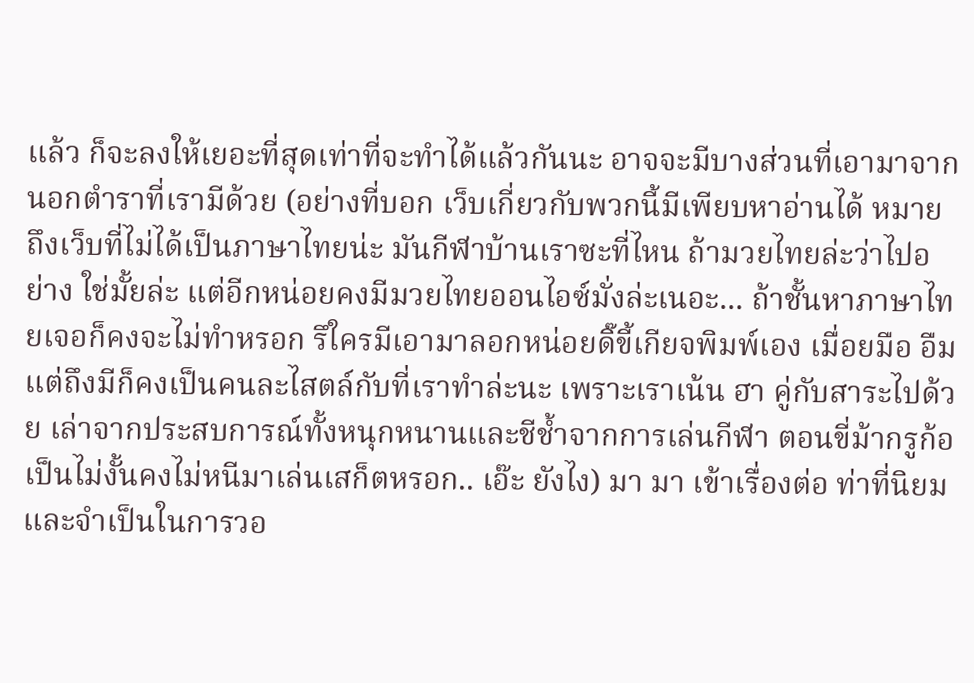แล้ว ก็จะลงให้เยอะที่สุดเท่าที่จะทำได้แล้วกันนะ อาจจะมีบางส่วนที่เอามาจากนอกตำราที่เรามีด้วย (อย่างที่บอก เว็บเกี่ยวกับพวกนี้มีเพียบหาอ่านได้ หมายถึงเว็บที่ไม่ได้เป็นภาษาไทยน่ะ มันกีฬาบ้านเราซะที่ไหน ถ้ามวยไทยล่ะว่าไปอย่าง ใช่มั้ยล่ะ แต่อีกหน่อยคงมีมวยไทยออนไอซ์มั่งล่ะเนอะ... ถ้าชั้นหาภาษาไทยเจอก็คงจะไม่ทำหรอก รึใครมีเอามาลอกหน่อยดิ๊ขี้เกียจพิมพ์เอง เมื่อยมือ อืม แต่ถึงมีก็คงเป็นคนละไสตล์กับที่เราทำล่ะนะ เพราะเราเน้น ฮา คู่กับสาระไปด้วย เล่าจากประสบการณ์ทั้งหนุกหนานและชีช้ำจากการเล่นกีฬา ตอนขี่ม้ากรูก้อเป็นไม่งั้นคงไม่หนีมาเล่นเสก็ตหรอก.. เอ๊ะ ยังไง) มา มา เข้าเรื่องต่อ ท่าที่นิยมและจำเป็นในการวอ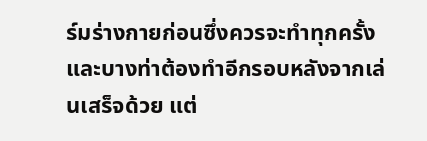ร์มร่างกายก่อนซึ่งควรจะทำทุกครั้ง และบางท่าต้องทำอีกรอบหลังจากเล่นเสร็จด้วย แต่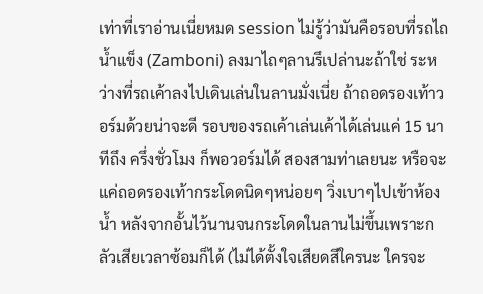เท่าที่เราอ่านเนี่ยหมด session ไม่รู้ว่ามันคือรอบที่รถไถน้ำแข็ง (Zamboni) ลงมาไถๆลานรึเปล่านะถ้าใช่ ระหว่างที่รถเค้าลงไปเดินเล่นในลานมั่งเนี่ย ถ้าถอดรองเท้าวอร์มด้วยน่าจะดี รอบของรถเค้าเล่นเค้าได้เล่นแค่ 15 นาทีถึง ครึ่งชั่วโมง ก็พอวอร์มได้ สองสามท่าเลยนะ หรือจะแค่ถอดรองเท้ากระโดดนิดๆหน่อยๆ วิ่งเบาๆไปเข้าห้องน้ำ หลังจากอั้นไว้นานจนกระโดดในลานไม่ขึ้นเพราะกลัวเสียเวลาซ้อมก็ได้ (ไม่ได้ตั้งใจเสียดสีใครนะ ใครจะ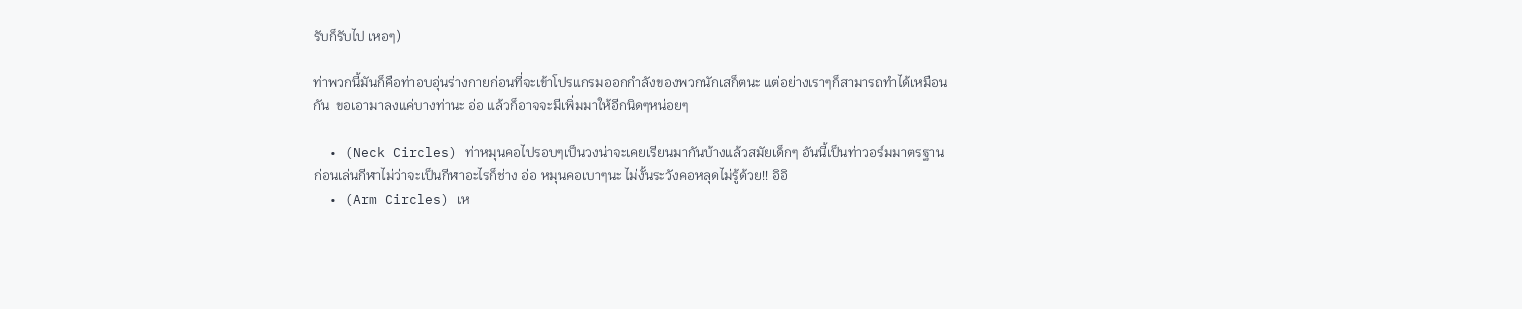รับก็รับไป เหอๆ)

ท่าพวกนี้มันก็คือท่าอบอุ่นร่างกายก่อนที่จะเข้าโปรแกรมออกกำลังของพวกนักเสก็ตนะ แต่อย่างเราๆก็สามารถทำได้เหมือนกัน  ขอเอามาลงแค่บางท่านะ อ่อ แล้วก็อาจจะมีเพิ่มมาให้อีกนิดๆหน่อยๆ

  • (Neck Circles) ท่าหมุนคอไปรอบๆเป็นวงน่าจะเคยเรียนมากันบ้างแล้วสมัยเด็กๆ อันนี้เป็นท่าวอร์มมาตรฐานก่อนเล่นกีฬาไม่ว่าจะเป็นกีฬาอะไรก็ช่าง อ่อ หมุนคอเบาๆนะ ไม่งั้นระวังคอหลุดไม่รู้ด้วย!! อิอิ
  • (Arm Circles) เห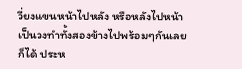วี่ยงแขนหน้าไปหลัง หรือหลังไปหน้าเป็นวงทำทั้งสองข้างไปพร้อมๆกันเลยก็ได้ ประห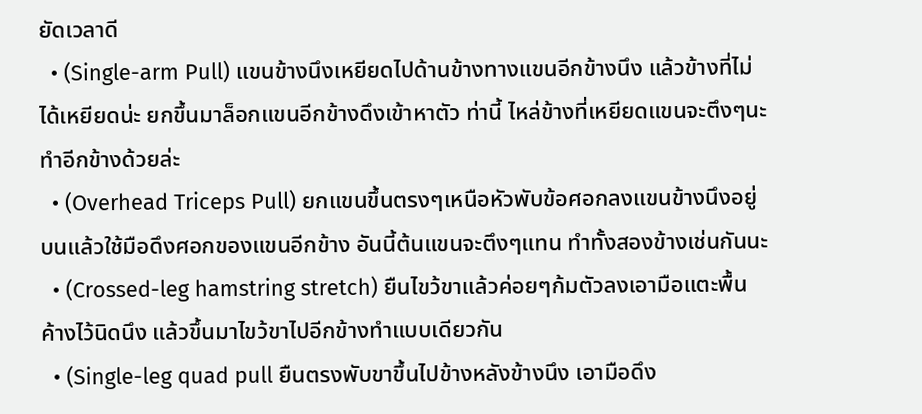ยัดเวลาดี
  • (Single-arm Pull) แขนข้างนึงเหยียดไปด้านข้างทางแขนอีกข้างนึง แล้วข้างที่ไม่ได้เหยียดน่ะ ยกขึ้นมาล็อกแขนอีกข้างดึงเข้าหาตัว ท่านี้ ไหล่ข้างที่เหยียดแขนจะตึงๆนะ ทำอีกข้างด้วยล่ะ
  • (Overhead Triceps Pull) ยกแขนขึ้นตรงๆเหนือหัวพับข้อศอกลงแขนข้างนึงอยู่บนแล้วใช้มือดึงศอกของแขนอีกข้าง อันนี้ต้นแขนจะตึงๆแทน ทำทั้งสองข้างเช่นกันนะ
  • (Crossed-leg hamstring stretch) ยืนไขว้ขาแล้วค่อยๆก้มตัวลงเอามือแตะพื้นค้างไว้นิดนึง แล้วขึ้นมาไขว้ขาไปอีกข้างทำแบบเดียวกัน
  • (Single-leg quad pull ยืนตรงพับขาขึ้นไปข้างหลังข้างนึง เอามือดึง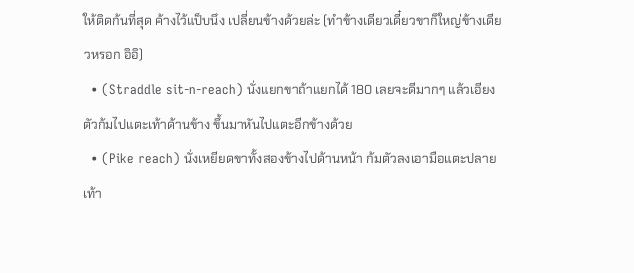ให้ติดก้นที่สุด ค้างไว้แป็บนึง เปลี่ยนข้างด้วยล่ะ (ทำข้างเดียวเดี๋ยวขาก็ใหญ่ข้างเดียวหรอก อิอิ)
  • (Straddle sit-n-reach) นั่งแยกขาถ้าแยกได้ 180 เลยจะดีมากๆ แล้วเอียงตัวก้มไปแตะเท้าด้านข้าง ขึ้นมาหันไปแตะอีกข้างด้วย
  • (Pike reach) นั่งเหยียดขาทั้งสองข้างไปด้านหน้า ก้มตัวลงเอามือแตะปลายเท้า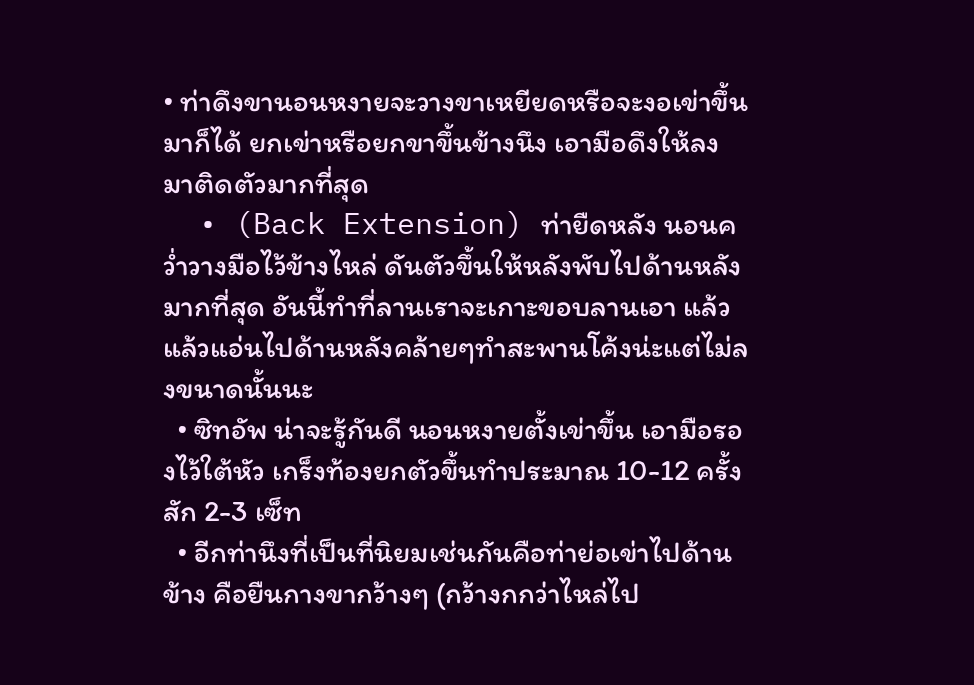• ท่าดึงขานอนหงายจะวางขาเหยียดหรือจะงอเข่าขึ้นมาก็ได้ ยกเข่าหรือยกขาขึ้นข้างนึง เอามือดึงให้ลงมาติดตัวมากที่สุด
  • (Back Extension) ท่ายืดหลัง นอนคว่ำวางมือไว้ข้างไหล่ ดันตัวขึ้นให้หลังพับไปด้านหลังมากที่สุด อันนี้ทำที่ลานเราจะเกาะขอบลานเอา แล้วแล้วแอ่นไปด้านหลังคล้ายๆทำสะพานโค้งน่ะแต่ไม่ลงขนาดนั้นนะ
  • ซิทอัพ น่าจะรู้กันดี นอนหงายตั้งเข่าขึ้น เอามือรองไว้ใต้หัว เกร็งท้องยกตัวขึ้นทำประมาณ 10-12 ครั้ง สัก 2-3 เซ็ท
  • อีกท่านึงที่เป็นที่นิยมเช่นกันคือท่าย่อเข่าไปด้านข้าง คือยืนกางขากว้างๆ (กว้างกกว่าไหล่ไป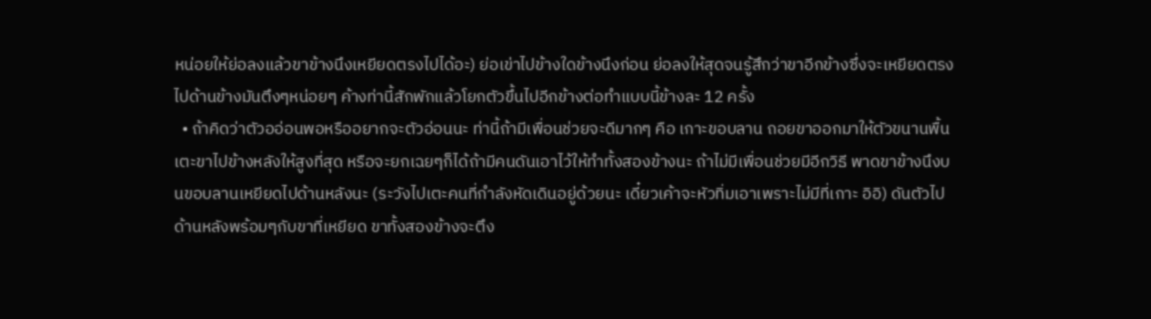หน่อยให้ย่อลงแล้วขาข้างนึงเหยียดตรงไปได้อะ) ย่อเข่าไปข้างใดข้างนึงก่อน ย่อลงให้สุดจนรู้สึกว่าขาอีกข้างซึ่งจะเหยียดตรงไปด้านข้างมันตึงๆหน่อยๆ ค้างท่านี้สักพักแล้วโยกตัวขึ้นไปอีกข้างต่อทำแบบนี้ข้างละ 12 ครั้ง
  • ถ้าคิดว่าตัวออ่อนพอหรืออยากจะตัวอ่อนนะ ท่านี้ถ้ามีเพื่อนช่วยจะดีมากๆ คือ เกาะขอบลาน ถอยขาออกมาให้ตัวขนานพื้น เตะขาไปข้างหลังให้สูงที่สุด หรือจะยกเฉยๆก็ได้ถ้ามีคนดันเอาไว้ให้ทำทั้งสองข้างนะ ถ้าไม่มีเพื่อนช่วยมีอีกวิธี พาดขาข้างนึงบนขอบลานเหยียดไปด้านหลังนะ (ระวังไปเตะคนที่กำลังหัดเดินอยู่ด้วยนะ เดี๋ยวเค้าจะหัวทิ่มเอาเพราะไม่มีที่เกาะ อิอิ) ดันตัวไปด้านหลังพร้อมๆกับขาที่เหยียด ขาทั้งสองข้างจะตึง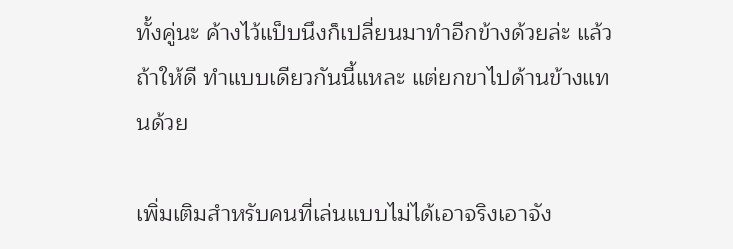ทั้งคู่นะ ค้างไว้แป็บนึงก็เปลี่ยนมาทำอีกข้างด้วยล่ะ แล้วถ้าให้ดี ทำแบบเดียวกันนี้แหละ แต่ยกขาไปด้านข้างแทนด้วย

เพิ่มเติมสำหรับคนที่เล่นแบบไม่ได้เอาจริงเอาจัง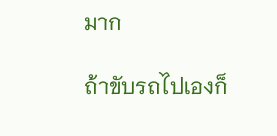มาก

ถ้าขับรถไปเองก็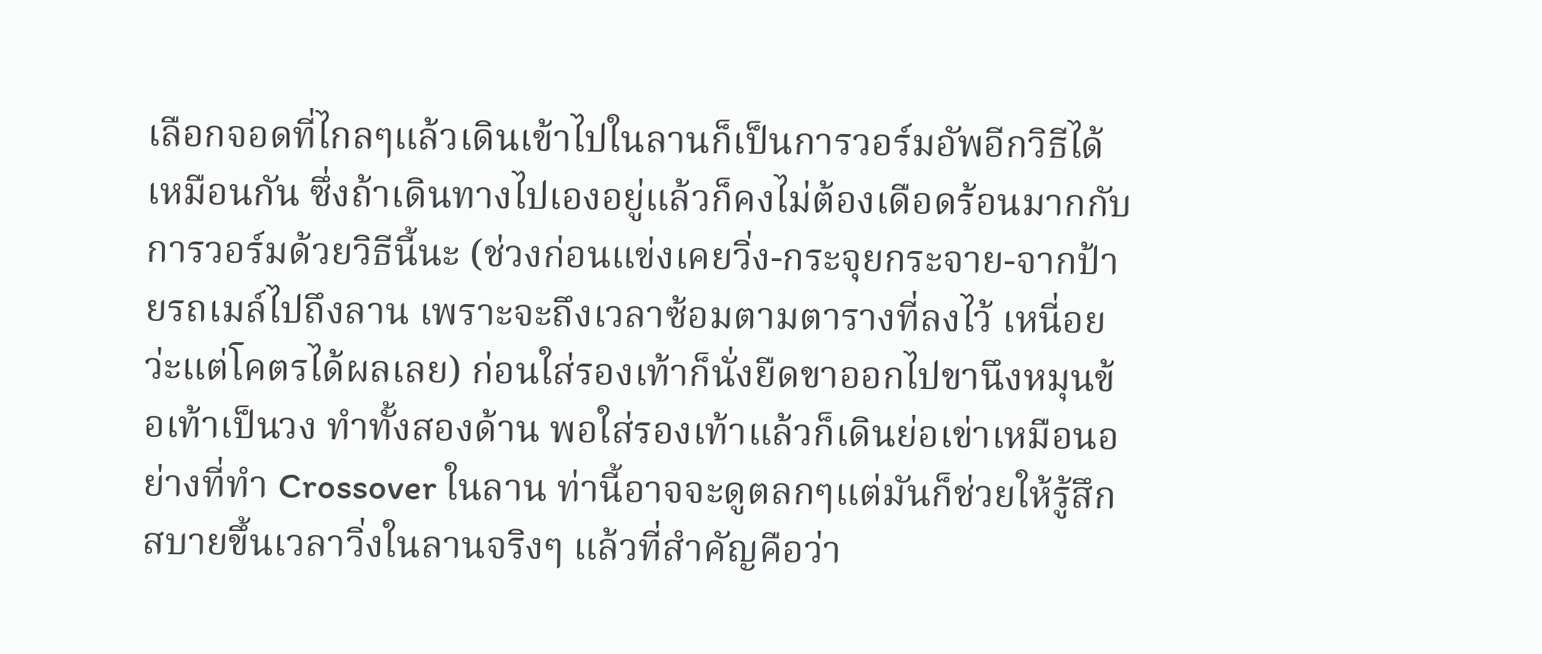เลือกจอดที่ไกลๆแล้วเดินเข้าไปในลานก็เป็นการวอร์มอัพอีกวิธีได้เหมือนกัน ซึ่งถ้าเดินทางไปเองอยู่แล้วก็คงไม่ต้องเดือดร้อนมากกับการวอร์มด้วยวิธีนี้นะ (ช่วงก่อนแข่งเคยวิ่ง-กระจุยกระจาย-จากป้ายรถเมล์ไปถึงลาน เพราะจะถึงเวลาซ้อมตามตารางที่ลงไว้ เหนี่อยว่ะแต่โคตรได้ผลเลย) ก่อนใส่รองเท้าก็นั่งยืดขาออกไปขานึงหมุนข้อเท้าเป็นวง ทำทั้งสองด้าน พอใส่รองเท้าแล้วก็เดินย่อเข่าเหมือนอย่างที่ทำ Crossover ในลาน ท่านี้อาจจะดูตลกๆแต่มันก็ช่วยให้รู้สึกสบายขึ้นเวลาวิ่งในลานจริงๆ แล้วที่สำคัญคือว่า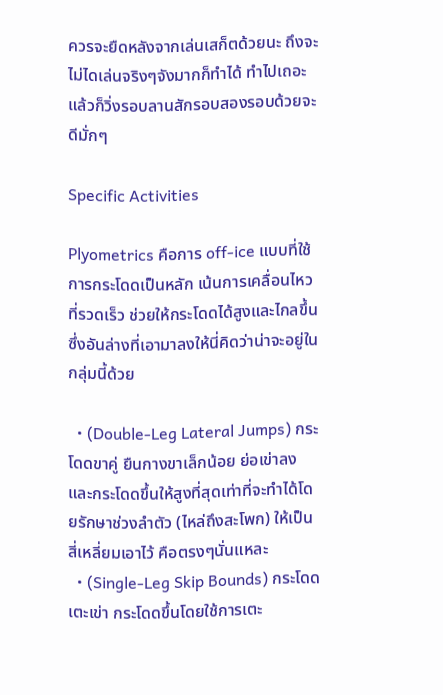ควรจะยืดหลังจากเล่นเสก็ตด้วยนะ ถึงจะไม่ไดเล่นจริงๆจังมากก็ทำได้ ทำไปเถอะ แล้วก็วิ่งรอบลานสักรอบสองรอบด้วยจะดีมั่กๆ

Specific Activities

Plyometrics คือการ off-ice แบบที่ใช้การกระโดดเป็นหลัก เน้นการเคลื่อนไหวที่รวดเร็ว ช่วยให้กระโดดได้สูงและไกลขึ้น ซึ่งอันล่างที่เอามาลงให้นี่คิดว่าน่าจะอยู่ในกลุ่มนี้ด้วย

  • (Double-Leg Lateral Jumps) กระโดดขาคู่ ยืนกางขาเล็กน้อย ย่อเข่าลง และกระโดดขึ้นให้สูงที่สุดเท่าที่จะทำได้โดยรักษาช่วงลำตัว (ไหล่ถึงสะโพก) ให้เป็นสี่เหลี่ยมเอาไว้ คือตรงๆนั่นแหละ
  • (Single-Leg Skip Bounds) กระโดดเตะเข่า กระโดดขึ้นโดยใช้การเตะ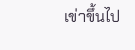เข่าขึ้นไป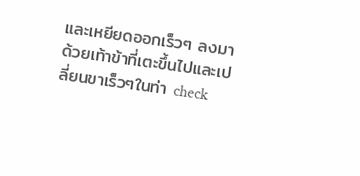และเหยียดออกเร็วๆ ลงมาด้วยเท้าข้าที่เตะขึ้นไปและเปลี่ยนขาเร็วๆในท่า check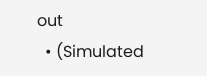out
  • (Simulated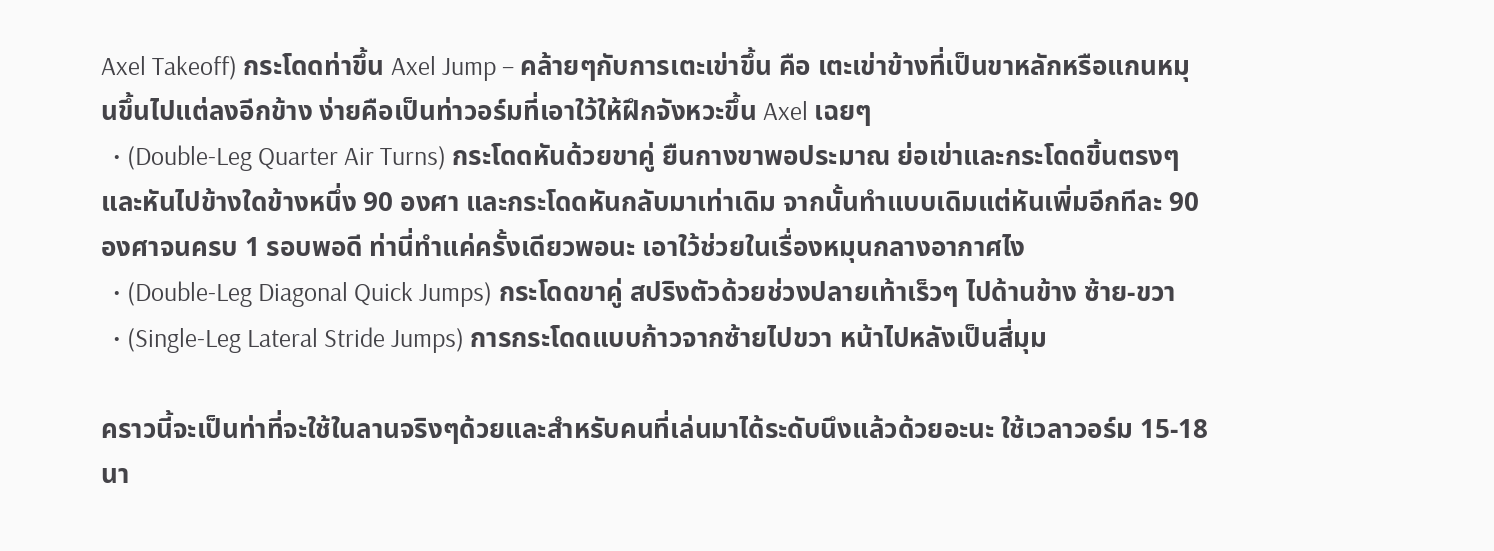Axel Takeoff) กระโดดท่าขึ้น Axel Jump – คล้ายๆกับการเตะเข่าขึ้น คือ เตะเข่าข้างที่เป็นขาหลักหรือแกนหมุนขึ้นไปแต่ลงอีกข้าง ง่ายคือเป็นท่าวอร์มที่เอาใว้ให้ฝึกจังหวะขึ้น Axel เฉยๆ
  • (Double-Leg Quarter Air Turns) กระโดดหันด้วยขาคู่ ยืนกางขาพอประมาณ ย่อเข่าและกระโดดขิ้นตรงๆและหันไปข้างใดข้างหนึ่ง 90 องศา และกระโดดหันกลับมาเท่าเดิม จากนั้นทำแบบเดิมแต่หันเพิ่มอีกทีละ 90 องศาจนครบ 1 รอบพอดี ท่านี่ทำแค่ครั้งเดียวพอนะ เอาใว้ช่วยในเรื่องหมุนกลางอากาศไง
  • (Double-Leg Diagonal Quick Jumps) กระโดดขาคู่ สปริงตัวด้วยช่วงปลายเท้าเร็วๆ ไปด้านข้าง ซ้าย-ขวา
  • (Single-Leg Lateral Stride Jumps) การกระโดดแบบก้าวจากซ้ายไปขวา หน้าไปหลังเป็นสี่มุม

คราวนี้จะเป็นท่าที่จะใช้ในลานจริงๆด้วยและสำหรับคนที่เล่นมาได้ระดับนึงแล้วด้วยอะนะ ใช้เวลาวอร์ม 15-18 นา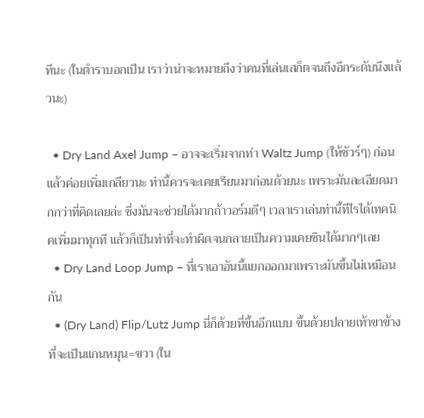ทีนะ (ในตำราบอกเป็น เราว่าน่าจะหมายถึงว่าคนที่เล่นเสก็ตจนถึงอีกระดับนึงแล้วนะ)

  • Dry Land Axel Jump – อาจจะเริ่มจากท่า Waltz Jump (ให้ชัวร์ๆ) ก่อนแล้วค่อยเพิ่มเกลียวนะ ท่านี้ควรจะเคยเรียนมาก่อนด้วยนะ เพราะมันละเอียดมากกว่าที่คิดเลยล่ะ ซึ่งมันจะช่วยได้มากถ้าวอร์มดีๆ เวลาเราเล่นท่านี้ทีไรได้เทคนิคเพิ่มมาทุกที แล้วก็เป็นท่าที่จะทำผิดจนกลายเป็นความเคยชินได้มากๆเลย
  • Dry Land Loop Jump – ที่เราเอาอันนี้แยกออกมาเพราะมันขึ้นไม่เหมือนกัน
  • (Dry Land) Flip/Lutz Jump นี่ก็ด้วยที่ขึ้นอีกแบบ ขึ้นด้วยปลายเท้าขาข้างที่จะเป็นแกนหมุน=ขวา (ใน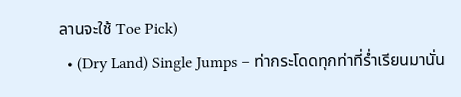ลานจะใช้ Toe Pick)
  • (Dry Land) Single Jumps – ท่ากระโดดทุกท่าที่ร่ำเรียนมานั่น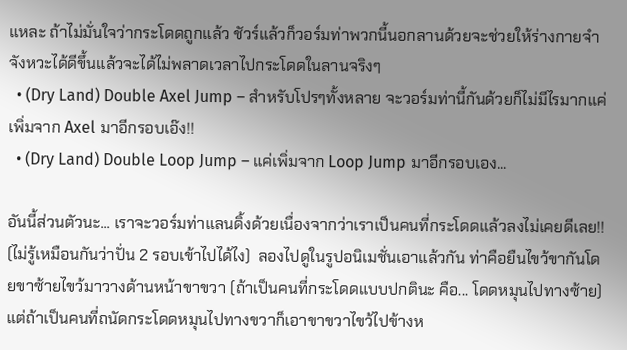แหละ ถ้าไม่มั่นใจว่ากระโดดถูกแล้ว ชัวร์แล้วก็วอร์มท่าพวกนี้นอกลานด้วยจะช่วยให้ร่างกายจำจังหวะได้ดีขึ้นแล้วจะได้ไม่พลาดเวลาไปกระโดดในลานจริงๆ
  • (Dry Land) Double Axel Jump – สำหรับโปรๆทั้งหลาย จะวอร์มท่านี้กันด้วยก็ไม่มีไรมากแค่เพิ่มจาก Axel มาอีกรอบเอ๊ง!!
  • (Dry Land) Double Loop Jump – แค่เพิ่มจาก Loop Jump มาอีกรอบเอง...

อันนี้ส่วนตัวนะ... เราจะวอร์มท่าแลนดิ้งด้วยเนื่องจากว่าเราเป็นคนที่กระโดดแล้วลงไม่เคยดีเลย!! (ไม่รู้เหมือนกันว่าปั่น 2 รอบเข้าไปได้ไง)  ลองไปดูในรูปอนิเมชั่นเอาแล้วกัน ท่าคือยืนไขว้ขากันโดยขาซ้ายไขว้มาวางด้านหน้าขาขวา (ถ้าเป็นคนที่กระโดดแบบปกตินะ คือ... โดดหมุนไปทางซ้าย) แต่ถ้าเป็นคนที่ถนัดกระโดดหมุนไปทางขวาก็เอาขาขวาไขว้ไปข้างห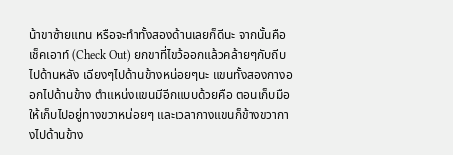น้าขาซ้ายแทน หรือจะทำทั้งสองด้านเลยก็ดีนะ จากนั้นคือเช็คเอาท์ (Check Out) ยกขาที่ไขว้ออกแล้วคล้ายๆกับถีบไปด้านหลัง เฉียงๆไปด้านข้างหน่อยๆนะ แขนทั้งสองกางออกไปด้านข้าง ตำแหน่งแขนมีอีกแบบด้วยคือ ตอนเก็บมือให้เก็บไปอยู่ทางขวาหน่อยๆ และเวลากางแขนก็ข้างขวากางไปด้านข้าง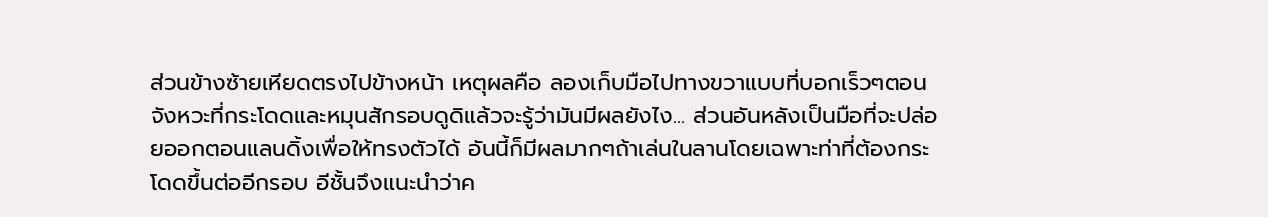ส่วนข้างซ้ายเหียดตรงไปข้างหน้า เหตุผลคือ ลองเก็บมือไปทางขวาแบบที่บอกเร็วๆตอนจังหวะที่กระโดดและหมุนสักรอบดูดิแล้วจะรู้ว่ามันมีผลยังไง... ส่วนอันหลังเป็นมือที่จะปล่อยออกตอนแลนดิ้งเพื่อให้ทรงตัวได้ อันนี้ก็มีผลมากๆถ้าเล่นในลานโดยเฉพาะท่าที่ต้องกระโดดขึ้นต่ออีกรอบ อีชั้นจึงแนะนำว่าค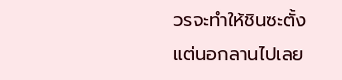วรจะทำให้ชินซะตั้งแต่นอกลานไปเลย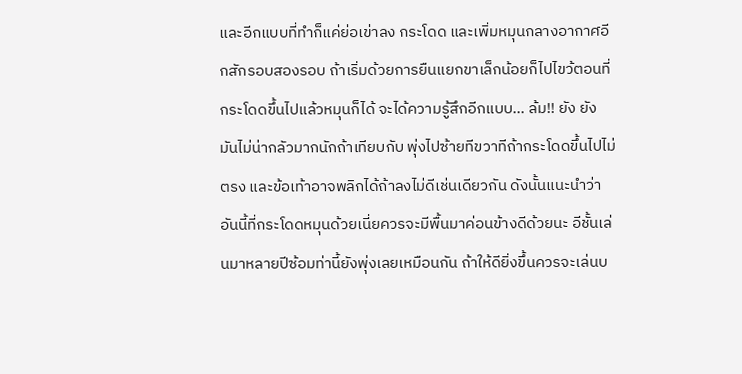และอีกแบบที่ทำก็แค่ย่อเข่าลง กระโดด และเพิ่มหมุนกลางอากาศอีกสักรอบสองรอบ ถ้าเริ่มด้วยการยืนแยกขาเล็กน้อยก็ไปไขว้ตอนที่กระโดดขึ้นไปแล้วหมุนก็ได้ จะได้ความรู้สึกอีกแบบ... ล้ม!! ยัง ยัง มันไม่น่ากลัวมากนักถ้าเทียบกับ พุ่งไปซ้ายทีขวาทีถ้ากระโดดขึ้นไปไม่ตรง และข้อเท้าอาจพลิกได้ถ้าลงไม่ดีเช่นเดียวกัน ดังนั้นแนะนำว่าอันนี้ที่กระโดดหมุนด้วยเนี่ยควรจะมีพื้นมาค่อนข้างดีด้วยนะ อีชั้นเล่นมาหลายปีซ้อมท่านี้ยังพุ่งเลยเหมือนกัน ถ้าให้ดียิ่งขึ้นควรจะเล่นบ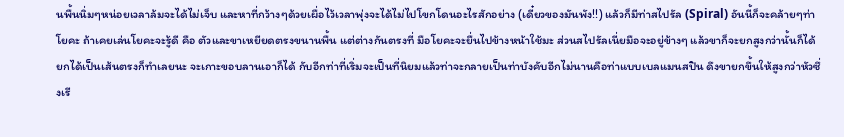นพื้นนิ่มๆหน่อยเวลาล้มจะได้ไม่เจ็บ และหาที่กว้างๆด้วยเผื่อไว้เวลาพุ่งจะได้ไม่ไปโขกโดนอะไรสักอย่าง (เดี๋ยวของมันพัง!!) แล้วก็มีท่าสไปรัล (Spiral) อันนี้ก็จะคล้ายๆท่าโยคะ ถ้าเคยเล่นโยคะจะรู้ดี คือ ตัวและขาเหยียดตรงขนานพื้น แต่ต่างกันตรงที่ มือโยคะจะยื่นไปข้างหน้าใช้มะ ส่วนสไปรัลเนี่ยมือจะอยู่ข้างๆ แล้วขาก็จะยกสูงกว่านั้นก็ได้ ยกได้เป็นเส้นตรงก็ทำเลยนะ จะเกาะขอบลานเอาก็ได้ กับอีกท่าที่เริ่มจะเป็นที่นิยมแล้วท่าจะกลายเป็นท่าบังคับอีกไม่นานคือท่าแบบเบลแมนสปิน ดึงขายกขึ้นให้สูงกว่าหัวซึ่งเรี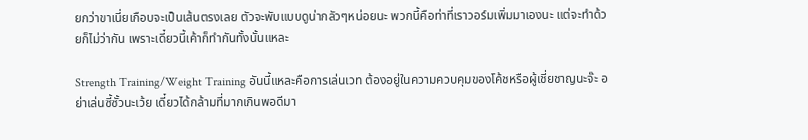ยกว่าขาเนี่ยเกือบจะเป็นเส้นตรงเลย ตัวจะพับแบบดูน่ากลัวๆหน่อยนะ พวกนี้คือท่าที่เราวอร์มเพิ่มมาเองนะ แต่จะทำด้วยก็ไม่ว่ากัน เพราะเดี๋ยวนี้เค้าก็ทำกันทั้งนั้นแหละ

Strength Training/Weight Training อันนี้แหละคือการเล่นเวท ต้องอยู่ในความควบคุมของโค้ชหรือผู้เชี่ยชาญนะจ๊ะ อย่าเล่นซี้ซั้วนะเว้ย เดี๋ยวได้กล้ามที่มากเกินพอดีมา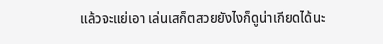แล้วจะแย่เอา เล่นเสก็ตสวยยังไงก็ดูน่าเกียดได้นะ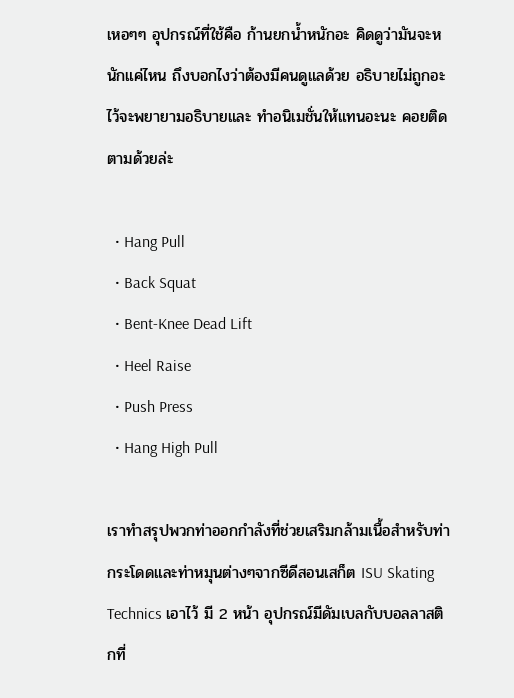เหอๆๆ อุปกรณ์ที่ใช้คือ ก้านยกน้ำหนักอะ คิดดูว่ามันจะหนักแค่ไหน ถึงบอกไงว่าต้องมีคนดูแลด้วย อธิบายไม่ถูกอะไว้จะพยายามอธิบายและ ทำอนิเมชั่นให้แทนอะนะ คอยติดตามด้วยล่ะ

  • Hang Pull
  • Back Squat
  • Bent-Knee Dead Lift
  • Heel Raise
  • Push Press
  • Hang High Pull

เราทำสรุปพวกท่าออกกำลังที่ช่วยเสริมกล้ามเนื้อสำหรับท่ากระโดดและท่าหมุนต่างๆจากซีดีสอนเสก็ต ISU Skating Technics เอาไว้ มี 2 หน้า อุปกรณ์มีดัมเบลกับบอลลาสติกที่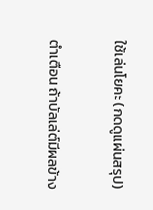ใช้เล่นโยคะ (กดดูแผ่นสรุป)

ตำเตือน ถ้าบัลเล่ต์มีผลข้าง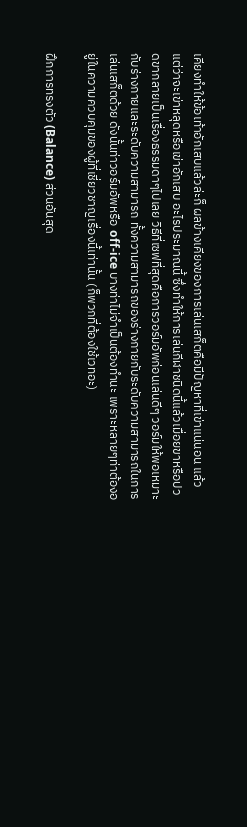เคียงทำให้ข้อเท้าอักเสบแล้วล่ะก็ ผลข้างเคียงของการเล่นเสก็ตคือมีปัญหาที่เข่าแน่นอน แล้วแต่ว่าจะเข่าหลุดหรือเข่าอักเสบ อะไรประมาณนี้ ซึ่งทำให้การเล่นกีฬาชนิดนี้แล้วเมื่อยขาหรือปวดขากลายเป็นเรื่องธรรมดาๆไปเลย วิธีที่เซฟที่สุดคือการวอร์มอัพก่อนเล่นดีๆ วอร์มให้พอเหมาะกับร่างกายและระดับความสามารถ ทั้งความสามารถของร่างกายกับระดับความสามารถในการเล่นเสก็ตด้วย ดังนั้นท่าวอร์มอัพหรือ off-ice บางท่าไม่จำเป็นต้องทำนะ เพราะหลายๆท่าต้องอยู่ในความควบคุมของผู้ที่เชี่ยวชาญเรื่องนี้เท่านั้น (ก็พวกที่ต้องใช้เวทอะ)

ฝึกการทรงตัว (Balance) ส่วนอันสุด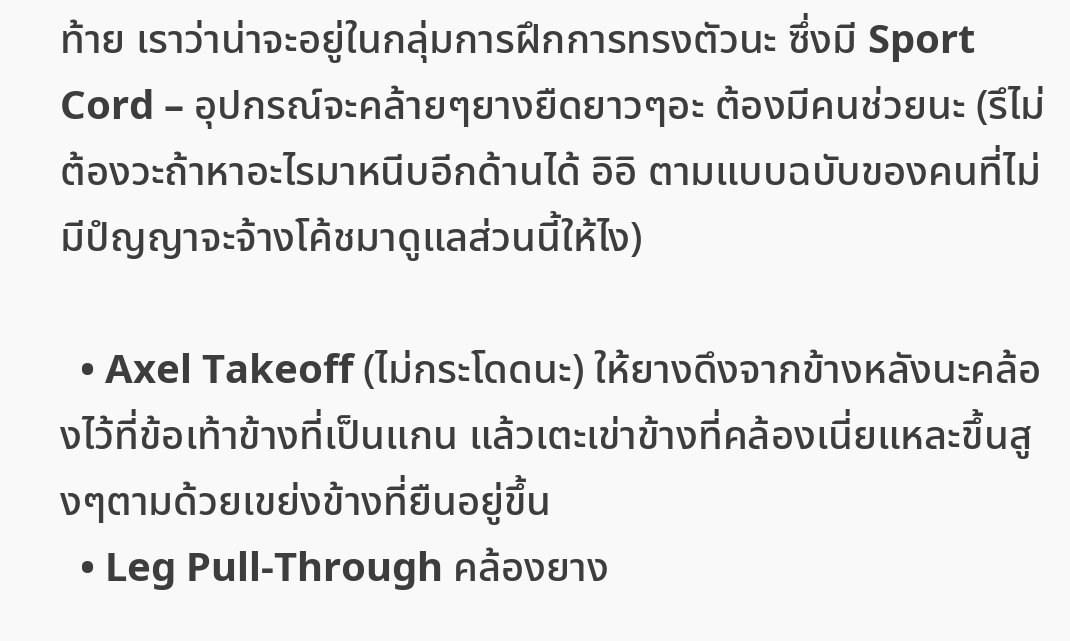ท้าย เราว่าน่าจะอยู่ในกลุ่มการฝึกการทรงตัวนะ ซึ่งมี Sport Cord – อุปกรณ์จะคล้ายๆยางยืดยาวๆอะ ต้องมีคนช่วยนะ (รึไม่ต้องวะถ้าหาอะไรมาหนีบอีกด้านได้ อิอิ ตามแบบฉบับของคนที่ไม่มีปํญญาจะจ้างโค้ชมาดูแลส่วนนี้ให้ไง)

  • Axel Takeoff (ไม่กระโดดนะ) ให้ยางดึงจากข้างหลังนะคล้องไว้ที่ข้อเท้าข้างที่เป็นแกน แล้วเตะเข่าข้างที่คล้องเนี่ยแหละขึ้นสูงๆตามด้วยเขย่งข้างที่ยืนอยู่ขึ้น
  • Leg Pull-Through คล้องยาง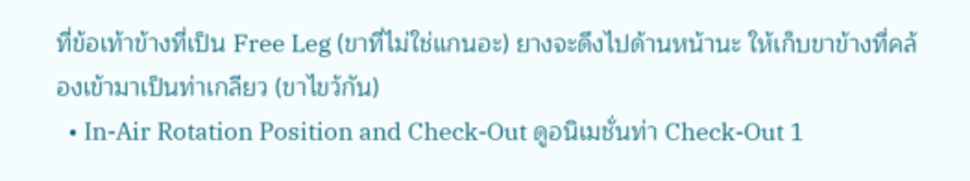ที่ข้อเท้าข้างที่เป็น Free Leg (ขาที่ไม่ใช่แกนอะ) ยางจะดึงไปด้านหน้านะ ให้เก็บขาข้างที่คล้องเข้ามาเป็นท่าเกลียว (ขาไขว้กัน)
  • In-Air Rotation Position and Check-Out ดูอนิเมชั่นท่า Check-Out 1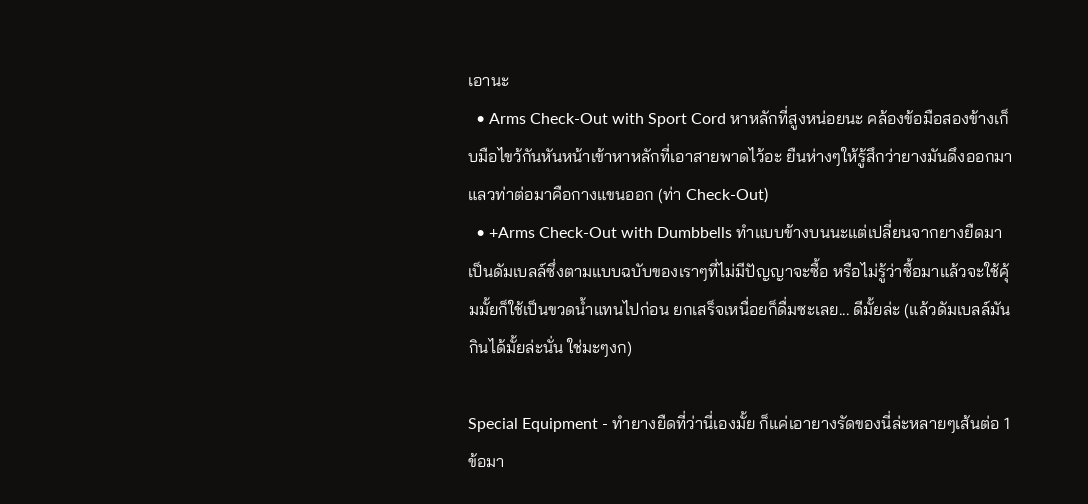เอานะ
  • Arms Check-Out with Sport Cord หาหลักที่สูงหน่อยนะ คล้องข้อมือสองข้างเก็บมือไขว้กันหันหน้าเข้าหาหลักที่เอาสายพาดไว้อะ ยืนห่างๆให้รู้สึกว่ายางมันดึงออกมา แลวท่าต่อมาคือกางแขนออก (ท่า Check-Out)
  • +Arms Check-Out with Dumbbells ทำแบบข้างบนนะแต่เปลี่ยนจากยางยืดมาเป็นดัมเบลล์ซึ่งตามแบบฉบับของเราๆที่ไม่มีปัญญาจะซื้อ หรือไม่รู้ว่าซื้อมาแล้วจะใช้คุ้มมั้ยก็ใช้เป็นขวดน้ำแทนไปก่อน ยกเสร็จเหนื่อยก็ดื่มซะเลย... ดีมั้ยล่ะ (แล้วดัมเบลล์มันกินได้มั้ยล่ะนั่น ใช่มะๆงก)

Special Equipment - ทำยางยืดที่ว่านี่เองมั้ย ก็แค่เอายางรัดของนี่ล่ะหลายๆเส้นต่อ 1 ข้อมา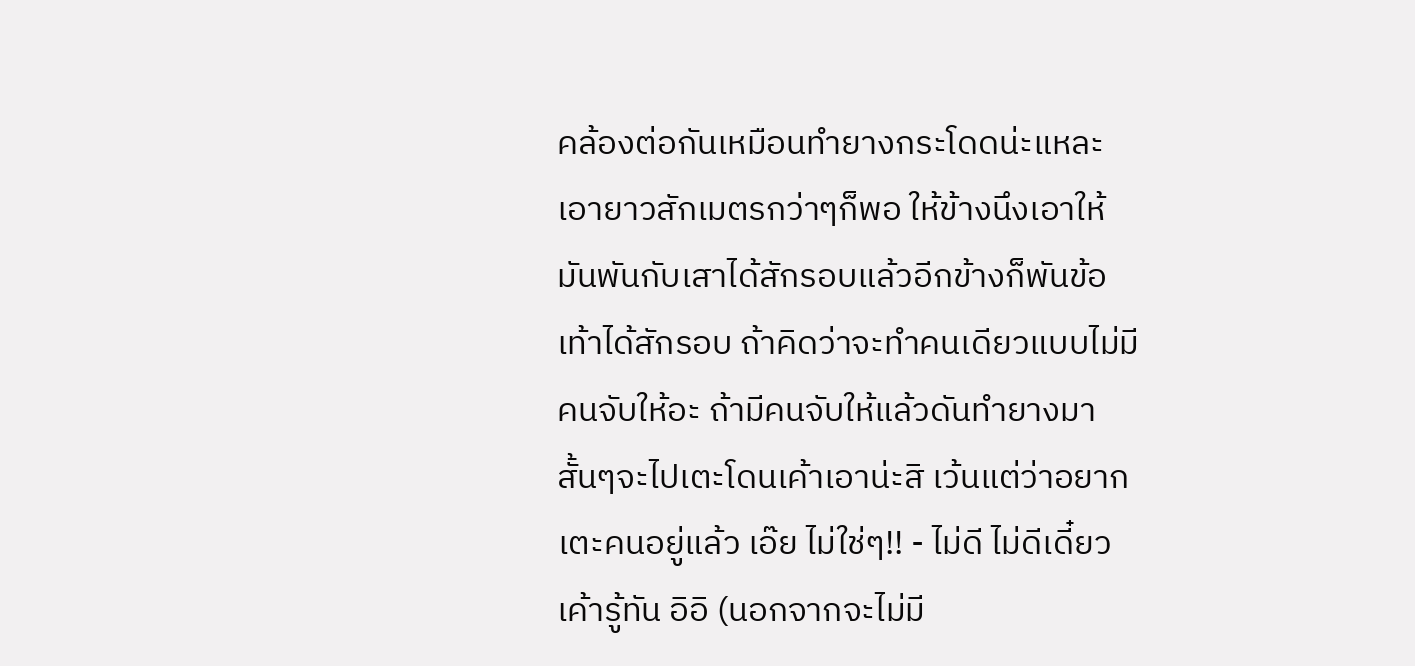คล้องต่อกันเหมือนทำยางกระโดดน่ะแหละ เอายาวสักเมตรกว่าๆก็พอ ให้ข้างนึงเอาให้มันพันกับเสาได้สักรอบแล้วอีกข้างก็พันข้อเท้าได้สักรอบ ถ้าคิดว่าจะทำคนเดียวแบบไม่มีคนจับให้อะ ถ้ามีคนจับให้แล้วดันทำยางมาสั้นๆจะไปเตะโดนเค้าเอาน่ะสิ เว้นแต่ว่าอยากเตะคนอยู่แล้ว เอ๊ย ไม่ใช่ๆ!! - ไม่ดี ไม่ดีเดี๋ยวเค้ารู้ทัน อิอิ (นอกจากจะไม่มี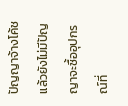ปัญญาจ้างโค้ชแล้วยังไม่มีปัญญาจะซื้ออุปกรณ์ที่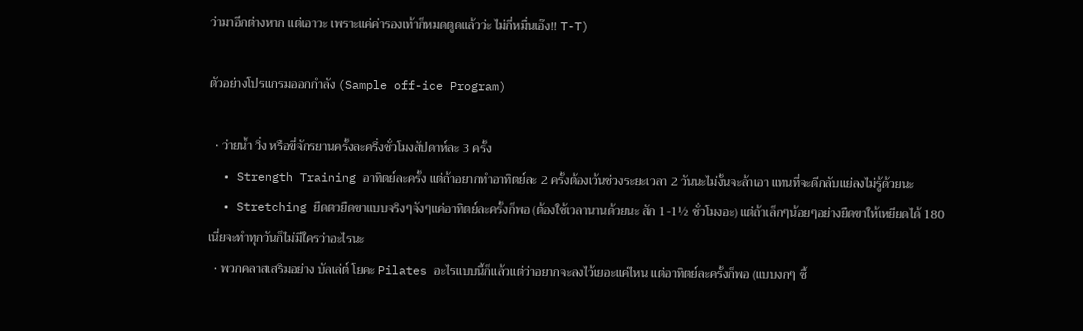ว่ามาอีกต่างหาก แต่เอาวะ เพราะแค่ค่ารองเท้าก็หมดตูดแล้วว่ะ ไม่กี่หมื่นเอ๊ง!! T-T)

ตัวอย่างโปรแกรมออกกำลัง (Sample off-ice Program)

  • ว่ายน้ำ วิ่ง หรือขี่จักรยานครั้งละครึ่งชั่วโมงสัปดาห์ละ 3 ครั้ง
  • Strength Training อาทิตย์ละครั้ง แต่ถ้าอยากทำอาทิตย์ละ 2 ครั้งต้องเว้นช่วงระยะเวลา 2 วันนะไม่งั้นจะล้าเอา แทนที่จะดีกลับแย่ลงไม่รู้ด้วยนะ
  • Stretching ยืดตวยืดขาแบบจริงๆจังๆแค่อาทิตย์ละครั้งก็พอ (ต้องใช้เวลานานด้วยนะ สัก 1-1½ ชั่วโมงอะ) แต่ถ้าเล็กๆน้อยๆอย่างยืดขาให้เหยียดได้ 180 เนี่ยจะทำทุกวันก็ไม่มีใครว่าอะไรนะ
  • พวกคลาสเสริมอย่าง บัลเล่ต์ โยคะ Pilates อะไรแบบนี้ก็แล้วแต่ว่าอยากจะลงไว้เยอะแค่ไหน แต่อาทิตย์ละครั้งก็พอ (แบบงกๆ ซื้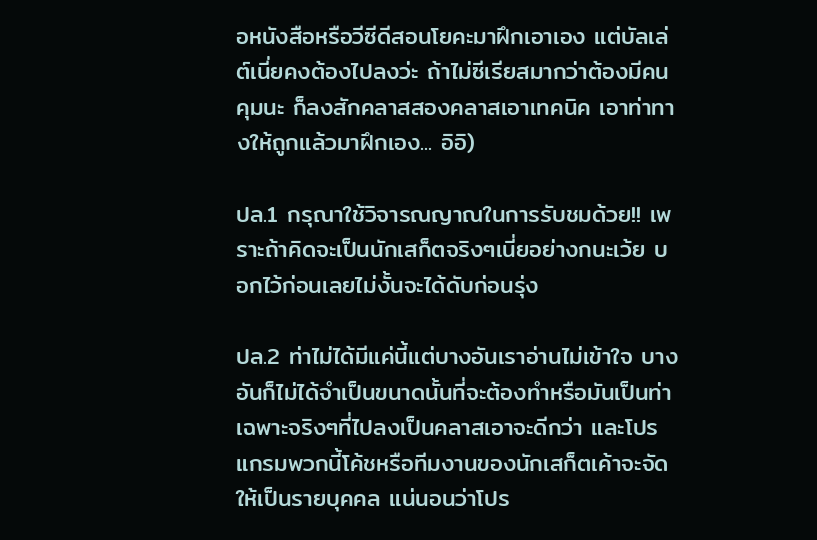อหนังสือหรือวีซีดีสอนโยคะมาฝึกเอาเอง แต่บัลเล่ต์เนี่ยคงต้องไปลงว่ะ ถ้าไม่ซีเรียสมากว่าต้องมีคนคุมนะ ก็ลงสักคลาสสองคลาสเอาเทคนิค เอาท่าทางให้ถูกแล้วมาฝึกเอง... อิอิ)

ปล.1 กรุณาใช้วิจารณญาณในการรับชมด้วย!! เพราะถ้าคิดจะเป็นนักเสก็ตจริงๆเนี่ยอย่างกนะเว้ย บอกไว้ก่อนเลยไม่งั้นจะได้ดับก่อนรุ่ง

ปล.2 ท่าไม่ได้มีแค่นี้แต่บางอันเราอ่านไม่เข้าใจ บางอันก็ไม่ได้จำเป็นขนาดนั้นที่จะต้องทำหรือมันเป็นท่าเฉพาะจริงๆที่ไปลงเป็นคลาสเอาจะดีกว่า และโปรแกรมพวกนี้โค้ชหรือทีมงานของนักเสก็ตเค้าจะจัดให้เป็นรายบุคคล แน่นอนว่าโปร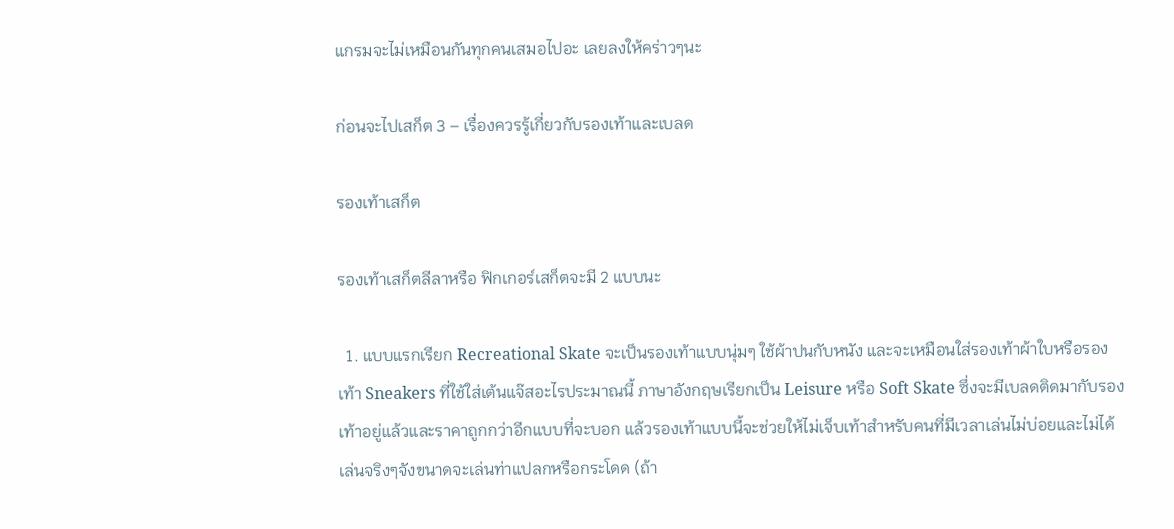แกรมจะไม่เหมือนกันทุกคนเสมอไปอะ เลยลงให้คร่าวๆนะ

ก่อนจะไปเสก็ต 3 – เรื่องควรรู้เกี่ยวกับรองเท้าและเบลด

รองเท้าเสก็ต

รองเท้าเสก็ตลีลาหรือ ฟิกเกอร์เสก็ตจะมี 2 แบบนะ

  1. แบบแรกเรียก Recreational Skate จะเป็นรองเท้าแบบนุ่มๆ ใช้ผ้าปนกับหนัง และจะเหมือนใส่รองเท้าผ้าใบหรือรองเท้า Sneakers ที่ใช้ใส่เต้นแจ๊สอะไรประมาณนี้ ภาษาอังกฤษเรียกเป็น Leisure หรือ Soft Skate ซึ่งจะมีเบลดติดมากับรองเท้าอยู่แล้วและราคาถูกกว่าอีกแบบที่จะบอก แล้วรองเท้าแบบนี้จะช่วยให้ไม่เจ็บเท้าสำหรับคนที่มีเวลาเล่นไม่บ่อยและไม่ได้เล่นจริงๆจังขนาดจะเล่นท่าแปลกหรือกระโดด (ถ้า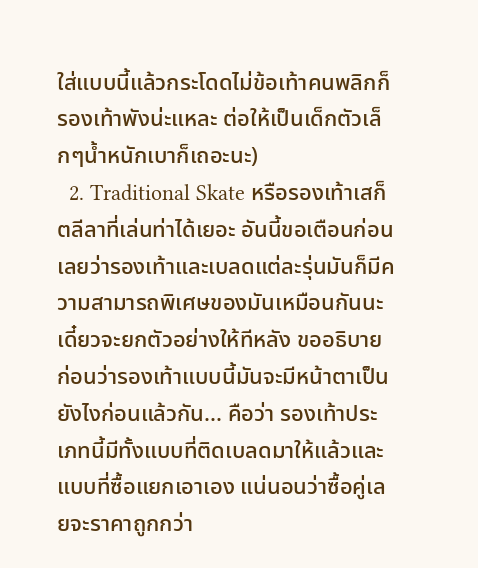ใส่แบบนี้แล้วกระโดดไม่ข้อเท้าคนพลิกก็รองเท้าพังน่ะแหละ ต่อให้เป็นเด็กตัวเล็กๆน้ำหนักเบาก็เถอะนะ)
  2. Traditional Skate หรือรองเท้าเสก็ตลีลาที่เล่นท่าได้เยอะ อันนี้ขอเตือนก่อนเลยว่ารองเท้าและเบลดแต่ละรุ่นมันก็มีความสามารถพิเศษของมันเหมือนกันนะเดี๋ยวจะยกตัวอย่างให้ทีหลัง ขออธิบายก่อนว่ารองเท้าแบบนี้มันจะมีหน้าตาเป็นยังไงก่อนแล้วกัน... คือว่า รองเท้าประเภทนี้มีทั้งแบบที่ติดเบลดมาให้แล้วและแบบที่ซื้อแยกเอาเอง แน่นอนว่าซื้อคู่เลยจะราคาถูกกว่า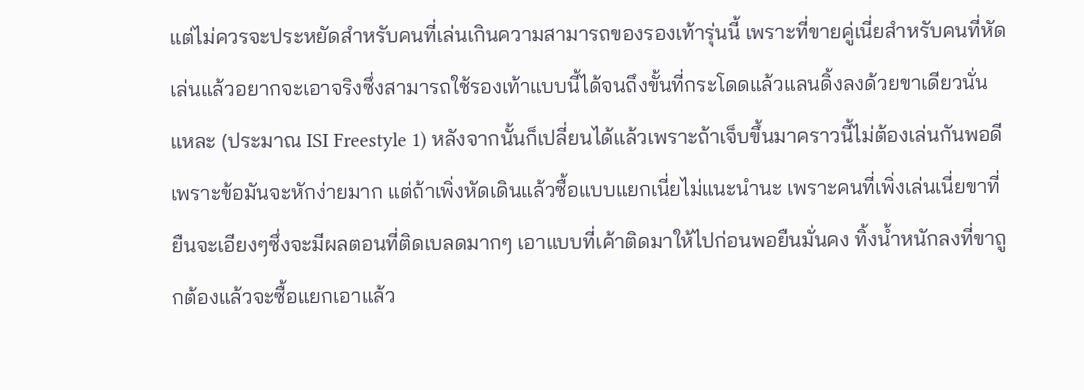แต่ไม่ควรจะประหยัดสำหรับคนที่เล่นเกินความสามารถของรองเท้ารุ่นนี้ เพราะที่ขายคู่เนี่ยสำหรับคนที่หัดเล่นแล้วอยากจะเอาจริงซึ่งสามารถใช้รองเท้าแบบนี้ได้จนถึงขั้นที่กระโดดแล้วแลนดิ้งลงด้วยขาเดียวนั่นแหละ (ประมาณ ISI Freestyle 1) หลังจากนั้นก็เปลี่ยนได้แล้วเพราะถ้าเจ็บขึ้นมาคราวนี้ไม่ต้องเล่นกันพอดีเพราะข้อมันจะหักง่ายมาก แต่ถ้าเพิ่งหัดเดินแล้วซื้อแบบแยกเนี่ยไม่แนะนำนะ เพราะคนที่เพิ่งเล่นเนี่ยขาที่ยืนจะเอียงๆซึ่งจะมีผลตอนที่ติดเบลดมากๆ เอาแบบที่เค้าติดมาให้ไปก่อนพอยืนมั่นคง ทิ้งน้ำหนักลงที่ขาถูกต้องแล้วจะซื้อแยกเอาแล้ว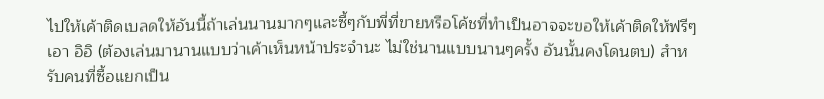ไปให้เค้าติดเบลดให้อันนี้ถ้าเล่นนานมากๆและซี้ๆกับพี่ที่ขายหรือโค้ชที่ทำเป็นอาจจะขอให้เค้าติดให้ฟรีๆเอา อิอิ (ต้องเล่นมานานแบบว่าเค้าเห็นหน้าประจำนะ ไม่ใช่นานแบบนานๆครั้ง อันนั้นคงโดนตบ) สำหรับคนที่ซื้อแยกเป็น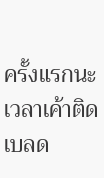ครั้งแรกนะ เวลาเค้าติดเบลด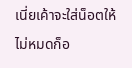เนี่ยเค้าจะใส่น็อตให้ไม่หมดก็อ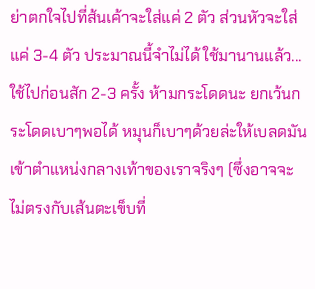ย่าตกใจไปที่ส้นเค้าจะใส่แค่ 2 ตัว ส่วนหัวจะใส่แค่ 3-4 ตัว ประมาณนี้จำไม่ได้ ใช้มานานแล้ว...  ใช้ไปก่อนสัก 2-3 ครั้ง ห้ามกระโดดนะ ยกเว้นกระโดดเบาๆพอได้ หมุนก็เบาๆด้วยล่ะให้เบลดมันเข้าตำแหน่งกลางเท้าของเราจริงๆ (ซึ่งอาจจะไม่ตรงกับเส้นตะเข็บที่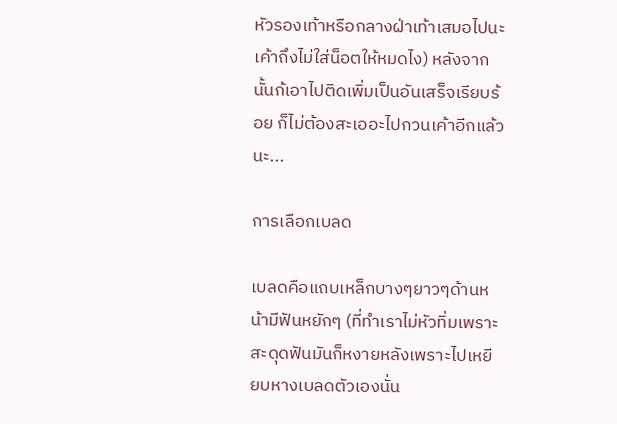หัวรองเท้าหรือกลางฝ่าเท้าเสมอไปนะ เค้าถึงไม่ใส่น็อตให้หมดไง) หลังจากนั้นก้เอาไปติดเพิ่มเป็นอันเสร็จเรียบร้อย ก็ไม่ต้องสะเออะไปกวนเค้าอีกแล้วนะ...

การเลือกเบลด

เบลดคือแถบเหล็กบางๆยาวๆด้านหน้ามีฟันหยักๆ (ที่ทำเราไม่หัวทิ่มเพราะสะดุดฟันมันก็หงายหลังเพราะไปเหยียบหางเบลดตัวเองนั่น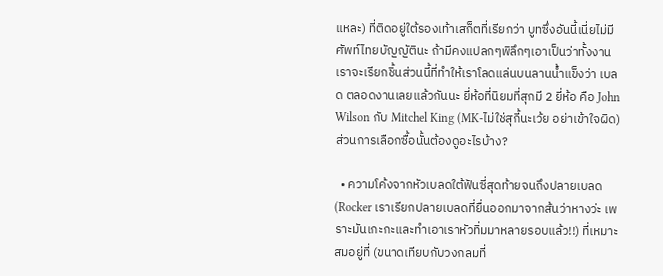แหละ) ที่ติดอยู่ใต้รองเท้าเสก็ตที่เรียกว่า บูทซึ่งอันนี้เนี่ยไม่มีศัพท์ไทยบัญญัตินะ ถ้ามีคงแปลกๆพิลึกๆเอาเป็นว่าทั้งงานเราจะเรียกชิ้นส่วนนี้ที่ทำให้เราโลดแล่นบนลานน้ำแข็งว่า เบลด ตลอดงานเลยแล้วกันนะ ยี่ห้อที่นิยมที่สุกมี 2 ยี่ห้อ คือ John Wilson กับ Mitchel King (MK-ไม่ใช่สุกี้นะเว้ย อย่าเข้าใจผิด) ส่วนการเลือกซื้อนั้นต้องดูอะไรบ้าง?

  • ความโค้งจากหัวเบลดใต้ฟันซี่สุดท้ายจนถึงปลายเบลด (Rocker เราเรียกปลายเบลดที่ยื่นออกมาจากส้นว่าหางว่ะ เพราะมันเกะกะและทำเอาเราหัวทิ่มมาหลายรอบแล้ว!!) ที่เหมาะสมอยู่ที่ (ขนาดเทียบกับวงกลมที่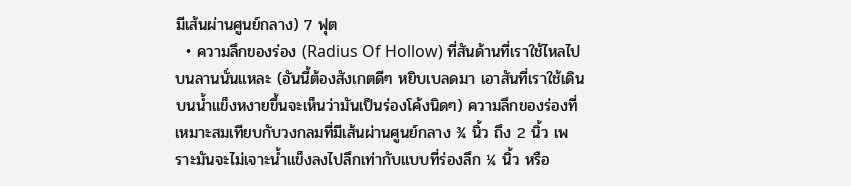มีเส้นผ่านศูนย์กลาง) 7 ฟุต
  • ความลึกของร่อง (Radius Of Hollow) ที่สันด้านที่เราใช้ไหลไปบนลานนั่นแหละ (อันนี้ต้องสังเกตดีๆ หยิบเบลดมา เอาสันที่เราใช้เดินบนน้ำแข็งหงายขึ้นจะเห็นว่ามันเป็นร่องโค้งนิดๆ) ความลึกของร่องที่เหมาะสมเทียบกับวงกลมที่มีเส้นผ่านศูนย์กลาง ¾ นิ้ว ถึง 2 นิ้ว เพราะมันจะไม่เจาะน้ำแข็งลงไปลึกเท่ากับแบบที่ร่องลึก ¼ นิ้ว หรือ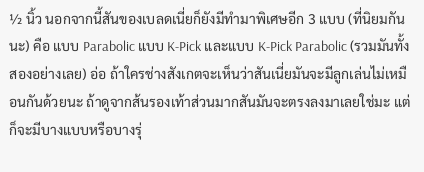½ นิ้ว นอกจากนี้สันของเบลดเนี่ยก็ยังมีทำมาพิเศษอีก 3 แบบ (ที่นิยมกันนะ) คือ แบบ Parabolic แบบ K-Pick และแบบ K-Pick Parabolic (รวมมันทั้งสองอย่างเลย) อ่อ ถ้าใครช่างสังเกตจะเห็นว่าสันเนี่ยมันจะมีลูกเล่นไม่เหมือนกันด้วยนะ ถ้าดูจากส้นรองเท้าส่วนมากสันมันจะตรงลงมาเลยใช่มะ แต่ก็จะมีบางแบบหรือบางรุ่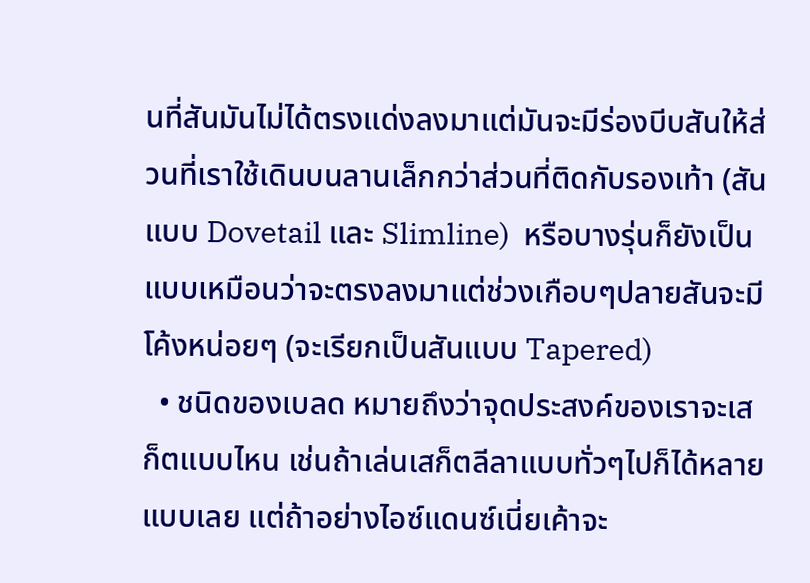นที่สันมันไม่ได้ตรงแด่งลงมาแต่มันจะมีร่องบีบสันให้ส่วนที่เราใช้เดินบนลานเล็กกว่าส่วนที่ติดกับรองเท้า (สันแบบ Dovetail และ Slimline)  หรือบางรุ่นก็ยังเป็นแบบเหมือนว่าจะตรงลงมาแต่ช่วงเกือบๆปลายสันจะมีโค้งหน่อยๆ (จะเรียกเป็นสันแบบ Tapered)
  • ชนิดของเบลด หมายถึงว่าจุดประสงค์ของเราจะเสก็ตแบบไหน เช่นถ้าเล่นเสก็ตลีลาแบบทั่วๆไปก็ได้หลายแบบเลย แต่ถ้าอย่างไอซ์แดนซ์เนี่ยเค้าจะ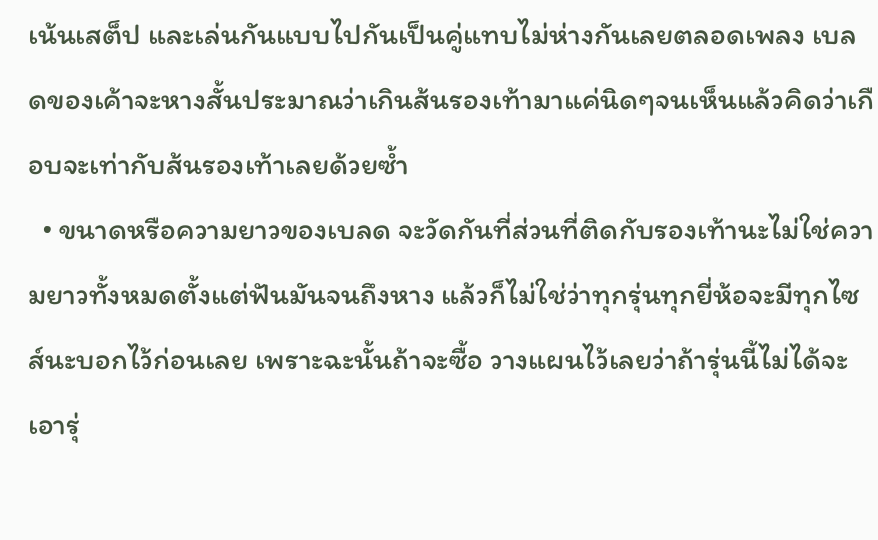เน้นเสต็ป และเล่นกันแบบไปกันเป็นคู่แทบไม่ห่างกันเลยตลอดเพลง เบลดของเค้าจะหางสั้นประมาณว่าเกินส้นรองเท้ามาแค่นิดๆจนเห็นแล้วคิดว่าเกือบจะเท่ากับส้นรองเท้าเลยด้วยซ้ำ
  • ขนาดหรือความยาวของเบลด จะวัดกันที่ส่วนที่ติดกับรองเท้านะไม่ใช่ความยาวทั้งหมดตั้งแต่ฟันมันจนถึงหาง แล้วก็ไม่ใช่ว่าทุกรุ่นทุกยี่ห้อจะมีทุกไซส์นะบอกไว้ก่อนเลย เพราะฉะนั้นถ้าจะซื้อ วางแผนไว้เลยว่าถ้ารุ่นนี้ไม่ได้จะเอารุ่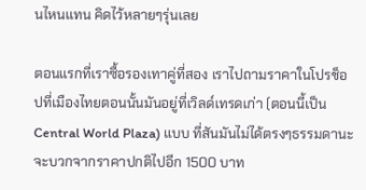นไหนแทน คิดไว้หลายๆรุ่นเลย

ตอนแรกที่เราซื้อรองเทาคู่ที่สอง เราไปถามราคาในโปรช็อปที่เมืองไทยตอนนั้นมันอยู่ที่เวิลด์เทรดเก่า (ตอนนี้เป็น Central World Plaza) แบบ ที่สันมันไม่ได้ตรงๆธรรมดานะจะบวกจากราคาปกติไปอีก 1500 บาท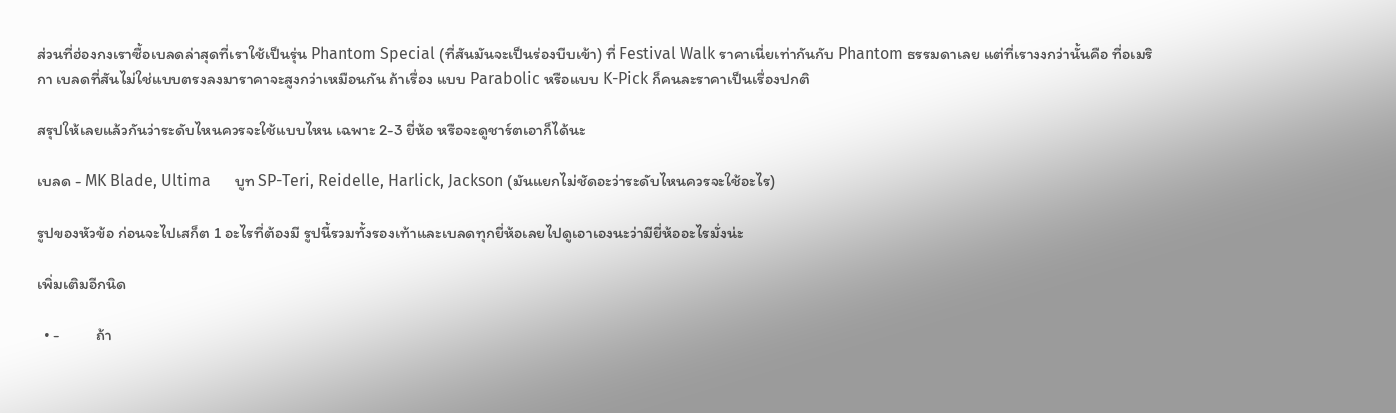ส่วนที่ฮ่องกงเราซื้อเบลดล่าสุดที่เราใช้เป็นรุ่น Phantom Special (ที่สันมันจะเป็นร่องบีบเข้า) ที่ Festival Walk ราคาเนี่ยเท่ากันกับ Phantom ธรรมดาเลย แต่ที่เรางงกว่านั้นคือ ที่อเมริกา เบลดที่สันไม่ใช่แบบตรงลงมาราคาจะสูงกว่าเหมือนกัน ถ้าเรื่อง แบบ Parabolic หรือแบบ K-Pick ก็คนละราคาเป็นเรื่องปกติ

สรุปให้เลยแล้วกันว่าระดับไหนควรจะใช้แบบไหน เฉพาะ 2-3 ยี่ห้อ หรือจะดูชาร์ตเอาก็ได้นะ

เบลด - MK Blade, Ultima      บูท SP-Teri, Reidelle, Harlick, Jackson (มันแยกไม่ชัดอะว่าระดับไหนควรจะใช้อะไร)

รูปของหัวข้อ ก่อนจะไปเสก็ต 1 อะไรที่ต้องมี รูปนี้รวมทั้งรองเท้าและเบลดทุกยี่ห้อเลยไปดูเอาเองนะว่ามียี่ห้ออะไรมั่งน่ะ

เพิ่มเติมอีกนิด

  • -          ถ้า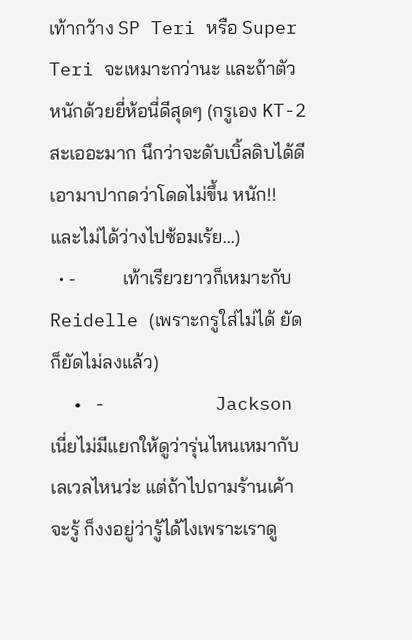เท้ากว้าง SP Teri หรือ Super Teri จะเหมาะกว่านะ และถ้าตัวหนักด้วยยี่ห้อนี่ดีสุดๆ (กรูเอง KT-2 สะเออะมาก นึกว่าจะดับเบิ้ลดิบได้ดีเอามาปากดว่าโดดไม่ขึ้น หนัก!! และไม่ได้ว่างไปซ้อมเร้ย...)
  • -          เท้าเรียวยาวก็เหมาะกับ Reidelle (เพราะกรูใส่ไม่ได้ ยัดก็ยัดไม่ลงแล้ว)
  • -          Jackson เนี่ยไม่มีแยกให้ดูว่ารุ่นไหนเหมากับเลเวลไหนว่ะ แต่ถ้าไปถามร้านเค้าจะรู้ ก็งงอยู่ว่ารู้ได้ไงเพราะเราดู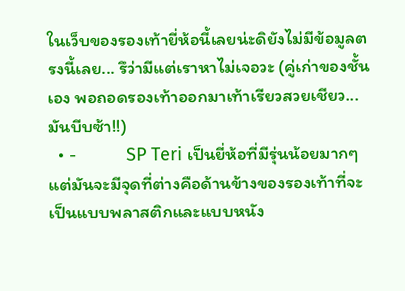ในเว็บของรองเท้ายี่ห้อนี้เลยน่ะดิยังไม่มีข้อมูลตรงนี้เลย... รึว่ามีแต่เราหาไม่เจอวะ (คู่เก่าของชั้นเอง พอถอดรองเท้าออกมาเท้าเรียวสวยเชียว... มันบีบซ้า!!)
  • -          SP Teri เป็นยี่ห้อที่มีรุ่นน้อยมากๆแต่มันจะมีจุดที่ต่างคือด้านข้างของรองเท้าที่จะเป็นแบบพลาสติกและแบบหนัง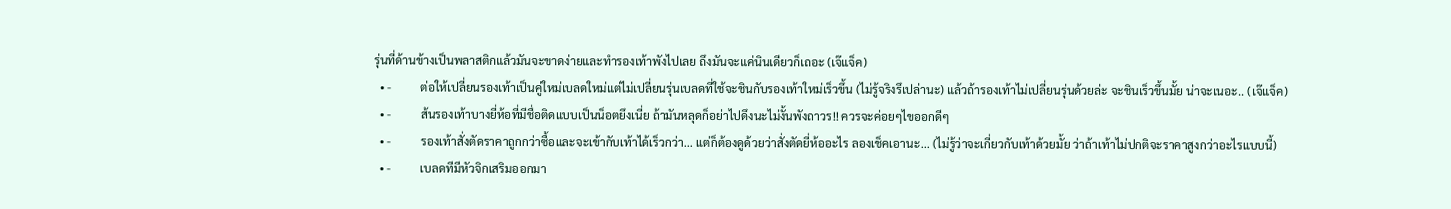รุ่นที่ด้านข้างเป็นพลาสติกแล้วมันจะขาดง่ายและทำรองเท้าพังไปเลย ถึงมันจะแค่นินเดียวก็เถอะ (เจ๊แจ็ค)
  • -          ต่อให้เปลี่ยนรองเท้าเป็นคู่ใหม่เบลดใหม่แต่ไม่เปลี่ยนรุ่นเบลดที่ใช้จะชินกับรองเท้าใหม่เร็วขึ้น (ไม่รู้จริงรึเปล่านะ) แล้วถ้ารองเท้าไม่เปลี่ยนรุ่นด้วยล่ะ จะชินเร็วขึ้นมั้ย น่าจะเนอะ.. (เจ๊แจ็ค)
  • -          ส้นรองเท้าบางยี่ห้อที่มีชื่อติดแบบเป็นน็อตยึงเนี่ย ถ้ามันหลุดก็อย่าไปดึงนะไม่งั้นพังถาวร!! ควรจะค่อยๆไขออกดีๆ
  • -          รองเท้าสั่งตัดราคาถูกกว่าซื้อและจะเข้ากับเท้าได้เร็วกว่า... แต่ก็ต้องดูด้วยว่าสั่งตัดยี่ห้ออะไร ลองเช็คเอานะ... (ไม่รู้ว่าจะเกี่ยวกับเท้าด้วยมั้ย ว่าถ้าเท้าไม่ปกติจะราคาสูงกว่าอะไรแบบนี้)
  • -          เบลดทีมีหัวจิกเสริมออกมา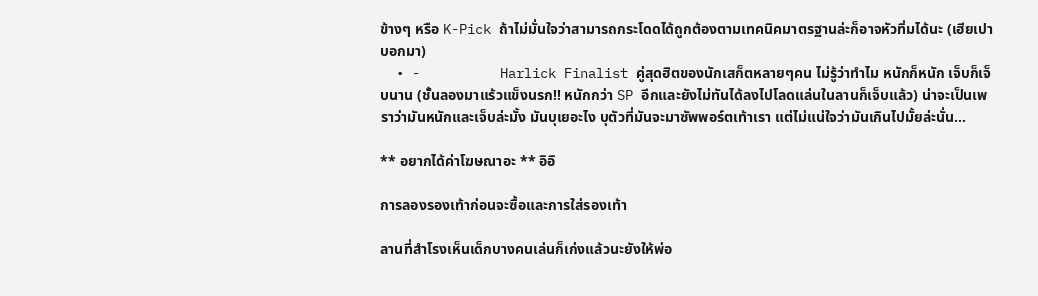ข้างๆ หรือ K-Pick ถ้าไม่มั่นใจว่าสามารถกระโดดได้ถูกต้องตามเทคนิคมาตรฐานล่ะก็อาจหัวทิ่มได้นะ (เฮียเปาบอกมา)
  • -          Harlick Finalist คู่สุดฮิตของนักเสก็ตหลายๆคน ไม่รู้ว่าทำไม หนักก็หนัก เจ็บก็เจ็บนาน (ชั้นลองมาแร้วแข็งนรก!! หนักกว่า SP อีกและยังไม่ทันได้ลงไปโลดแล่นในลานก็เจ็บแล้ว) น่าจะเป็นเพราว่ามันหนักและเจ็บล่ะมั้ง มันบุเยอะไง บุตัวที่มันจะมาซัพพอร์ตเท้าเรา แต่ไม่แน่ใจว่ามันเกินไปมั้ยล่ะนั่น...

** อยากได้ค่าโฆษณาอะ ** อิอิ

การลองรองเท้าก่อนจะซื้อและการใส่รองเท้า

ลานที่สำโรงเห็นเด็กบางคนเล่นก็เก่งแล้วนะยังให้พ่อ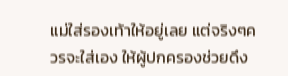แม่ใส่รองเท้าให้อยู่เลย แต่จริงๆควรจะใส่เอง ให้ผู้ปกครองช่วยดึง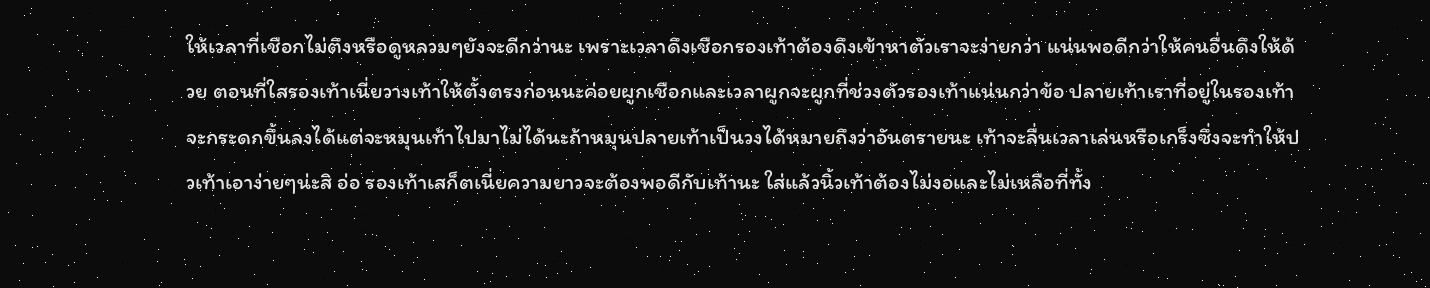ให้เวลาที่เชือกไม่ตึงหรือดูหลวมๆยังจะดีกว่านะ เพราะเวลาดึงเชือกรองเท้าต้องดึงเข้าหาตัวเราจะง่ายกว่า แน่นพอดีกว่าให้คนอื่นดึงให้ด้วย ตอนที่ใสรองเท้าเนี่ยวางเท้าให้ตั้งตรงก่อนนะค่อยผูกเชือกและเวลาผูกจะผูกที่ช่วงตัวรองเท้าแน่นกว่าข้อ ปลายเท้าเราที่อยู่ในรองเท้าจะกระดกขึ้นลงได้แต่จะหมุนเท้าไปมาไม่ได้นะถ้าหมุนปลายเท้าเป็นวงได้หมายถึงว่าอันตรายนะ เท้าจะลื่นเวลาเล่นหรือเกร็งซึ่งจะทำให้ปวเท้าเอาง่ายๆน่ะสิ อ่อ รองเท้าเสก็ตเนี่ยความยาวจะต้องพอดีกับเท้านะ ใส่แล้วนิ้วเท้าต้องไม่งอและไม่เหลือที่ทั้ง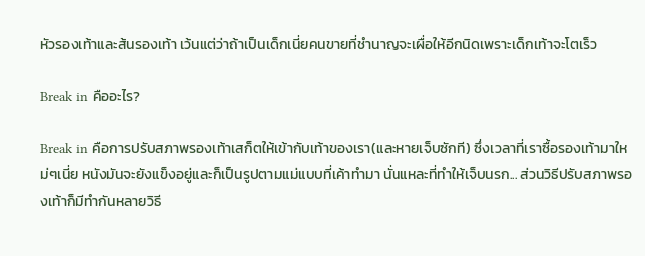หัวรองเท้าและส้นรองเท้า เว้นแต่ว่าถ้าเป็นเด็กเนี่ยคนขายที่ชำนาญจะเผื่อให้อีกนิดเพราะเด็กเท้าจะโตเร็ว

Break in คืออะไร?

Break in คือการปรับสภาพรองเท้าเสก็ตให้เข้ากับเท้าของเรา(และหายเจ็บซักที) ซึ่งเวลาที่เราซื้อรองเท้ามาใหม่ๆเนี่ย หนังมันจะยังแข็งอยู่และก็เป็นรูปตามแม่แบบที่เค้าทำมา นั่นแหละที่ทำให้เจ็บนรก... ส่วนวิธีปรับสภาพรองเท้าก็มีทำกันหลายวิธี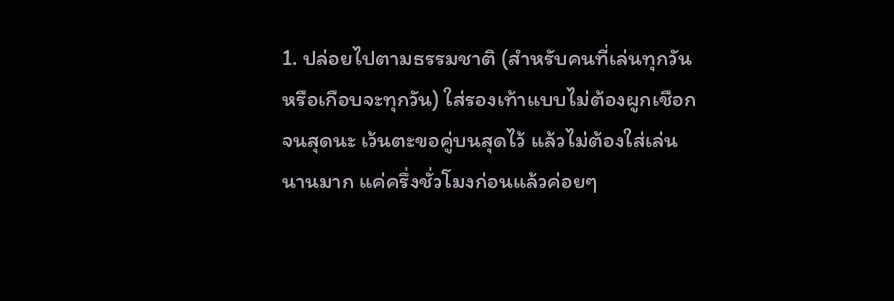1. ปล่อยไปตามธรรมชาติ (สำหรับคนที่เล่นทุกวันหรือเกือบจะทุกวัน) ใส่รองเท้าแบบไม่ต้องผูกเชือกจนสุดนะ เว้นตะขอคู่บนสุดไว้ แล้วไม่ต้องใส่เล่นนานมาก แค่ครึ่งชั่วโมงก่อนแล้วค่อยๆ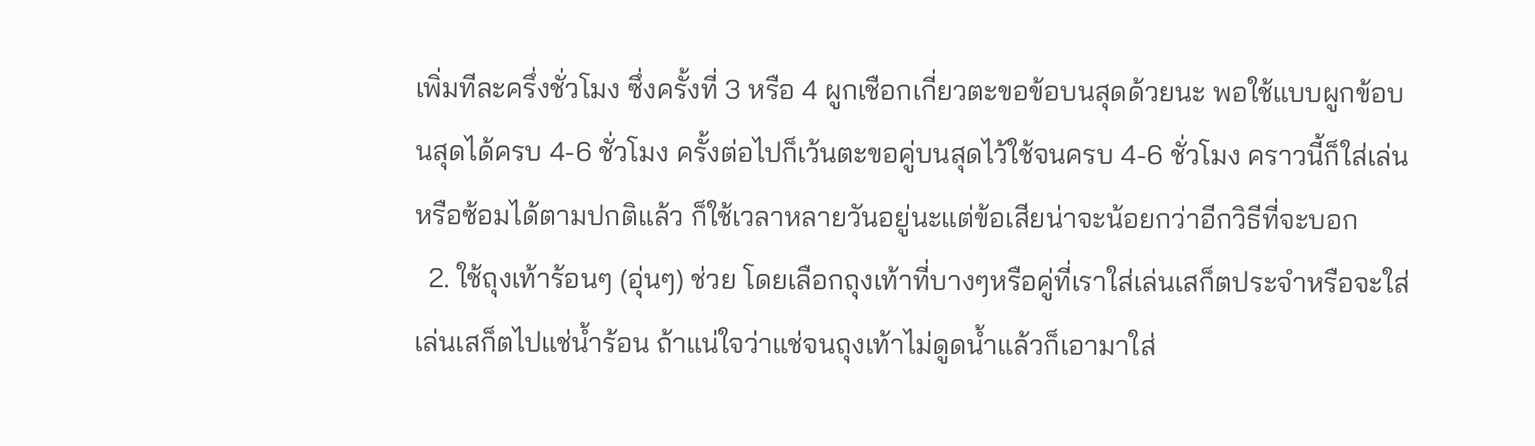เพิ่มทีละครึ่งชั่วโมง ซึ่งครั้งที่ 3 หรือ 4 ผูกเชือกเกี่ยวตะขอข้อบนสุดด้วยนะ พอใช้แบบผูกข้อบนสุดได้ครบ 4-6 ชั่วโมง ครั้งต่อไปก็เว้นตะขอคู่บนสุดไว้ใช้จนครบ 4-6 ชั่วโมง คราวนี้ก็ใส่เล่นหรือซ้อมได้ตามปกติแล้ว ก็ใช้เวลาหลายวันอยู่นะแต่ข้อเสียน่าจะน้อยกว่าอีกวิธีที่จะบอก
  2. ใช้ถุงเท้าร้อนๆ (อุ่นๆ) ช่วย โดยเลือกถุงเท้าที่บางๆหรือคู่ที่เราใส่เล่นเสก็ตประจำหรือจะใส่เล่นเสก็ตไปแช่น้ำร้อน ถ้าแน่ใจว่าแช่จนถุงเท้าไม่ดูดน้ำแล้วก็เอามาใส่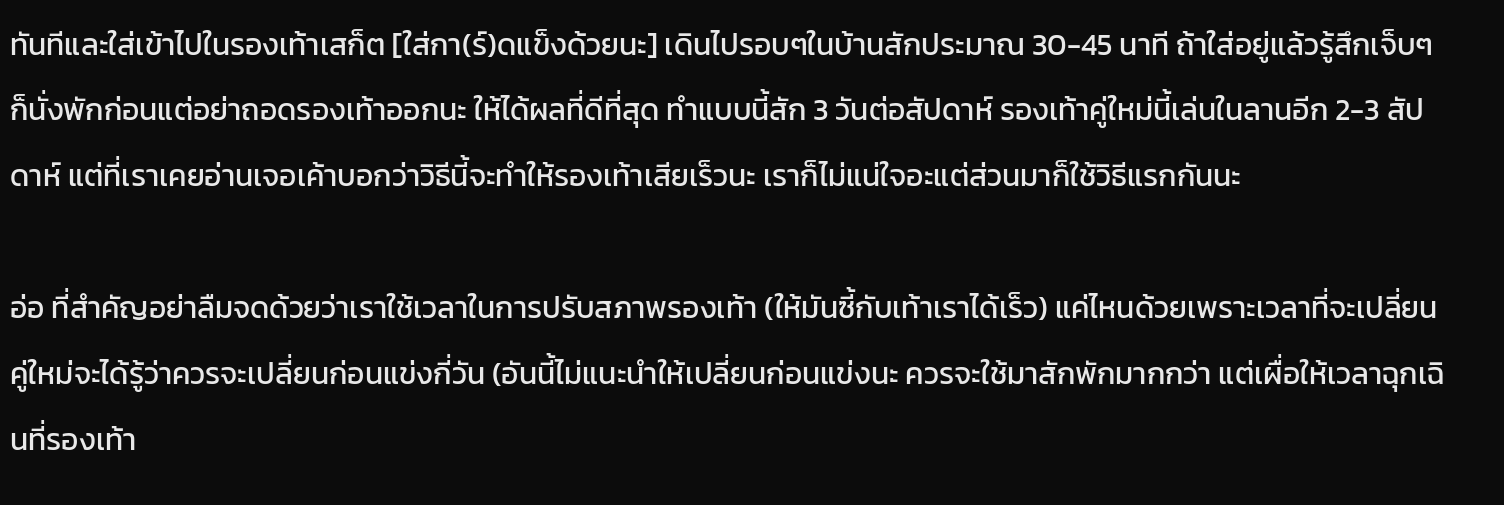ทันทีและใส่เข้าไปในรองเท้าเสก็ต [ใส่กา(ร์)ดแข็งด้วยนะ] เดินไปรอบๆในบ้านสักประมาณ 30-45 นาที ถ้าใส่อยู่แล้วรู้สึกเจ็บๆก็นั่งพักก่อนแต่อย่าถอดรองเท้าออกนะ ให้ได้ผลที่ดีที่สุด ทำแบบนี้สัก 3 วันต่อสัปดาห์ รองเท้าคู่ใหม่นี้เล่นในลานอีก 2-3 สัปดาห์ แต่ที่เราเคยอ่านเจอเค้าบอกว่าวิธีนี้จะทำให้รองเท้าเสียเร็วนะ เราก็ไม่แน่ใจอะแต่ส่วนมาก็ใช้วิธีแรกกันนะ

อ่อ ที่สำคัญอย่าลืมจดด้วยว่าเราใช้เวลาในการปรับสภาพรองเท้า (ให้มันซี้กับเท้าเราได้เร็ว) แค่ไหนด้วยเพราะเวลาที่จะเปลี่ยนคู่ใหม่จะได้รู้ว่าควรจะเปลี่ยนก่อนแข่งกี่วัน (อันนี้ไม่แนะนำให้เปลี่ยนก่อนแข่งนะ ควรจะใช้มาสักพักมากกว่า แต่เผื่อให้เวลาฉุกเฉินที่รองเท้า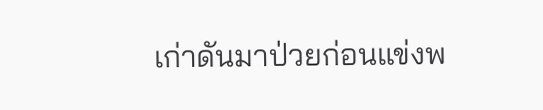เก่าดันมาป่วยก่อนแข่งพ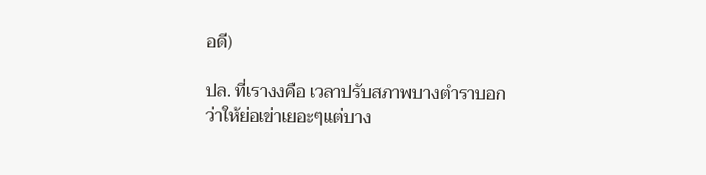อดี)

ปล. ที่เรางงคือ เวลาปรับสภาพบางตำราบอกว่าให้ย่อเข่าเยอะๆแต่บาง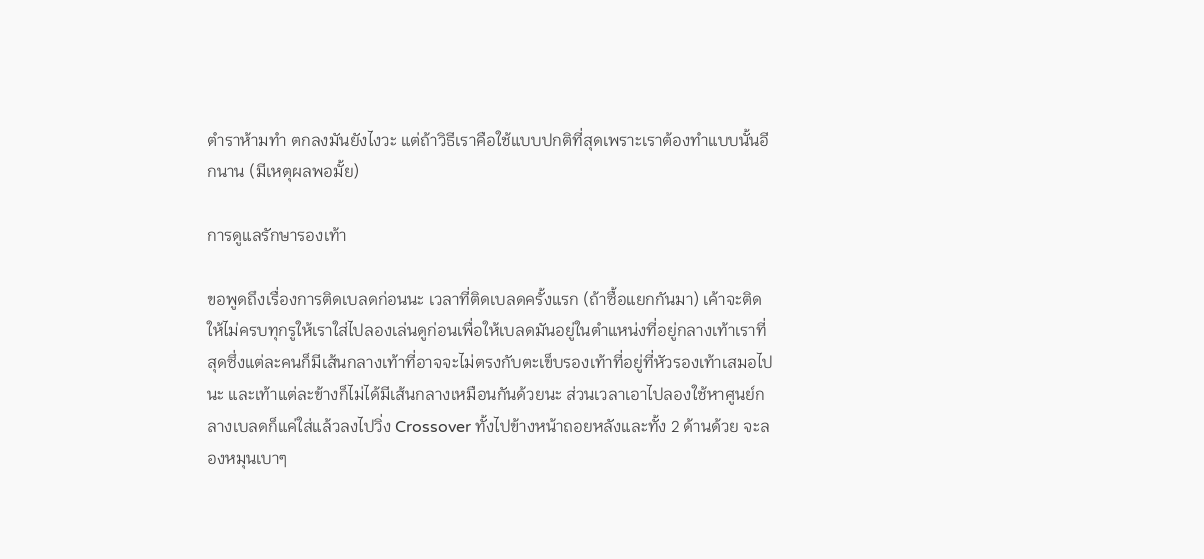ตำราห้ามทำ ตกลงมันยังไงวะ แต่ถ้าวิธีเราคือใช้แบบปกติที่สุดเพราะเราต้องทำแบบนั้นอีกนาน (มีเหตุผลพอมั้ย)

การดูแลรักษารองเท้า

ขอพูดถึงเรื่องการติดเบลดก่อนนะ เวลาที่ติดเบลดครั้งแรก (ถ้าซื้อแยกกันมา) เค้าจะติดให้ไม่ครบทุกรูให้เราใส่ไปลองเล่นดูก่อนเพื่อให้เบลดมันอยู่ในตำแหน่งที่อยู่กลางเท้าเราที่สุดซึ่งแต่ละคนก็มีเส้นกลางเท้าที่อาจจะไม่ตรงกับตะเข็บรองเท้าที่อยู่ที่หัวรองเท้าเสมอไปนะ และเท้าแต่ละข้างก็ไม่ได้มีเส้นกลางเหมือนกันด้วยนะ ส่วนเวลาเอาไปลองใช้หาศูนย์กลางเบลดก็แค่ใส่แล้วลงไปวิ่ง Crossover ทั้งไปข้างหน้าถอยหลังและทั้ง 2 ด้านด้วย จะลองหมุนเบาๆ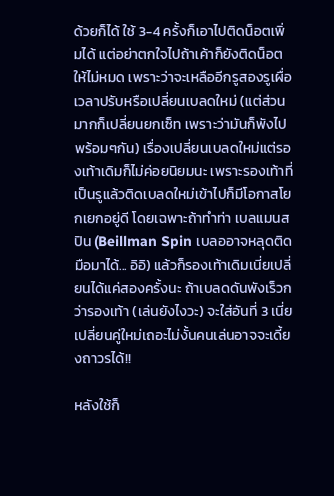ด้วยก็ได้ ใช้ 3-4 ครั้งก็เอาไปติดน็อตเพิ่มได้ แต่อย่าตกใจไปถ้าเค้าก็ยังติดน็อตให้ไม่หมด เพราะว่าจะเหลืออีกรูสองรูเผื่อเวลาปรับหรือเปลี่ยนเบลดใหม่ (แต่ส่วนมากก็เปลี่ยนยกเซ็ท เพราะว่ามันก็พังไปพร้อมๆกัน) เรื่องเปลี่ยนเบลดใหม่แต่รองเท้าเดิมก็ไม่ค่อยนิยมนะ เพราะรองเท้าที่เป็นรูแล้วติดเบลดใหม่เข้าไปก็มีโอกาสโยกเยกอยู่ดี โดยเฉพาะถ้าทำท่า เบลแมนสปิน (Beillman Spin เบลออาจหลุดติดมือมาได้... อิอิ) แล้วก็รองเท้าเดิมเนี่ยเปลี่ยนได้แค่สองครั้งนะ ถ้าเบลดดันพังเร็วกว่ารองเท้า (เล่นยังไงวะ) จะใส่อันที่ 3 เนี่ย เปลี่ยนคู่ใหม่เถอะไม่งั้นคนเล่นอาจจะเดี้ยงถาวรได้!!

หลังใช้ก็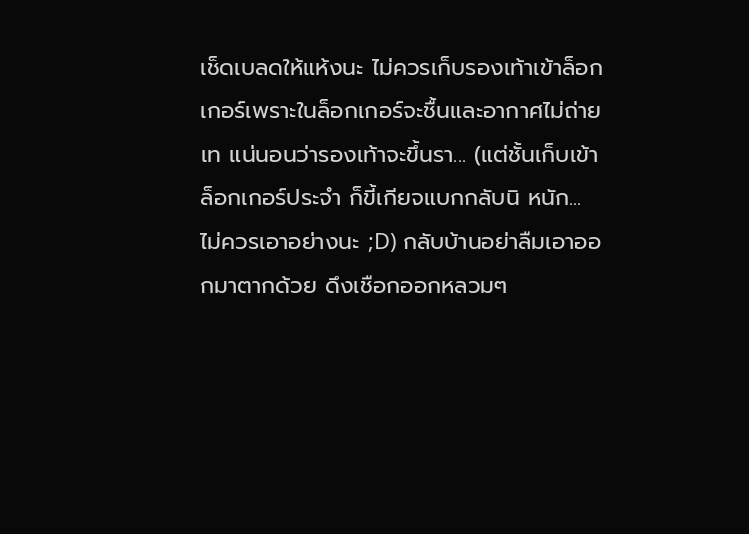เช็ดเบลดให้แห้งนะ ไม่ควรเก็บรองเท้าเข้าล็อกเกอร์เพราะในล็อกเกอร์จะชื้นและอากาศไม่ถ่ายเท แน่นอนว่ารองเท้าจะขึ้นรา... (แต่ชั้นเก็บเข้าล็อกเกอร์ประจำ ก็ขี้เกียจแบกกลับนิ หนัก... ไม่ควรเอาอย่างนะ ;D) กลับบ้านอย่าลืมเอาออกมาตากด้วย ดึงเชือกออกหลวมๆ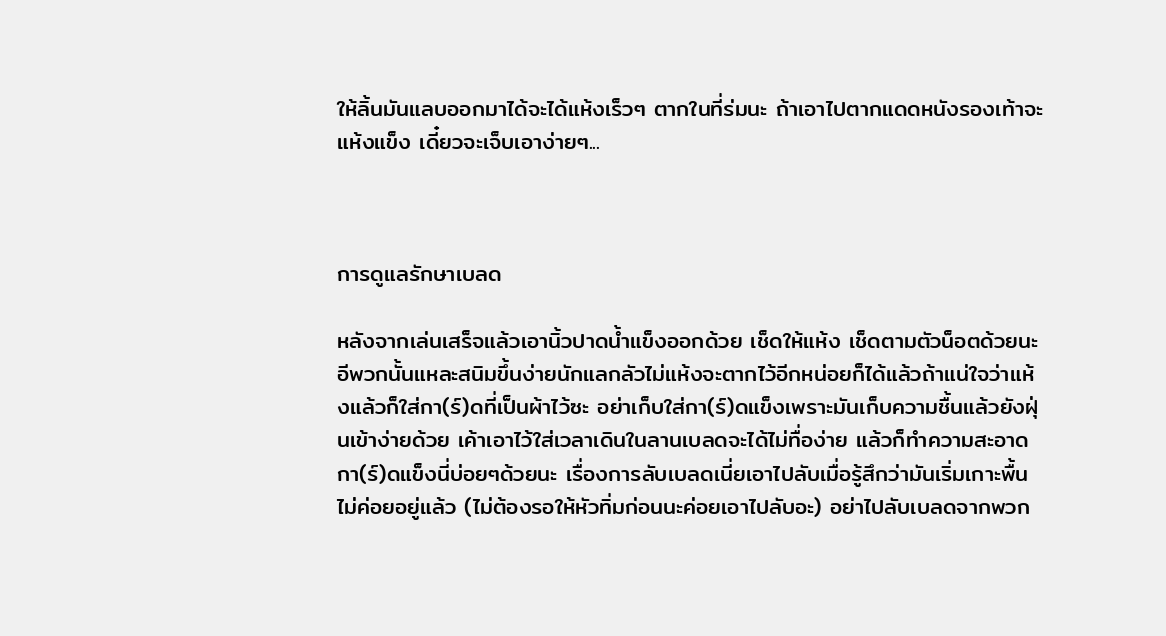ให้ลิ้นมันแลบออกมาได้จะได้แห้งเร็วๆ ตากในที่ร่มนะ ถ้าเอาไปตากแดดหนังรองเท้าจะแห้งแข็ง เดี๋ยวจะเจ็บเอาง่ายๆ...



การดูแลรักษาเบลด

หลังจากเล่นเสร็จแล้วเอานิ้วปาดน้ำแข็งออกด้วย เช็ดให้แห้ง เช็ดตามตัวน็อตด้วยนะ อีพวกนั้นแหละสนิมขึ้นง่ายนักแลกลัวไม่แห้งจะตากไว้อีกหน่อยก็ได้แล้วถ้าแน่ใจว่าแห้งแล้วก็ใส่กา(ร์)ดที่เป็นผ้าไว้ซะ อย่าเก็บใส่กา(ร์)ดแข็งเพราะมันเก็บความชื้นแล้วยังฝุ่นเข้าง่ายด้วย เค้าเอาไว้ใส่เวลาเดินในลานเบลดจะได้ไม่ทื่อง่าย แล้วก็ทำความสะอาดกา(ร์)ดแข็งนี่บ่อยๆด้วยนะ เรื่องการลับเบลดเนี่ยเอาไปลับเมื่อรู้สึกว่ามันเริ่มเกาะพื้นไม่ค่อยอยู่แล้ว (ไม่ต้องรอให้หัวทิ่มก่อนนะค่อยเอาไปลับอะ) อย่าไปลับเบลดจากพวก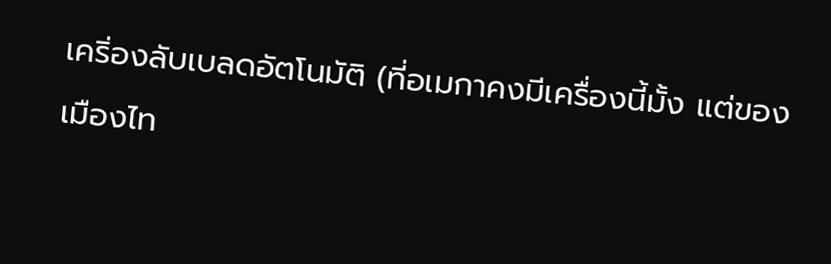เคริ่องลับเบลดอัตโนมัติ (ที่อเมกาคงมีเครื่องนี้มั้ง แต่ของเมืองไท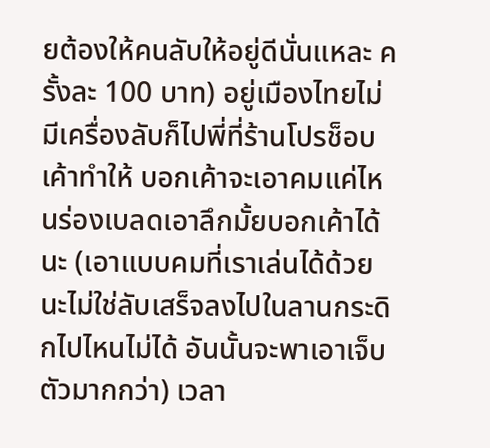ยต้องให้คนลับให้อยู่ดีนั่นแหละ ครั้งละ 100 บาท) อยู่เมืองไทยไม่มีเครื่องลับก็ไปพี่ที่ร้านโปรช็อบเค้าทำให้ บอกเค้าจะเอาคมแค่ไหนร่องเบลดเอาลึกมั้ยบอกเค้าได้นะ (เอาแบบคมที่เราเล่นได้ด้วยนะไม่ใช่ลับเสร็จลงไปในลานกระดิกไปไหนไม่ได้ อันนั้นจะพาเอาเจ็บตัวมากกว่า) เวลา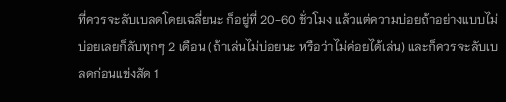ที่ควรจะลับเบลดโดยเฉลี่ยนะ ก็อยู่ที่ 20-60 ชั่วโมง แล้วแต่ความบ่อยถ้าอย่างแบบไม่บ่อยเลยก็ลับทุกๆ 2 เดือน (ถ้าเล่นไม่บ่อยนะ หรือว่าไม่ค่อยได้เล่น) และก็ควรจะลับเบลดก่อนแข่งสัด 1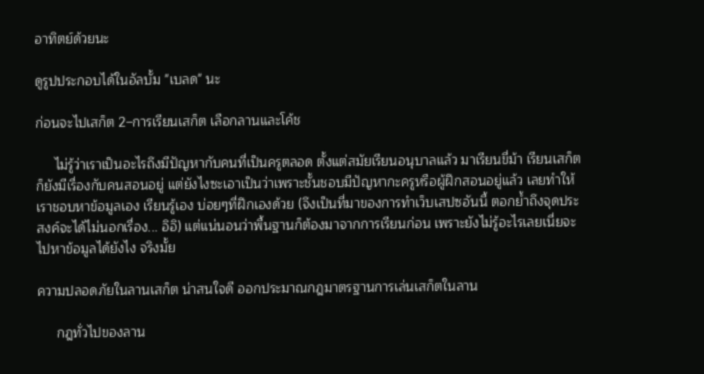อาทิตย์ด้วยนะ

ดูรูปประกอบได้ในอัลบั้ม "เบลด" นะ

ก่อนจะไปเสก็ต 2–การเรียนเสก็ต เลือกลานและโค้ช

     ไม่รู้ว่าเราเป็นอะไรถึงมีปัญหากับคนที่เป็นครูตลอด ตั้งแต่สมัยเรียนอนุบาลแล้ว มาเรียนขี่ม้า เรียนเสก็ตก็ยังมีเรื่องกับคนสอนอยู่ แต่ยังไงซะเอาเป็นว่าเพราะชั้นชอบมีปัญหากะครูหรือผู้ฝึกสอนอยู่แล้ว เลยทำให้เราชอบหาข้อมูลเอง เรียนรู้เอง บ่อยๆที่ฝึกเองด้วย (จึงเป็นที่มาของการทำเว็บเสปซอันนี้ ตอกย้ำถึงจุดประสงค์จะได้ไม่นอกเรื่อง... อิอิ) แต่แน่นอนว่าพื้นฐานก็ต้องมาจากการเรียนก่อน เพราะยังไม่รู้อะไรเลยเนี่ยจะไปหาข้อมูลได้ยังไง จริงมั้ย

ความปลอดภัยในลานเสก็ต น่าสนใจดี ออกประมาณกฎมาตรฐานการเล่นเสก็ตในลาน

     กฎทั่วไปของลาน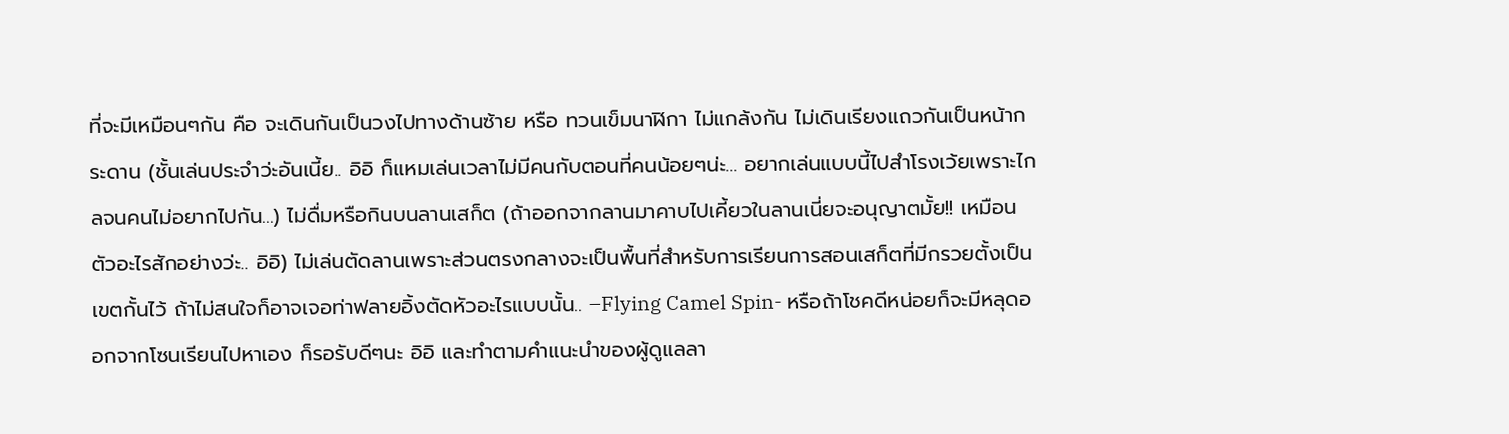ที่จะมีเหมือนๆกัน คือ จะเดินกันเป็นวงไปทางด้านซ้าย หรือ ทวนเข็มนาฬิกา ไม่แกล้งกัน ไม่เดินเรียงแถวกันเป็นหน้ากระดาน (ชั้นเล่นประจำว่ะอันเนี้ย.. อิอิ ก็แหมเล่นเวลาไม่มีคนกับตอนที่คนน้อยๆน่ะ... อยากเล่นแบบนี้ไปสำโรงเว้ยเพราะไกลจนคนไม่อยากไปกัน...) ไม่ดื่มหรือกินบนลานเสก็ต (ถ้าออกจากลานมาคาบไปเคี้ยวในลานเนี่ยจะอนุญาตมั้ย!! เหมือนตัวอะไรสักอย่างว่ะ.. อิอิ) ไม่เล่นตัดลานเพราะส่วนตรงกลางจะเป็นพื้นที่สำหรับการเรียนการสอนเสก็ตที่มีกรวยตั้งเป็นเขตกั้นไว้ ถ้าไม่สนใจก็อาจเจอท่าฟลายอิ้งตัดหัวอะไรแบบนั้น.. –Flying Camel Spin- หรือถ้าโชคดีหน่อยก็จะมีหลุดออกจากโซนเรียนไปหาเอง ก็รอรับดีๆนะ อิอิ และทำตามคำแนะนำของผู้ดูแลลา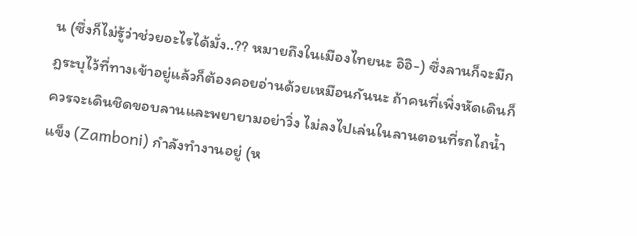น (ซึ่งก็ไม่รู้ว่าช่วยอะไรได้มั่ง..?? หมายถึงในเมืองไทยนะ อิอิ-) ซึ่งลานก็จะมีกฎระบุไว้ที่ทางเข้าอยู่แล้วก็ต้องคอยอ่านด้วยเหมือนกันนะ ถ้าคนที่เพิ่งหัดเดินก็ควรจะเดินชิดขอบลานและพยายามอย่าวิ่ง ไม่ลงไปเล่นในลานตอนที่รถไถน้ำแข็ง (Zamboni) กำลังทำงานอยู่ (ห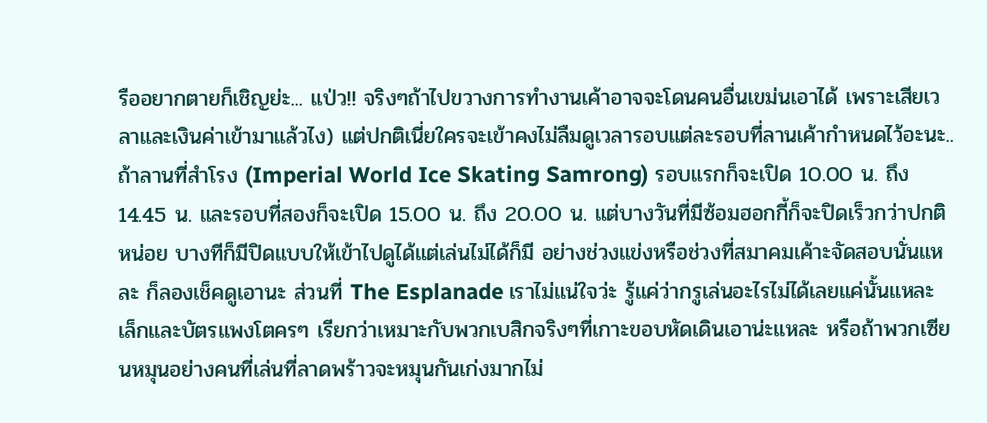รืออยากตายก็เชิญย่ะ... แป่ว!! จริงๆถ้าไปขวางการทำงานเค้าอาจจะโดนคนอื่นเขม่นเอาได้ เพราะเสียเวลาและเงินค่าเข้ามาแล้วไง) แต่ปกติเนี่ยใครจะเข้าคงไม่ลืมดูเวลารอบแต่ละรอบที่ลานเค้ากำหนดไว้อะนะ.. ถ้าลานที่สำโรง (Imperial World Ice Skating Samrong) รอบแรกก็จะเปิด 10.00 น. ถึง 14.45 น. และรอบที่สองก็จะเปิด 15.00 น. ถึง 20.00 น. แต่บางวันที่มีซ้อมฮอกกี้ก็จะปิดเร็วกว่าปกติหน่อย บางทีก็มีปิดแบบให้เข้าไปดูได้แต่เล่นไม่ได้ก็มี อย่างช่วงแข่งหรือช่วงที่สมาคมเค้าะจัดสอบนั่นแหละ ก็ลองเช็คดูเอานะ ส่วนที่ The Esplanade เราไม่แน่ใจว่ะ รู้แค่ว่ากรูเล่นอะไรไม่ได้เลยแค่นั้นแหละ เล็กและบัตรแพงโตครๆ เรียกว่าเหมาะกับพวกเบสิกจริงๆที่เกาะขอบหัดเดินเอาน่ะแหละ หรือถ้าพวกเซียนหมุนอย่างคนที่เล่นที่ลาดพร้าวจะหมุนกันเก่งมากไม่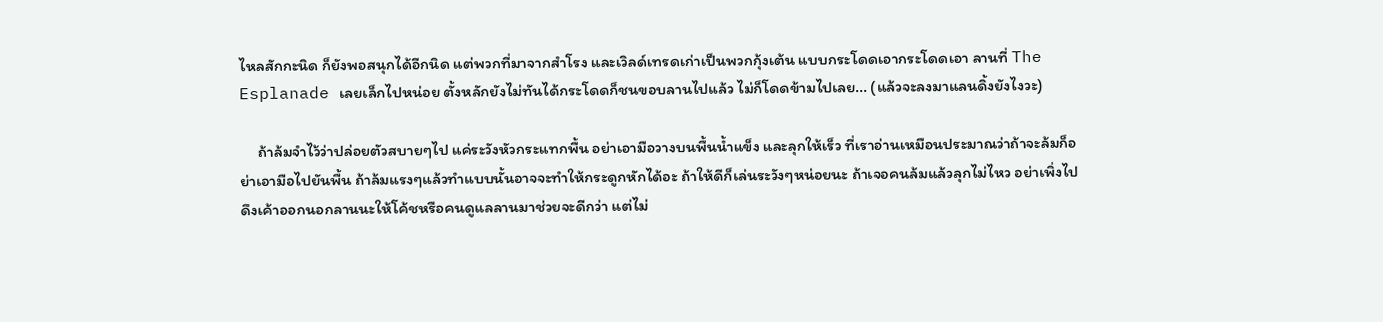ไหลสักกะนิด ก็ยังพอสนุกได้อีกนิด แต่พวกที่มาจากสำโรง และเวิลด์เทรดเก่าเป็นพวกกุ้งเต้น แบบกระโดดเอากระโดดเอา ลานที่ The Esplanade เลยเล็กไปหน่อย ตั้งหลักยังไม่ทันได้กระโดดก็ชนขอบลานไปแล้ว ไม่ก็โดดข้ามไปเลย... (แล้วจะลงมาแลนดิ้งยังไงวะ)

     ถ้าล้มจำไว้ว่าปล่อยตัวสบายๆไป แค่ระวังหัวกระแทกพื้น อย่าเอามือวางบนพื้นน้ำแข็ง และลุกให้เร็ว ที่เราอ่านเหมือนประมาณว่าถ้าจะล้มก็อย่าเอามือไปยันพื้น ถ้าล้มแรงๆแล้วทำแบบนั้นอาจจะทำให้กระดูกหักได้อะ ถ้าให้ดีก็เล่นระวังๆหน่อยนะ ถ้าเจอคนล้มแล้วลุกไม่ไหว อย่าเพิ่งไปดึงเค้าออกนอกลานนะให้โค้ชหรือคนดูแลลานมาช่วยจะดีกว่า แต่ไม่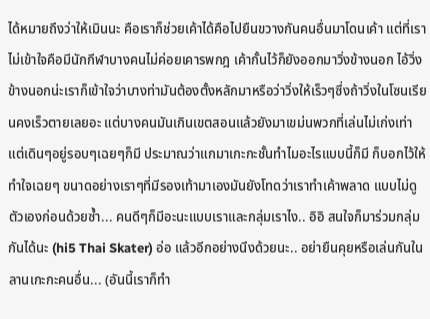ได้หมายถึงว่าให้เมินนะ คือเราก็ช่วยเค้าได้คือไปยืนขวางกันคนอื่นมาโดนเค้า แต่ที่เราไม่เข้าใจคือมีนักกีฬาบางคนไม่ค่อยเคารพกฎ เค้ากั้นไว้ก็ยังออกมาวิ่งข้างนอก ไอ้วิ่งข้างนอกน่ะเราก็เข้าใจว่าบางท่ามันต้องตั้งหลักมาหรือว่าวิ่งให้เร็วๆซึ่งถ้าวิ่งในโซนเรียนคงเร็วตายเลยอะ แต่บางคนมันเกินเขตสอนแล้วยังมาเขม่นพวกที่เล่นไม่เก่งเท่าแต่เดินๆอยู่รอบๆเฉยๆก็มี ประมาณว่าแกมาเกะกะชั้นทำไมอะไรแบบนี้ก็มี ก็บอกไว้ให้ทำใจเฉยๆ ขนาดอย่างเราๆที่มีรองเท้ามาเองมันยังโทดว่าเราทำเค้าพลาด แบบไม่ดูตัวเองก่อนด้วยซ้ำ... คนดีๆก็มีอะนะแบบเราและกลุ่มเราไง.. อิอิ สนใจก็มาร่วมกลุ่มกันได้นะ (hi5 Thai Skater) อ่อ แล้วอีกอย่างนึงด้วยนะ.. อย่ายืนคุยหรือเล่นกันในลานเกะกะคนอื่น... (อันนี้เราก็ทำ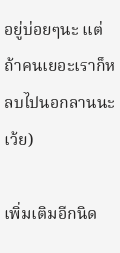อยู่บ่อยๆนะ แต่ถ้าคนเยอะเราก็หลบไปนอกลานนะเว้ย)

เพิ่มเติมอีกนิด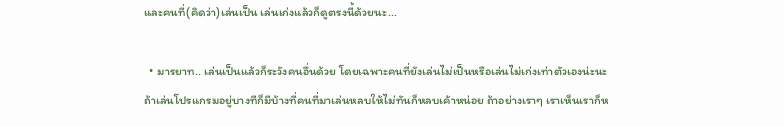และคนที่(คิดว่า)เล่นเป็น เล่นเก่งแล้วก็ดูตรงนี้ด้วยนะ...

  • มารยาท.. เล่นเป็นแล้วก็ระวังคนอื่นด้วย โดยเฉพาะคนที่ยังเล่นไม่เป็นหรือเล่นไม่เก่งเท่าตัวเองน่ะนะ ถ้าเล่นโปรแกรมอยู่บางทีก็มีบ้างที่คนที่มาเล่นหลบให้ไม่ทันก็หลบเค้าหน่อย ถ้าอย่างเราๆ เราเห็นเราก็ห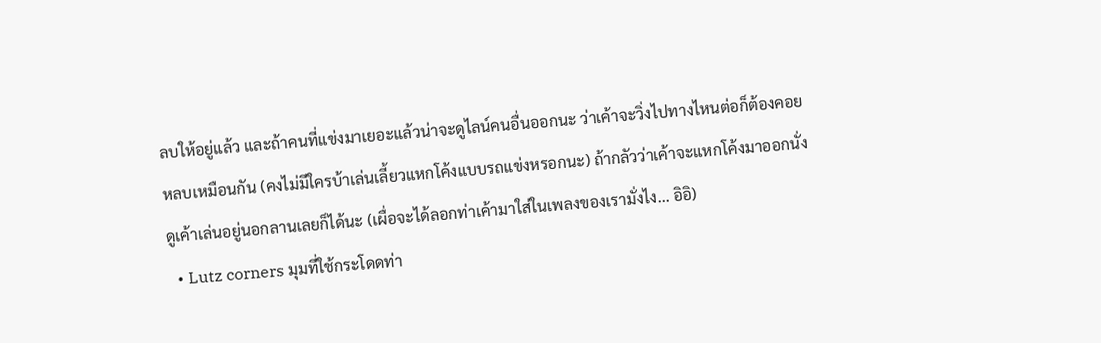ลบให้อยู่แล้ว และถ้าคนที่แข่งมาเยอะแล้วน่าจะดูไลน์คนอื่นออกนะ ว่าเค้าจะวิ่งไปทางไหนต่อก็ต้องคอยหลบเหมือนกัน (คงไม่มีใครบ้าเล่นเลี้ยวแหกโค้งแบบรถแข่งหรอกนะ) ถ้ากลัวว่าเค้าจะแหกโค้งมาออกนั่งดูเค้าเล่นอยู่นอกลานเลยก็ได้นะ (เผื่อจะได้ลอกท่าเค้ามาใส่ในเพลงของเรามั่งไง... อิอิ)
  • Lutz corners มุมที่ใช้กระโดดท่า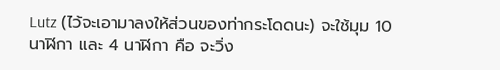Lutz (ไว้จะเอามาลงให้ส่วนของท่ากระโดดนะ) จะใช้มุม 10 นาฬิกา และ 4 นาฬิกา คือ จะวิ่ง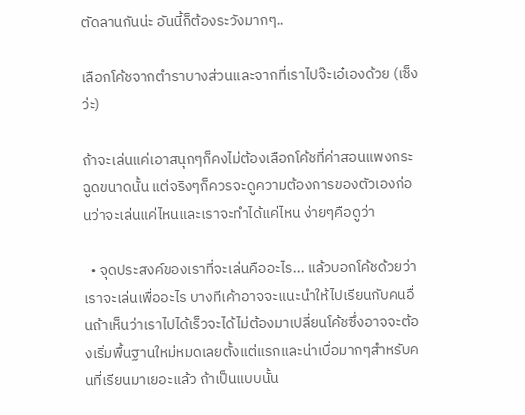ตัดลานกันน่ะ อันนี้ก็ต้องระวังมากๆ..

เลือกโค้ชจากตำราบางส่วนและจากที่เราไปจ๊ะเอ๋เองด้วย (เซ็งว่ะ)

ถ้าจะเล่นแค่เอาสนุกๆก็คงไม่ต้องเลือกโค้ชที่ค่าสอนแพงกระฉูดขนาดนั้น แต่จริงๆก็ควรจะดูความต้องการของตัวเองก่อนว่าจะเล่นแค่ไหนและเราจะทำได้แค่ไหน ง่ายๆคือดูว่า

  • จุดประสงค์ของเราที่จะเล่นคืออะไร... แล้วบอกโค้ชด้วยว่าเราจะเล่นเพื่ออะไร บางทีเค้าอาจจะแนะนำให้ไปเรียนกับคนอื่นถ้าเห็นว่าเราไปได้เร็วจะได้ไม่ต้องมาเปลี่ยนโค้ชซึ่งอาจจะต้องเริ่มพื้นฐานใหม่หมดเลยตั้งแต่แรกและน่าเบื่อมากๆสำหรับคนที่เรียนมาเยอะแล้ว ถ้าเป็นแบบนั้น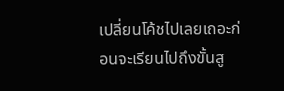เปลี่ยนโค้ชไปเลยเถอะก่อนจะเรียนไปถึงขั้นสู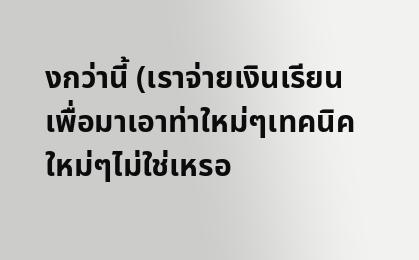งกว่านี้ (เราจ่ายเงินเรียนเพื่อมาเอาท่าใหม่ๆเทคนิคใหม่ๆไม่ใช่เหรอ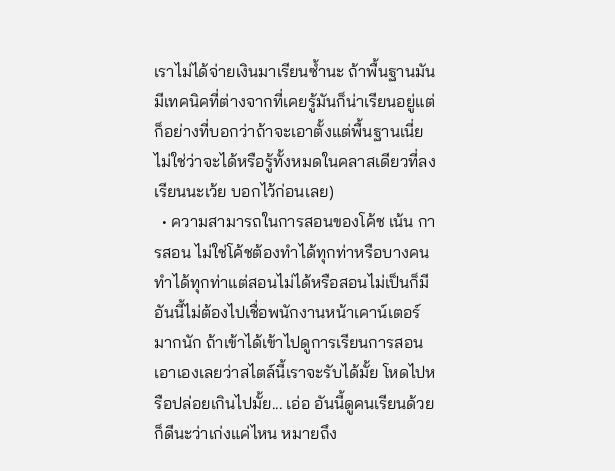เราไม่ได้จ่ายเงินมาเรียนซ้ำนะ ถ้าพื้นฐานมันมีเทคนิคที่ต่างจากที่เคยรู้มันก็น่าเรียนอยู่แต่ก็อย่างที่บอกว่าถ้าจะเอาตั้งแต่พื้นฐานเนี่ยไม่ใช่ว่าจะได้หรือรู้ทั้งหมดในคลาสเดียวที่ลงเรียนนะเว้ย บอกไว้ก่อนเลย)
  • ความสามารถในการสอนของโค้ช เน้น การสอน ไม่ใช่โค้ชต้องทำได้ทุกท่าหรือบางคนทำได้ทุกท่าแต่สอนไม่ได้หรือสอนไม่เป็นก็มีอันนี้ไม่ต้องไปเชื่อพนักงานหน้าเคาน์เตอร์มากนัก ถ้าเข้าได้เข้าไปดูการเรียนการสอนเอาเองเลยว่าสไตล์นี้เราจะรับได้มั้ย โหดไปหรือปล่อยเกินไปมั้ย... เอ่อ อันนี้ดูคนเรียนด้วยก็ดีนะว่าเก่งแค่ไหน หมายถึง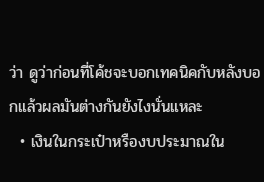ว่า ดูว่าก่อนที่โค้ชจะบอกเทคนิคกับหลังบอกแล้วผลมันต่างกันยังไงนั่นแหละ
  • เงินในกระเป๋าหรืองบประมาณใน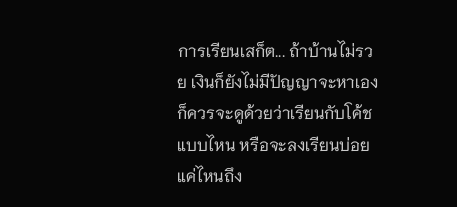การเรียนเสก็ต... ถ้าบ้านไม่รวย เงินก็ยังไม่มีปัญญาจะหาเองก็ควรจะดูด้วยว่าเรียนกับโค้ชแบบไหน หรือจะลงเรียนบ่อยแค่ไหนถึง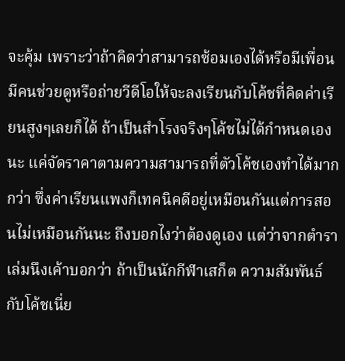จะคุ้ม เพราะว่าถ้าคิดว่าสามารถซ้อมเองได้หรือมีเพื่อน มีคนช่วยดูหรือถ่ายวีดีโอให้จะลงเรียนกับโค้ชที่คิดค่าเรียนสูงๆเลยก็ได้ ถ้าเป็นสำโรงจริงๆโค้ชไม่ได้กำหนดเองนะ แค่จัดราคาตามความสามารถที่ตัวโค้ชเองทำได้มากกว่า ซึ่งค่าเรียนแพงก็เทคนิคดีอยู่เหมือนกันแต่การสอนไม่เหมือนกันนะ ถึงบอกไงว่าต้องดูเอง แต่ว่าจากตำราเล่มนึงเค้าบอกว่า ถ้าเป็นนักกีฬาเสก็ต ความสัมพันธ์กับโค้ชเนี่ย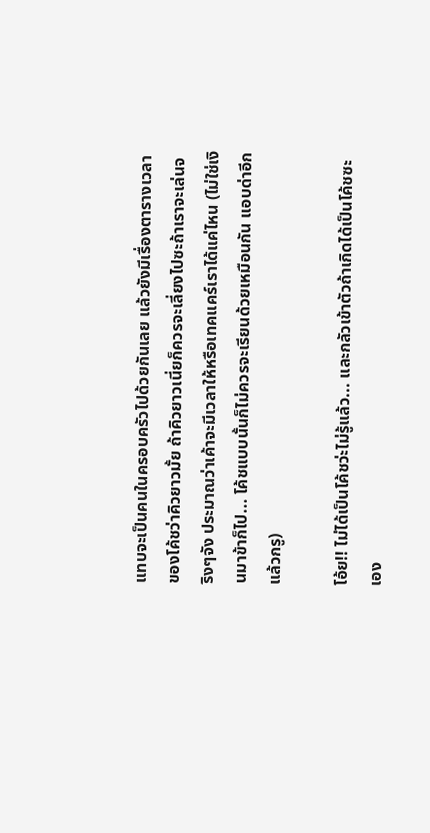แทบจะเป็นคนในครอบครัวไปด้วยกันเลย แล้วยังมีเรื่องตารางเวลาของโค้ชว่าคิวยาวมั้ย ถ้าคิวยาวเนี่ยก็ควรจะเลี่ยงไปซะถ้าเราจะเล่นจริงๆจัง ประมาณว่าเค้าจะมีเวลาให้หรือเทคแคร์เราได้แค่ไหน (ไม่ใช่เงินมาข้าก็ไป... โค้ชแบบนั้นก็ไม่ควรจะเรียนด้วยเหมือนกัน แอบด่าอีกแล้วกรู)

โอ้ย!! ไม่ได้เป็นโค้ชว่ะไม่รู้แล้ว... และกลัวเข้าตัวถ้าเกิดได้เป็นโค้ชซะเอง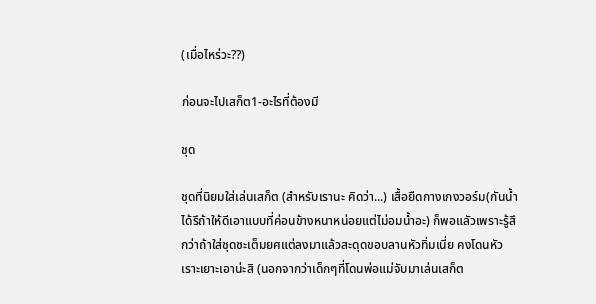(เมื่อไหร่วะ??)

ก่อนจะไปเสก็ต1-อะไรที่ต้องมี

ชุด

ชุดที่นิยมใส่เล่นเสก็ต (สำหรับเรานะ คิดว่า...) เสื้อยืดกางเกงวอร์ม(กันน้ำได้รึถ้าให้ดีเอาแบบที่ค่อนข้างหนาหน่อยแต่ไม่อมน้ำอะ) ก็พอแลัวเพราะรู้สึกว่าถ้าใส่ชุดซะเต็มยศแต่ลงมาแล้วสะดุดขอบลานหัวทิ่มเนี่ย คงโดนหัวเราะเยาะเอาน่ะสิ (นอกจากว่าเด็กๆที่โดนพ่อแม่จับมาเล่นเสก็ต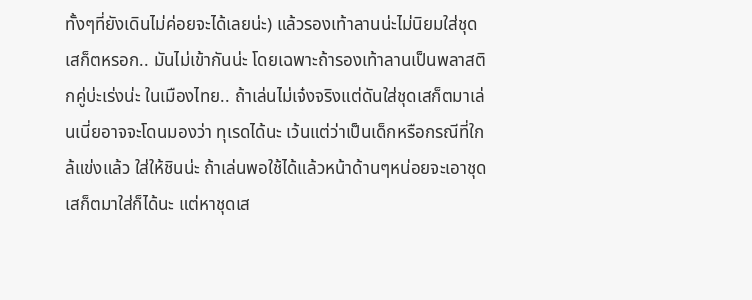ทั้งๆที่ยังเดินไม่ค่อยจะได้เลยน่ะ) แล้วรองเท้าลานน่ะไม่นิยมใส่ชุดเสก็ตหรอก.. มันไม่เข้ากันน่ะ โดยเฉพาะถ้ารองเท้าลานเป็นพลาสติกคู่บ่ะเร่งน่ะ ในเมืองไทย.. ถ้าเล่นไม่เจ๋งจริงแต่ดันใส่ชุดเสก็ตมาเล่นเนี่ยอาจจะโดนมองว่า ทุเรดได้นะ เว้นแต่ว่าเป็นเด็กหรือกรณีที่ใกล้แข่งแล้ว ใส่ให้ชินน่ะ ถ้าเล่นพอใช้ได้แล้วหน้าด้านๆหน่อยจะเอาชุดเสก็ตมาใส่ก็ได้นะ แต่หาชุดเส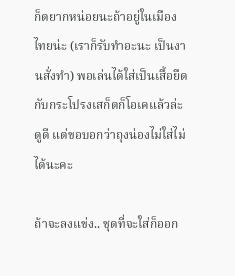ก็ตยากหน่อยนะถ้าอยู่ในเมืองไทยน่ะ (เราก็รับทำอะนะ เป็นงานสั่งทำ) พอเล่นได้ใส่เป็นเสื้อยืดกับกระโปรงเสก็ตก็โอเคแล้วล่ะ ดูดี แต่ขอบอกว่าถุงน่องไม่ใส่ไม่ได้นะคะ

ถ้าจะลงแข่ง.. ชุดที่จะใส่ก็ออก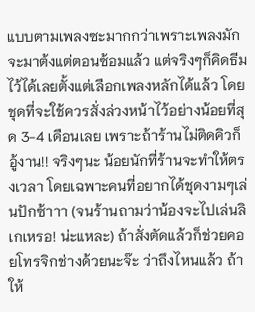แบบตามเพลงซะมากกว่าเพราะเพลงมักจะมาต้งแต่ตอนซ้อมแล้ว แต่จริงๆก็คิดธีมไว้ได้เลยตั้งแต่เลือกเพลงหลักได้แล้ว โดยชุดที่จะใช้ควรสั่งล่วงหน้าไว้อย่างน้อยที่สุด 3-4 เดือนเลย เพราะถ้าร้านไม่ติดคิวก็อู้งาน!! จริงๆนะ น้อยนักที่ร้านจะทำให้ตรงเวลา โดยเฉพาะคนที่อยากได้ชุดงามๆเล่นปักซ้าาา (จนร้านถามว่าน้องจะไปเล่นลิเกเหรอ! น่ะแหละ) ถ้าสั่งตัดแล้วก็ช่วยคอยโทรจิกช่างด้วยนะจ๊ะ ว่าถึงไหนแล้ว ถ้าให้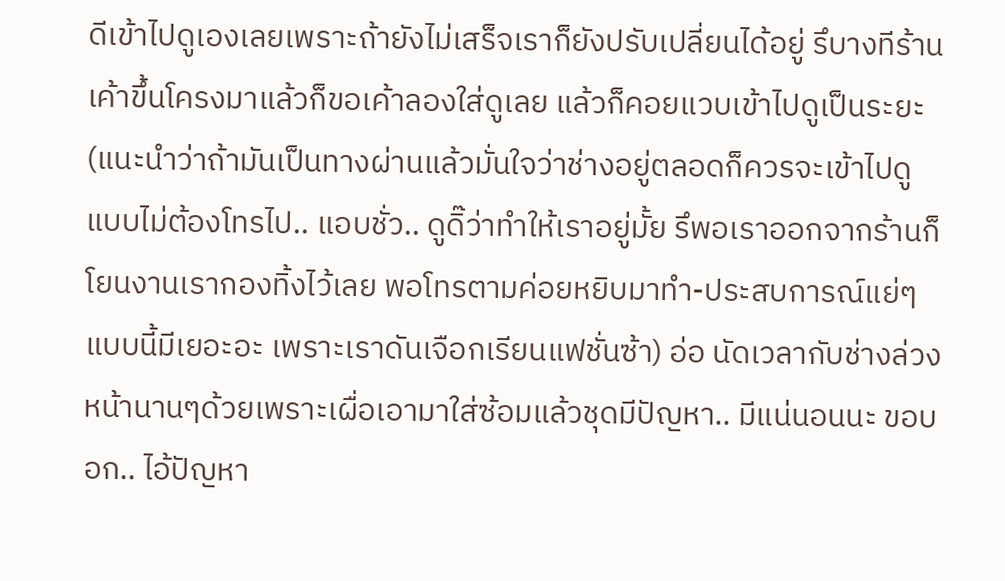ดีเข้าไปดูเองเลยเพราะถ้ายังไม่เสร็จเราก็ยังปรับเปลี่ยนได้อยู่ รึบางทีร้านเค้าขึ้นโครงมาแล้วก็ขอเค้าลองใส่ดูเลย แล้วก็คอยแวบเข้าไปดูเป็นระยะ (แนะนำว่าถ้ามันเป็นทางผ่านแล้วมั่นใจว่าช่างอยู่ตลอดก็ควรจะเข้าไปดูแบบไม่ต้องโทรไป.. แอบชั่ว.. ดูดิ๊ว่าทำให้เราอยู่มั้ย รึพอเราออกจากร้านก็โยนงานเรากองทิ้งไว้เลย พอโทรตามค่อยหยิบมาทำ-ประสบการณ์แย่ๆแบบนี้มีเยอะอะ เพราะเราดันเจือกเรียนแฟชั่นซ้า) อ่อ นัดเวลากับช่างล่วงหน้านานๆด้วยเพราะเผื่อเอามาใส่ซ้อมแล้วชุดมีปัญหา.. มีแน่นอนนะ ขอบอก.. ไอ้ปัญหา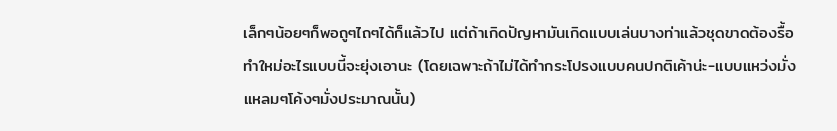เล็กๆน้อยๆก็พอถูๆไถๆได้ก็แล้วไป แต่ถ้าเกิดปัญหามันเกิดแบบเล่นบางท่าแล้วชุดขาดต้องรื้อทำใหม่อะไรแบบนี้จะยุ่งเอานะ (โดยเฉพาะถ้าไม่ได้ทำกระโปรงแบบคนปกติเค้าน่ะ-แบบแหว่งมั่งแหลมๆโค้งๆมั่งประมาณนั้น)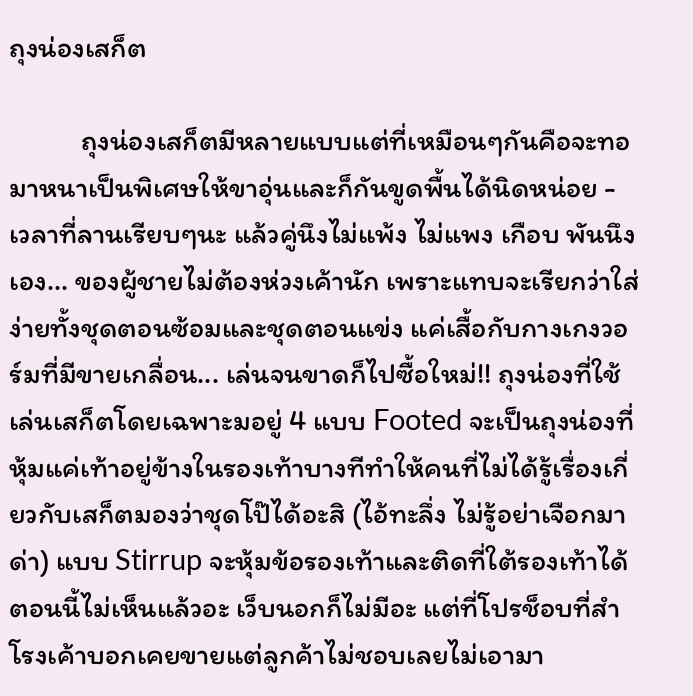ถุงน่องเสก็ต

           ถุงน่องเสก็ตมีหลายแบบแต่ที่เหมือนๆกันคือจะทอมาหนาเป็นพิเศษให้ขาอุ่นและก็กันขูดพื้นได้นิดหน่อย - เวลาที่ลานเรียบๆนะ แล้วคู่นึงไม่แพ้ง ไม่แพง เกือบ พันนึง เอง... ของผู้ชายไม่ต้องห่วงเค้านัก เพราะแทบจะเรียกว่าใส่ง่ายทั้งชุดตอนซ้อมและชุดตอนแข่ง แค่เสื้อกับกางเกงวอร์มที่มีขายเกลื่อน... เล่นจนขาดก็ไปซื้อใหม่!! ถุงน่องที่ใช้เล่นเสก็ตโดยเฉพาะมอยู่ 4 แบบ Footed จะเป็นถุงน่องที่หุ้มแค่เท้าอยู่ข้างในรองเท้าบางทีทำให้คนที่ไม่ได้รู้เรื่องเกี่ยวกับเสก็ตมองว่าชุดโป๊ได้อะสิ (ไอ้ทะลึ่ง ไม่รู้อย่าเจือกมาด่า) แบบ Stirrup จะหุ้มข้อรองเท้าและติดที่ใต้รองเท้าได้ ตอนนี้ไม่เห็นแล้วอะ เว็บนอกก็ไม่มีอะ แต่ที่โปรช็อบที่สำโรงเค้าบอกเคยขายแต่ลูกค้าไม่ชอบเลยไม่เอามา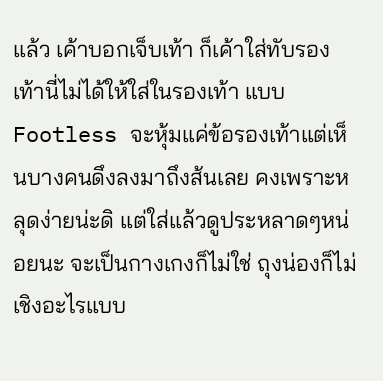แล้ว เค้าบอกเจ็บเท้า ก็เค้าใส่ทับรองเท้านี่ไม่ได้ให้ใส่ในรองเท้า แบบ Footless จะหุ้มแค่ข้อรองเท้าแต่เห็นบางคนดึงลงมาถึงส้นเลย คงเพราะหลุดง่ายน่ะดิ แต่ใส่แล้วดูประหลาดๆหน่อยนะ จะเป็นกางเกงก็ไม่ใช่ ถุงน่องก็ไม่เชิงอะไรแบบ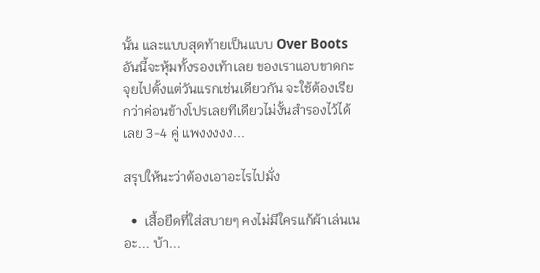นั้น และแบบสุดท้ายเป็นแบบ Over Boots อันนี้จะหุ้มทั้งรองเท้าเลย ของเราแอบขาดกะจุยไปตั้งแต่วันแรกเช่นเดียวกัน จะใช้ต้องเรียกว่าค่อนข้างโปรเลยทีเดียวไม่งั้นสำรองไว้ได้เลย 3-4 คู่ แพงงงงง...

สรุปให้นะว่าต้องเอาอะไรไปมั่ง

  •  เสื้อยืดที่ใส่สบายๆ คงไม่มีใครแก้ผ้าเล่นเนอะ... บ้า...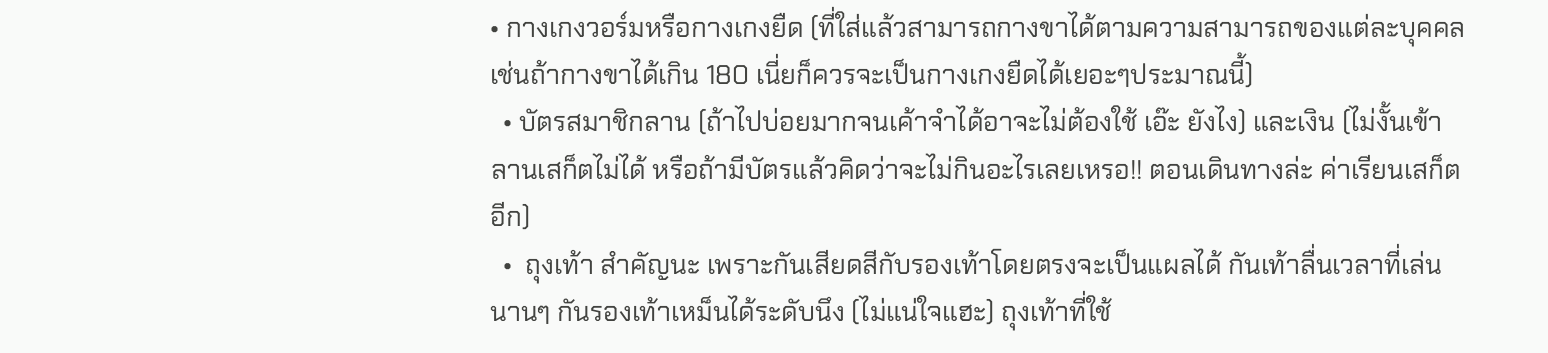• กางเกงวอร์มหรือกางเกงยืด (ที่ใส่แล้วสามารถกางขาได้ตามความสามารถของแต่ละบุคคล เช่นถ้ากางขาได้เกิน 180 เนี่ยก็ควรจะเป็นกางเกงยืดได้เยอะๆประมาณนี้)
  • บัตรสมาชิกลาน (ถ้าไปบ่อยมากจนเค้าจำได้อาจะไม่ต้องใช้ เอ๊ะ ยังไง) และเงิน (ไม่งั้นเข้าลานเสก็ตไม่ได้ หรือถ้ามีบัตรแล้วคิดว่าจะไม่กินอะไรเลยเหรอ!! ตอนเดินทางล่ะ ค่าเรียนเสก็ตอีก)
  •  ถุงเท้า สำคัญนะ เพราะกันเสียดสีกับรองเท้าโดยตรงจะเป็นแผลได้ กันเท้าลื่นเวลาที่เล่นนานๆ กันรองเท้าเหม็นได้ระดับนึง (ไม่แน่ใจแฮะ) ถุงเท้าที่ใช้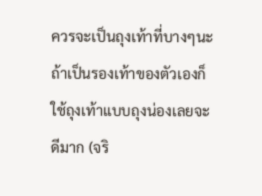ควรจะเป็นถุงเท้าที่บางๆนะ ถ้าเป็นรองเท้าของตัวเองก็ใช้ถุงเท้าแบบถุงน่องเลยจะดีมาก (จริ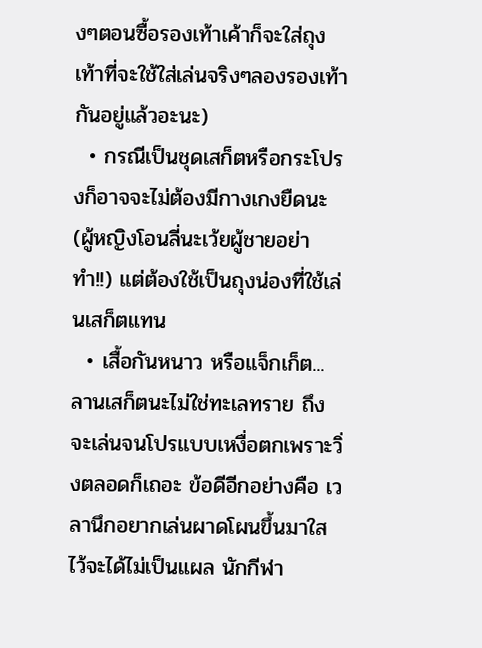งๆตอนซื้อรองเท้าเค้าก็จะใส่ถุงเท้าที่จะใช้ใส่เล่นจริงๆลองรองเท้ากันอยู่แล้วอะนะ)
  • กรณีเป็นชุดเสก็ตหรือกระโปรงก็อาจจะไม่ต้องมีกางเกงยืดนะ (ผู้หญิงโอนลี่นะเว้ยผู้ชายอย่าทำ!!) แต่ต้องใช้เป็นถุงน่องที่ใช้เล่นเสก็ตแทน
  • เสื้อกันหนาว หรือแจ็กเก็ต... ลานเสก็ตนะไม่ใช่ทะเลทราย ถึงจะเล่นจนโปรแบบเหงื่อตกเพราะวิ่งตลอดก็เถอะ ข้อดีอีกอย่างคือ เวลานึกอยากเล่นผาดโผนขึ้นมาใสไว้จะได้ไม่เป็นแผล นักกีฬา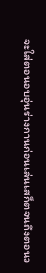จะใส่ตอนอบอุ่นร่างกานก่อนเล่นเสก็ตจนถึงตอนว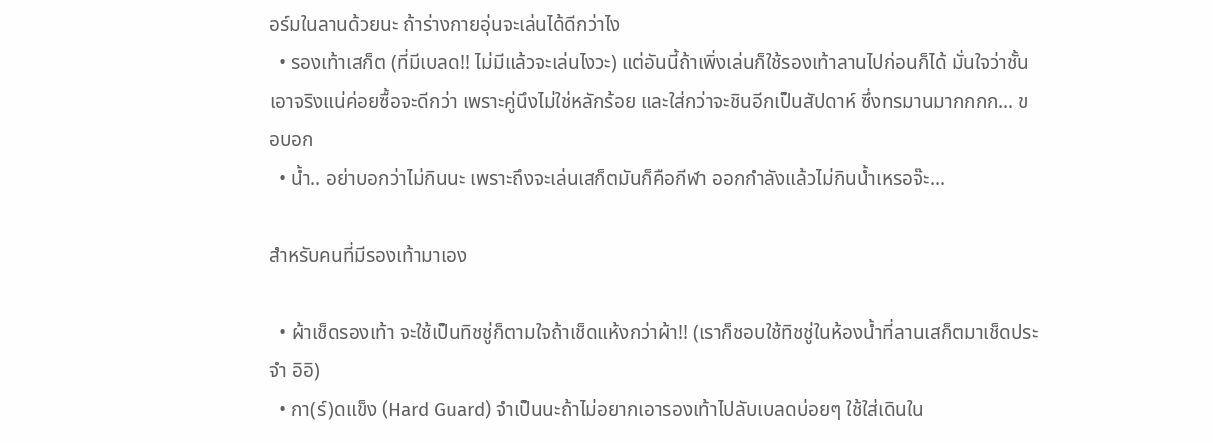อร์มในลานด้วยนะ ถ้าร่างกายอุ่นจะเล่นได้ดีกว่าไง
  • รองเท้าเสก็ต (ที่มีเบลด!! ไม่มีแล้วจะเล่นไงวะ) แต่อันนี้ถ้าเพิ่งเล่นก็ใช้รองเท้าลานไปก่อนก็ได้ มั่นใจว่าชั้นเอาจริงแน่ค่อยซื้อจะดีกว่า เพราะคู่นึงไม่ใช่หลักร้อย และใส่กว่าจะชินอีกเป็นสัปดาห์ ซึ่งทรมานมากกกก... ขอบอก
  • น้ำ.. อย่าบอกว่าไม่กินนะ เพราะถึงจะเล่นเสก็ตมันก็คือกีฬา ออกกำลังแล้วไม่กินน้ำเหรอจ๊ะ...

สำหรับคนที่มีรองเท้ามาเอง

  • ผ้าเช็ดรองเท้า จะใช้เป็นทิชชู่ก็ตามใจถ้าเช็ดแห้งกว่าผ้า!! (เราก็ชอบใช้ทิชชู่ในห้องน้ำที่ลานเสก็ตมาเช็ดประจำ อิอิ)
  • กา(ร์)ดแข็ง (Hard Guard) จำเป็นนะถ้าไม่อยากเอารองเท้าไปลับเบลดบ่อยๆ ใช้ใส่เดินใน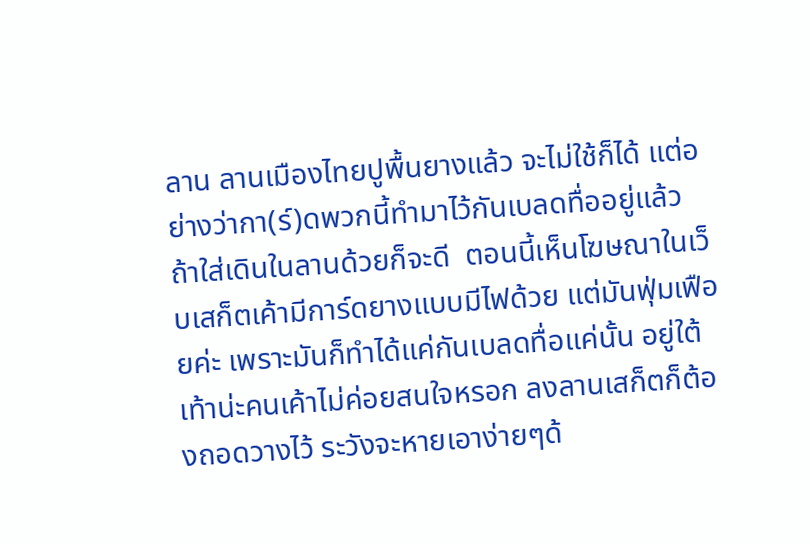ลาน ลานเมืองไทยปูพื้นยางแล้ว จะไม่ใช้ก็ได้ แต่อย่างว่ากา(ร์)ดพวกนี้ทำมาไว้กันเบลดทื่ออยู่แล้ว ถ้าใส่เดินในลานด้วยก็จะดี  ตอนนี้เห็นโฆษณาในเว็บเสก็ตเค้ามีการ์ดยางแบบมีไฟด้วย แต่มันฟุ่มเฟือยค่ะ เพราะมันก็ทำได้แค่กันเบลดทื่อแค่นั้น อยู่ใต้เท้าน่ะคนเค้าไม่ค่อยสนใจหรอก ลงลานเสก็ตก็ต้องถอดวางไว้ ระวังจะหายเอาง่ายๆด้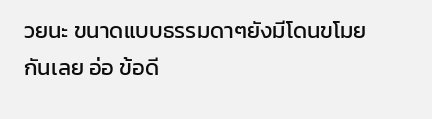วยนะ ขนาดแบบธรรมดาๆยังมีโดนขโมยกันเลย อ่อ ข้อดี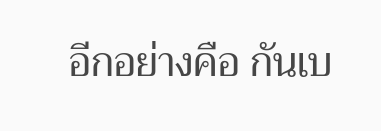อีกอย่างคือ กันเบ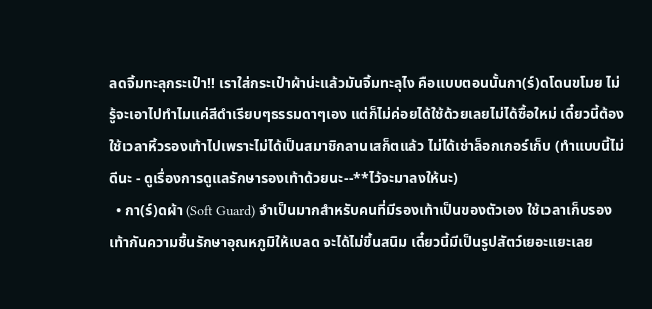ลดจิ้มทะลุกระเป๋า!! เราใส่กระเป๋าผ้าน่ะแล้วมันจิ้มทะลุไง คือแบบตอนนั้นกา(ร์)ดโดนขโมย ไม่รู้จะเอาไปทำไมแค่สีดำเรียบๆธรรมดาๆเอง แต่ก็ไม่ค่อยได้ใช้ด้วยเลยไม่ได้ซื้อใหม่ เดี๋ยวนี้ต้องใช้เวลาหิ้วรองเท้าไปเพราะไม่ได้เป็นสมาชิกลานเสก็ตแล้ว ไม่ได้เช่าล็อกเกอร์เก็บ (ทำแบบนี้ไม่ดีนะ - ดูเรื่องการดูแลรักษารองเท้าด้วยนะ--**ไว้จะมาลงให้นะ)
  • กา(ร์)ดผ้า (Soft Guard) จำเป็นมากสำหรับคนที่มีรองเท้าเป็นของตัวเอง ใช้เวลาเก็บรองเท้ากันความชื้นรักษาอุณหภูมิให้เบลด จะได้ไม่ขึ้นสนิม เดี๋ยวนี้มีเป็นรูปสัตว์เยอะแยะเลย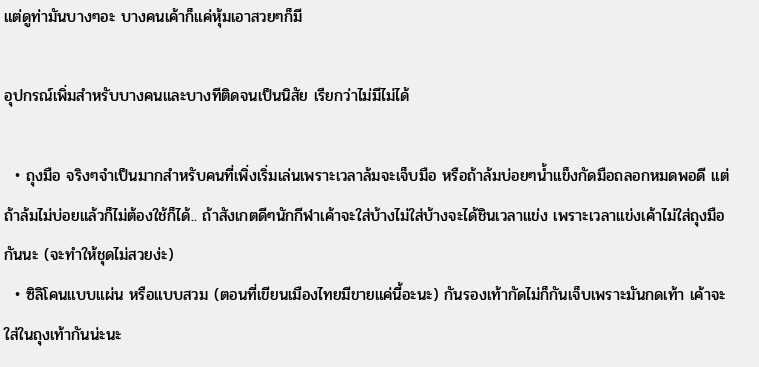แต่ดูท่ามันบางๆอะ บางคนเค้าก็แค่หุ้มเอาสวยๆก็มี

อุปกรณ์เพิ่มสำหรับบางคนและบางทีติดจนเป็นนิสัย เรียกว่าไม่มีไม่ได้

  • ถุงมือ จริงๆจำเป็นมากสำหรับคนที่เพิ่งเริ่มเล่นเพราะเวลาล้มจะเจ็บมือ หรือถ้าล้มบ่อยๆน้ำแข็งกัดมือถลอกหมดพอดี แต่ถ้าล้มไม่บ่อยแล้วก็ไม่ต้องใช้ก็ได้.. ถ้าสังเกตดีๆนักกีฬาเค้าจะใส่บ้างไม่ใส่บ้างจะได้ชินเวลาแข่ง เพราะเวลาแข่งเค้าไม่ใส่ถุงมือกันนะ (จะทำให้ชุดไม่สวยง่ะ)
  • ซิลิโคนแบบแผ่น หรือแบบสวม (ตอนที่เขียนเมืองไทยมีขายแค่นี้อะนะ) กันรองเท้ากัดไม่ก็กันเจ็บเพราะมันกดเท้า เค้าจะใส่ในถุงเท้ากันน่ะนะ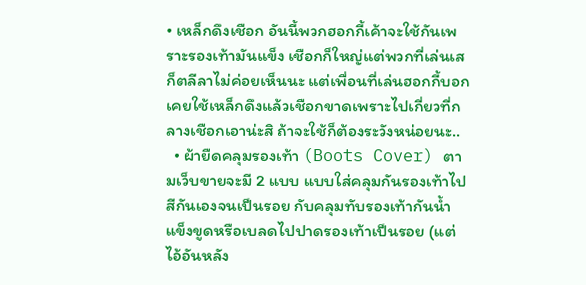• เหล็กดึงเชือก อันนี้พวกฮอกกี้เค้าจะใช้กันเพราะรองเท้ามันแข็ง เชือกก็ใหญ่แต่พวกที่เล่นเสก็ตลีลาไม่ค่อยเห็นนะ แต่เพื่อนที่เล่นฮอกกี้บอกเคยใช้เหล็กดึงแล้วเชือกขาดเพราะไปเกี่ยวที่กลางเชือกเอาน่ะสิ ถ้าจะใช้ก็ต้องระวังหน่อยนะ..
  • ผ้ายืดคลุมรองเท้า (Boots Cover) ตามเว็บขายจะมี 2 แบบ แบบใส่คลุมกันรองเท้าไปสีกันเองจนเป็นรอย กับคลุมทับรองเท้ากันน้ำแข็งขูดหรือเบลดไปปาดรองเท้าเป็นรอย (แต่ไอ้อันหลัง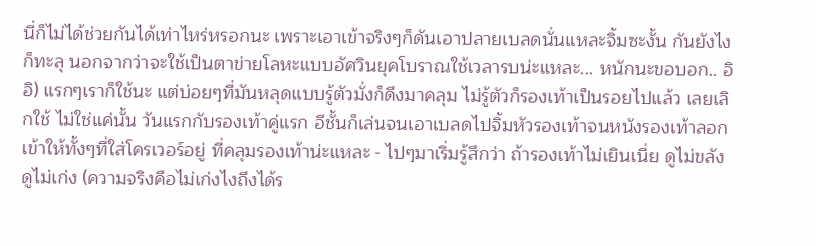นี่ก็ไม่ได้ช่วยกันได้เท่าไหร่หรอกนะ เพราะเอาเข้าจริงๆก็ดันเอาปลายเบลดนั่นแหละจิ้มซะงั้น กันยังไงก็ทะลุ นอกจากว่าจะใช้เป็นตาข่ายโลหะแบบอัศวินยุคโบราณใช้เวลารบน่ะแหละ... หนักนะขอบอก.. อิอิ) แรกๆเราก็ใช้นะ แต่บ่อยๆที่มันหลุดแบบรู้ตัวมั่งก็ดึงมาคลุม ไม่รู้ตัวก็รองเท้าเป็นรอยไปแล้ว เลยเลิกใช้ ไม่ใช่แค่นั้น วันแรกกับรองเท้าคู่แรก อีชั้นก็เล่นจนเอาเบลดไปจิ้มหัวรองเท้าจนหนังรองเท้าลอกเข้าให้ทั้งๆที่ใส่โครเวอร์อยู่ ที่คลุมรองเท้าน่ะแหละ - ไปๆมาเริ่มรู้สึกว่า ถ้ารองเท้าไม่เยินเนี่ย ดูไม่ขลัง ดูไม่เก่ง (ความจริงคือไม่เก่งไงถึงได้ร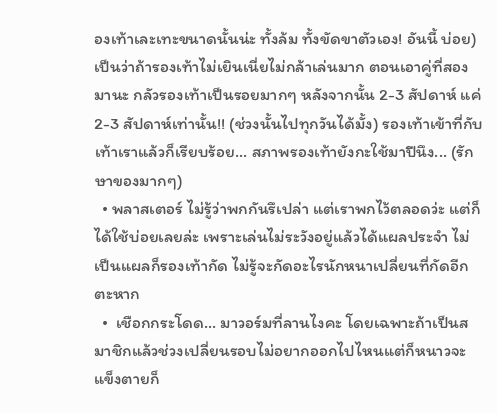องเท้าเละเทะขนาดนั้นน่ะ ทั้งล้ม ทั้งขัดขาตัวเอง! อันนี้ บ่อย) เป็นว่าถ้ารองเท้าไม่เยินเนี่ยไม่กล้าเล่นมาก ตอนเอาคู่ที่สองมานะ กลัวรองเท้าเป็นรอยมากๆ หลังจากนั้น 2-3 สัปดาห์ แค่ 2-3 สัปดาห์เท่านั้น!! (ช่วงนั้นไปทุกวันได้มั้ง) รองเท้าเข้าที่กับเท้าเราแล้วก็เรียบร้อย... สภาพรองเท้ายังกะใช้มาปีนึง... (รักษาของมากๆ)
  • พลาสเตอร์ ไม่รู้ว่าพกกันรึเปล่า แต่เราพกไว้ตลอดว่ะ แต่ก็ได้ใช้บ่อยเลยล่ะ เพราะเล่นไม่ระวังอยู่แล้วได้แผลประจำ ไม่เป็นแผลก็รองเท้ากัด ไม่รู้จะกัดอะไรนักหนาเปลี่ยนที่กัดอีกตะหาก
  •  เชือกกระโดด... มาวอร์มที่ลานไงคะ โดยเฉพาะถ้าเป็นสมาชิกแล้วช่วงเปลี่ยนรอบไม่อยากออกไปไหนแต่ก็หนาวจะแข็งตายก็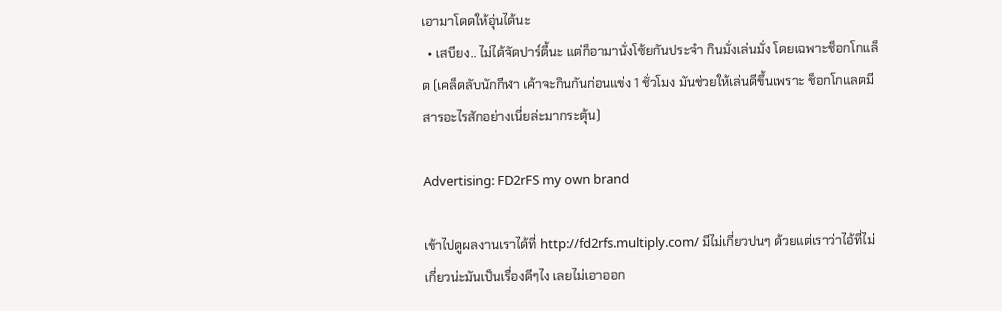เอามาโดดให้อุ่นได้นะ
  • เสบียง.. ไม่ได้จัดปาร์ตี้นะ แต่ก็อามานั่งโซ้ยกันประจำ กินมั่งเล่นมั่ง โดยเฉพาะช็อกโกแล็ต (เคล็ดลับนักกีฬา เค้าจะกินกันก่อนแข่ง 1 ชั่วโมง มันช่วยให้เล่นดีขึ้นเพราะ ช็อกโกแลตมีสารอะไรสักอย่างเนี่ยล่ะมากระตุ้น)

Advertising: FD2rFS my own brand

เข้าไปดูผลงานเราได้ที่ http://fd2rfs.multiply.com/ มีไม่เกี่ยวปนๆ ด้วยแต่เราว่าไอ้ที่ไม่เกี่ยวน่ะมันเป็นเรื่องดีๆไง เลยไม่เอาออก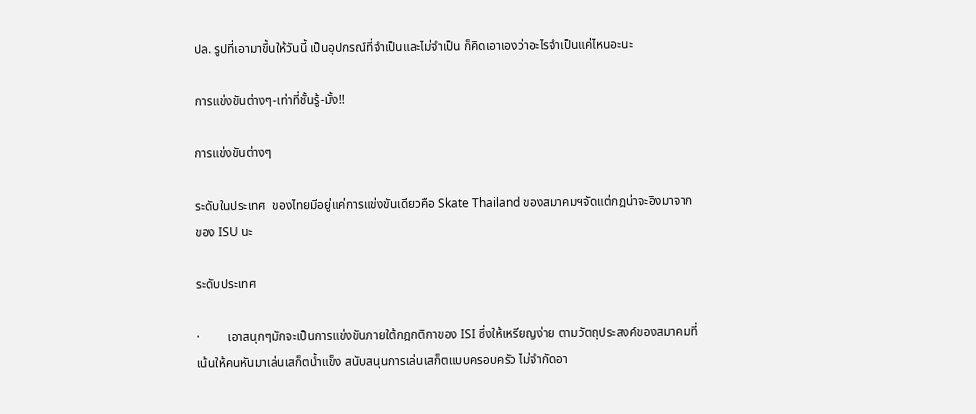ปล. รูปที่เอามาขึ้นให้วันนี้ เป็นอุปกรณ์ที่จำเป็นและไม่จำเป็น ก็คิดเอาเองว่าอะไรจำเป็นแค่ไหนอะนะ

การแข่งขันต่างๆ-เท่าที่ชั้นรู้-มั้ง!!

การแข่งขันต่างๆ

ระดับในประเทศ  ของไทยมีอยู่แค่การแข่งขันเดียวคือ Skate Thailand ของสมาคมฯจัดแต่กฎน่าจะอิงมาจากของ ISU นะ

ระดับประเทศ

·         เอาสนุกๆมักจะเป็นการแข่งขันภายใต้กฎกติกาของ ISI ซึ่งให้เหรียญง่าย ตามวัตถุประสงค์ของสมาคมที่เน้นให้คนหันมาเล่นเสก็ตน้ำแข็ง สนับสนุนการเล่นเสก็ตแบบครอบครัว ไม่จำกัดอา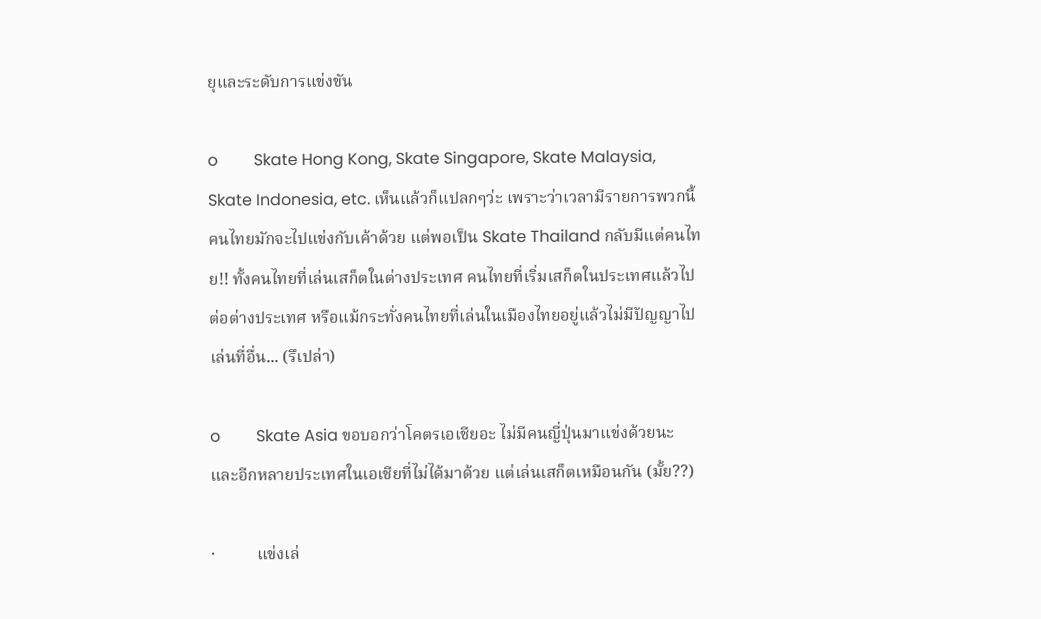ยุและระดับการแข่งขัน

o         Skate Hong Kong, Skate Singapore, Skate Malaysia, Skate Indonesia, etc. เห็นแล้วก็แปลกๆว่ะ เพราะว่าเวลามีรายการพวกนี้คนไทยมักจะไปแข่งกับเค้าด้วย แต่พอเป็น Skate Thailand กลับมีแต่คนไทย!! ทั้งคนไทยที่เล่นเสก็ตในต่างประเทศ คนไทยที่เริ่มเสก็ตในประเทศแล้วไปต่อต่างประเทศ หรือแม้กระทั่งคนไทยที่เล่นในเมืองไทยอยู่แล้วไม่มีปัญญาไปเล่นที่อื่น... (รึเปล่า)

o         Skate Asia ขอบอกว่าโคตรเอเชียอะ ไม่มีคนญี่ปุ่นมาแข่งด้วยนะ และอีกหลายประเทศในเอเชียที่ไม่ได้มาด้วย แต่เล่นเสก็ตเหมือนกัน (มั้ย??)

·          แข่งเล่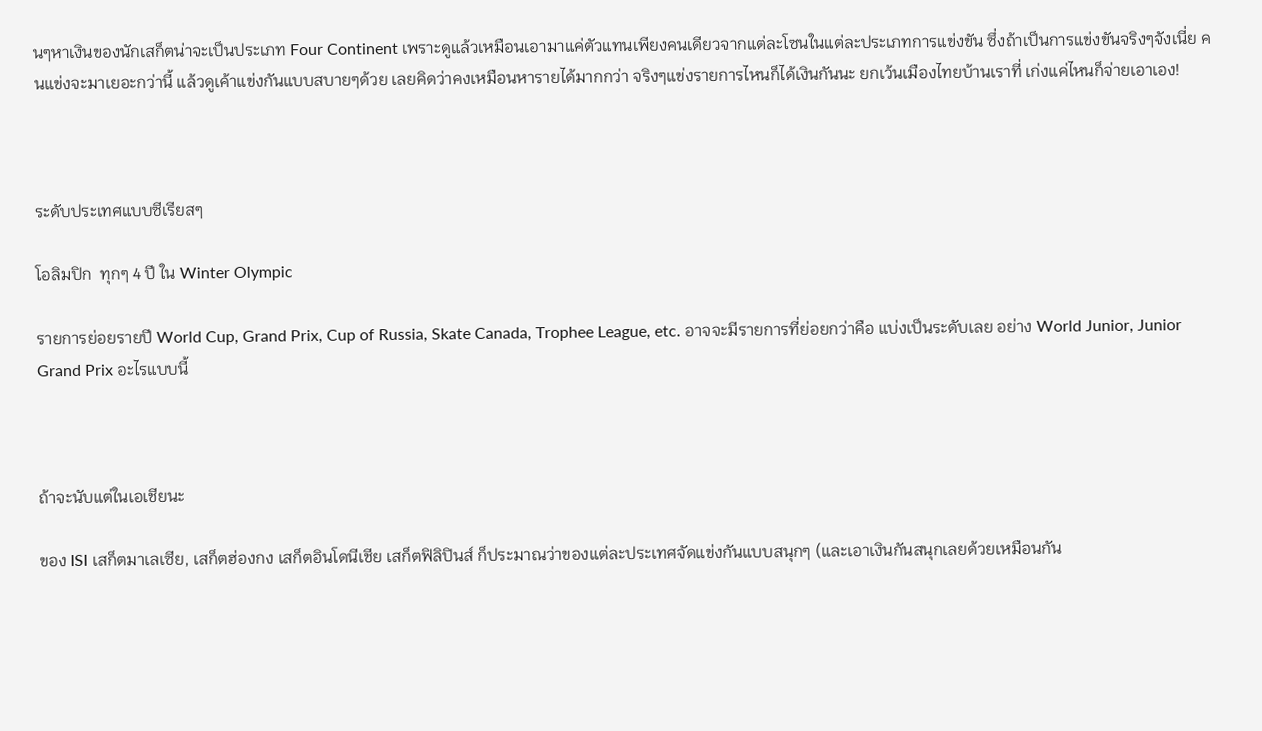นๆหาเงินของนักเสก็ตน่าจะเป็นประเภท Four Continent เพราะดูแล้วเหมือนเอามาแค่ตัวแทนเพียงคนเดียวจากแต่ละโซนในแต่ละประเภทการแข่งขัน ซึ่งถ้าเป็นการแข่งขันจริงๆจังเนี่ย คนแข่งจะมาเยอะกว่านี้ แล้วดูเค้าแข่งกันแบบสบายๆด้วย เลยคิดว่าคงเหมือนหารายได้มากกว่า จริงๆแข่งรายการไหนก็ได้เงินกันนะ ยกเว้นเมืองไทยบ้านเราที่ เก่งแค่ไหนก็จ่ายเอาเอง!



ระดับประเทศแบบซีเรียสๆ

โอลิมปิก  ทุกๆ 4 ปี ใน Winter Olympic

รายการย่อยรายปี World Cup, Grand Prix, Cup of Russia, Skate Canada, Trophee League, etc. อาจจะมีรายการที่ย่อยกว่าคือ แบ่งเป็นระดับเลย อย่าง World Junior, Junior Grand Prix อะไรแบบนี้



ถ้าจะนับแต่ในเอเชียนะ

ของ ISI เสก็ตมาเลเซีย, เสก็ตฮ่องกง เสก็ตอินโดนีเชีย เสก็ตฟิลิปินส์ ก็ประมาณว่าของแต่ละประเทศจัดแข่งกันแบบสนุกๆ (และเอาเงินกันสนุกเลยด้วยเหมือนกัน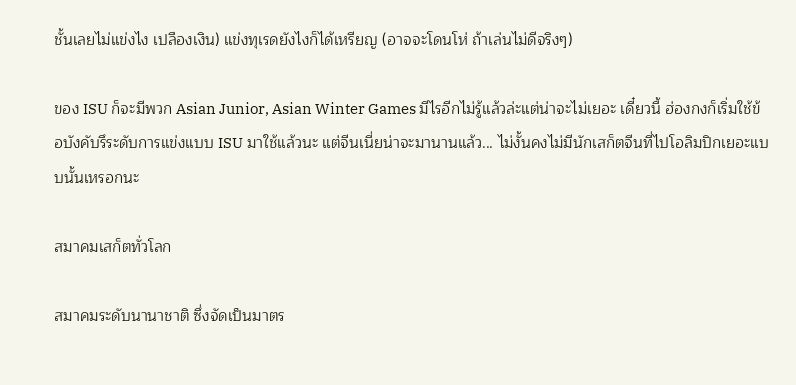ชั้นเลยไม่แข่งไง เปลืองเงิน) แข่งทุเรดยังไงก็ได้เหรียญ (อาจจะโดนโห่ ถ้าเล่นไม่ดีจริงๆ)

ของ ISU ก็จะมีพวก Asian Junior, Asian Winter Games มีไรอีกไม่รู้แล้วล่ะแต่น่าจะไม่เยอะ เดี๋ยวนี้ ฮ่องกงก็เริ่มใช้ข้อบังคับรึระดับการแข่งแบบ ISU มาใช้แล้วนะ แต่จีนเนี่ยน่าจะมานานแล้ว... ไม่งั้นคงไม่มีนักเสก็ตจีนที่ไปโอลิมปิกเยอะแบบนั้นเหรอกนะ

สมาคมเสก็ตทั่วโลก

สมาคมระดับนานาชาติ ซึ่งจัดเป็นมาตร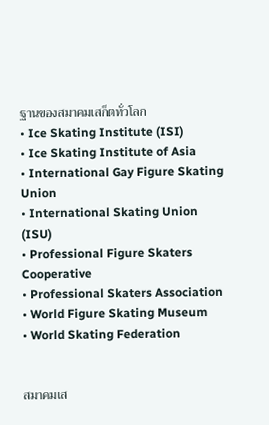ฐานของสมาคมเสก็ตทั่วโลก
• Ice Skating Institute (ISI)
• Ice Skating Institute of Asia
• International Gay Figure Skating Union
• International Skating Union (ISU)
• Professional Figure Skaters Cooperative
• Professional Skaters Association
• World Figure Skating Museum
• World Skating Federation


สมาคมเส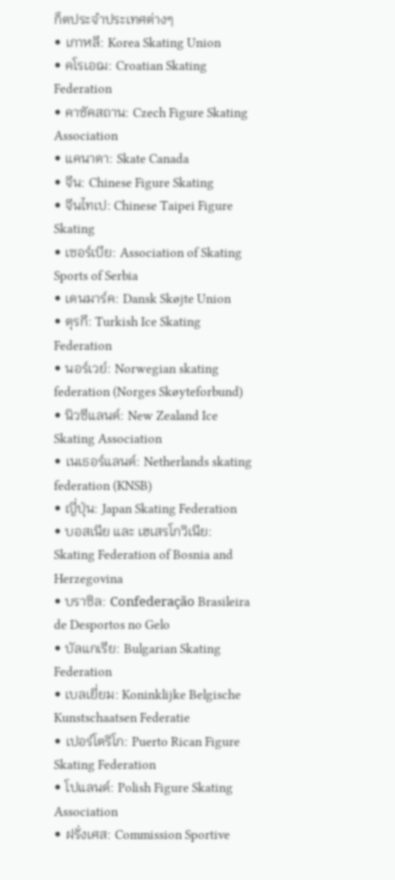ก็ตประจำประเทศต่างๆ
• เกาหลี: Korea Skating Union
• คโรเอฌ: Croatian Skating Federation
• คาซัคสถาน: Czech Figure Skating Association
• แคนาดา: Skate Canada
• จีน: Chinese Figure Skating
• จีนไทเป: Chinese Taipei Figure Skating
• เซอร์เบีย: Association of Skating Sports of Serbia
• เดนมาร์ค: Dansk Skøjte Union
• ตุรกี: Turkish Ice Skating Federation
• นอร์เวย์: Norwegian skating federation (Norges Skøyteforbund)
• นิวซีแลนด์: New Zealand Ice Skating Association
• เนเธอร์แลนด์: Netherlands skating federation (KNSB)
• ญี่ปุ่น: Japan Skating Federation
• บอสเนีย และ เฮเสรโกวิเนีย: Skating Federation of Bosnia and Herzegovina
• บราซิล: Confederação Brasileira de Desportos no Gelo
• บัลแกเรีย: Bulgarian Skating Federation
• เบลเยี่ยม: Koninklijke Belgische Kunstschaatsen Federatie
• เปอร์โตริโก: Puerto Rican Figure Skating Federation
• โปแลนด์: Polish Figure Skating Association
• ฝรั่งเศส: Commission Sportive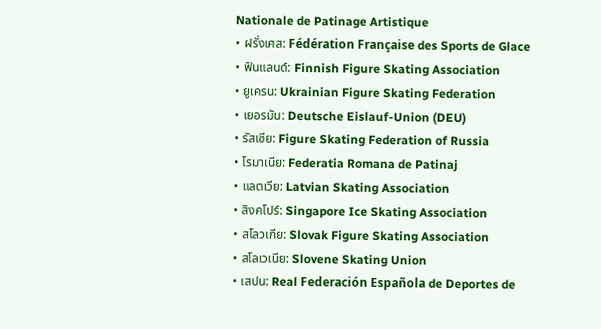Nationale de Patinage Artistique
• ฝรั่งเศส: Fédération Française des Sports de Glace
• ฟินแลนด์: Finnish Figure Skating Association
• ยูเครน: Ukrainian Figure Skating Federation
• เยอรมัน: Deutsche Eislauf-Union (DEU)
• รัสเซีย: Figure Skating Federation of Russia
• โรมาเนีย: Federatia Romana de Patinaj
• แลตเวีย: Latvian Skating Association
• สิงคโปร์: Singapore Ice Skating Association
• สโลวเกีย: Slovak Figure Skating Association
• สโลเวเนีย: Slovene Skating Union
• เสปน: Real Federación Española de Deportes de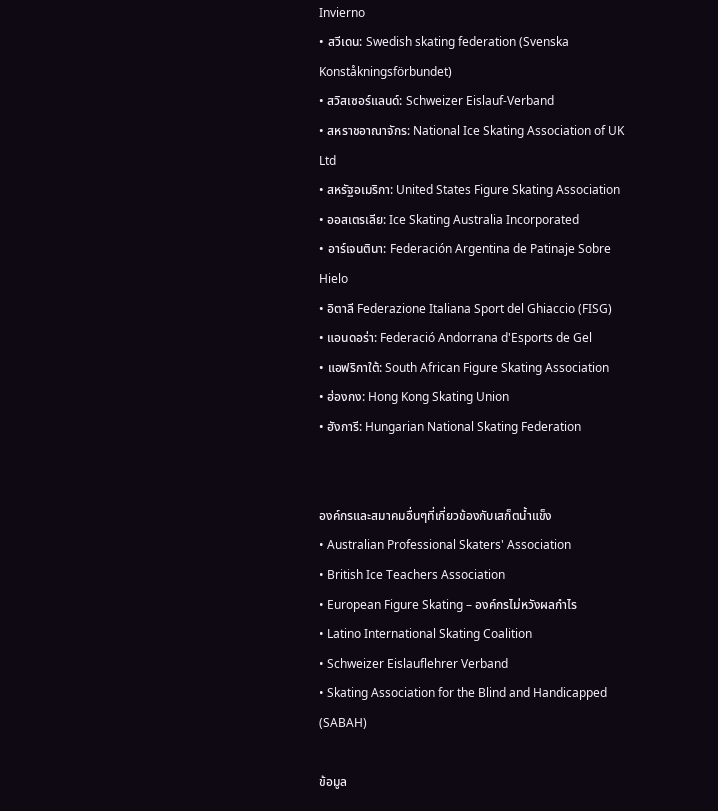Invierno
• สวีเดน: Swedish skating federation (Svenska Konståkningsförbundet)
• สวิสเซอร์แลนด์: Schweizer Eislauf-Verband
• สหราชอาณาจักร: National Ice Skating Association of UK Ltd
• สหรัฐอเมริกา: United States Figure Skating Association
• ออสเตรเลีย: Ice Skating Australia Incorporated
• อาร์เจนตินา: Federación Argentina de Patinaje Sobre Hielo
• อิตาลี Federazione Italiana Sport del Ghiaccio (FISG)
• แอนดอร่า: Federació Andorrana d'Esports de Gel
• แอฟริกาใต้: South African Figure Skating Association
• ฮ่องกง: Hong Kong Skating Union
• ฮังการี: Hungarian National Skating Federation


องค์กรและสมาคมอื่นๆที่เกี่ยวข้องกับเสก็ตน้ำแข็ง
• Australian Professional Skaters' Association
• British Ice Teachers Association
• European Figure Skating – องค์กรไม่หวังผลกำไร
• Latino International Skating Coalition
• Schweizer Eislauflehrer Verband
• Skating Association for the Blind and Handicapped (SABAH)

ข้อมูล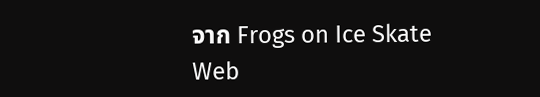จาก Frogs on Ice Skate Web